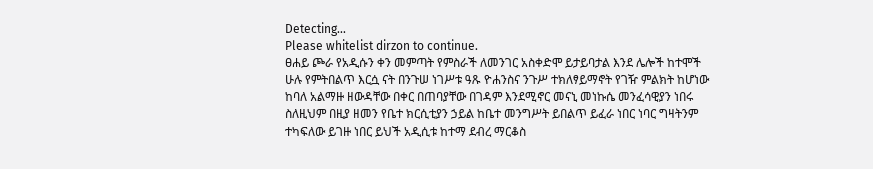Detecting...
Please whitelist dirzon to continue.
ፀሐይ ጮራ የአዲሱን ቀን መምጣት የምስራች ለመንገር አስቀድሞ ይታይባታል እንደ ሌሎች ከተሞች ሁሉ የምትበልጥ እርሷ ናት በንጉሠ ነገሥቱ ዓጹ ዮሐንስና ንጉሥ ተክለፃይማኖት የገዥ ምልክት ከሆነው ከባለ አልማዙ ዘውዳቸው በቀር በጠባያቸው በገዳም እንደሚኖር መናኒ መነኩሴ መንፈሳዊያን ነበሩ ስለዚህም በዚያ ዘመን የቤተ ክርሲቲያን ኃይል ከቤተ መንግሥት ይበልጥ ይፈራ ነበር ነባር ግዛትንም ተካፍለው ይገዙ ነበር ይህች አዲሲቱ ከተማ ደብረ ማርቆስ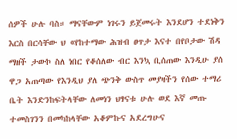ሰዎች ሁሉ ባስ። ማናቸውም ነገሩን ይጀመሩት እንደሆን ተደነቅን እርስ በርሳቸው ህ «የከተማው ሕዝብ ፀጥታ እናተ በየቦታው ሽዳ ማዘች ታውኮ ስለ ነበር የቆሰለው ብር እንኳ ቢሰጠው እንዲሁ ያሰ ዋጋ አጠጣው የእንዲህ ያለ ጭንቅ ውስጥ መያዛችን የሰው ተማሪ ቤት እንድንከፍትላቸው ለመነን ህፃናቱ ሁሉ ወደ እኛ መጡ ተመስገንን በመካከላቸው አቆምኩና አደረግሁና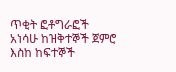ጥቂት ፎቶግራፎች አነሳሁ ከዝቅተኞች ጀምሮ እስከ ከፍተኞች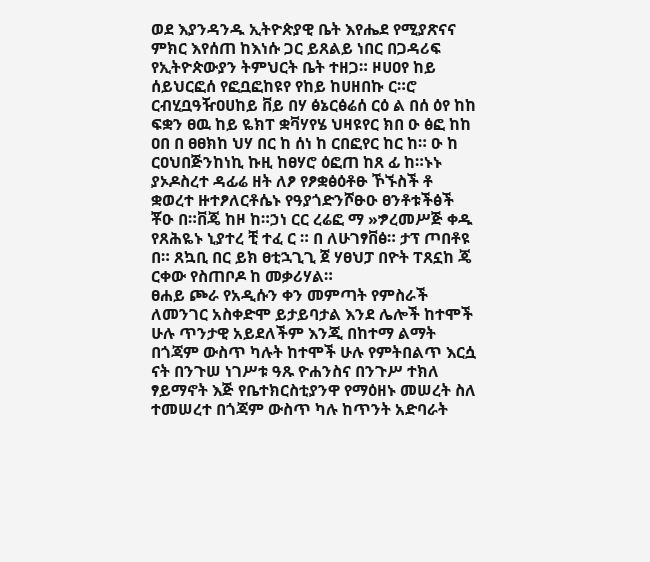ወደ እያንዳንዱ ኢትዮጵያዊ ቤት እየሔደ የሚያጽናና ምክር እየሰጠ ከእነሱ ጋር ይጸልይ ነበር በጋዳሪፍ የኢትዮጵውያን ትምህርት ቤት ተዘጋ። ዞሀዐየ ከይ ሰይህርፎሰ የፎቧፎከዩየ የከይ ከሀዘበኩ ር።ሮ ርብሂቧዓዥዐሀከይ ቨይ በሃ ፅኔርፅሬሰ ርዕ ል በሰ ዕየ ከከ ፍቋን ፀዉ ከይ ዬክፐ ቋቫሃየሄ ህዛዩየር ክበ ዑ ፅፎ ከከ ዐበ በ ፀፀክከ ህሃ በር ከ ሰነ ከ ርበፎየር ከር ከ። ዑ ከ ርዐህበጅንከነኪ ኩዚ ከፀሃሮ ዕፎጠ ከጸ ፊ ከ።ኑኑ ያኦዶስረተ ዳፊሬ ዘት ለፆ የፆቋፅዕቶፁ ኾኙስች ቶ ቋወረተ ዙተፆለርቶሴኑ የዓያጎድንሾፁዑ ፀንቶቱችፅች ቾዑ በ።ቨጄ ከዞ ከ።ኃነ ርር ረሬፎ ማ »ፇረመሥጅ ቀዱ የጸሕዬኑ ኒያተረ ቺ ተፈ ር ። በ ለሁገፃቨፅ። ታፕ ጦበቶዩ በ። ጸኳቢ በር ይክ ፀቲኋጊጊ ጀ ሃፀህፓ በዮት ፐጸኗከ ጄ ርቀው የስጠቦዶ ከ መቃሪሃል።
ፀሐይ ጮራ የአዲሱን ቀን መምጣት የምስራች ለመንገር አስቀድሞ ይታይባታል እንደ ሌሎች ከተሞች ሁሉ ጥንታዊ አይደለችም እንጂ በከተማ ልማት በጎጃም ውስጥ ካሉት ከተሞች ሁሉ የምትበልጥ እርሷ ናት በንጉሠ ነገሥቱ ዓጹ ዮሐንስና በንጉሥ ተክለ ፃይማኖት እጅ የቤተክርስቲያንዋ የማዕዘኑ መሠረት ስለ ተመሠረተ በጎጃም ውስጥ ካሉ ከጥንት አድባራት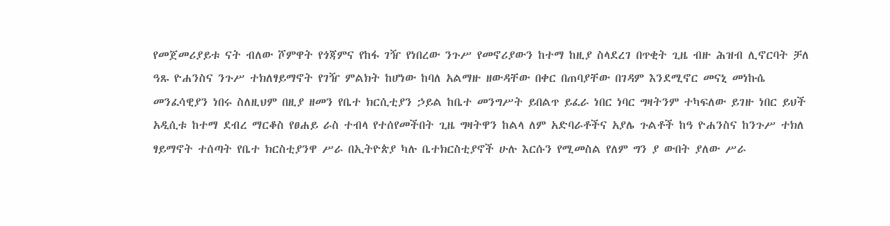የመጀመሪያይቱ ናት ብለው ሾምዋት የጎጃምና የከፋ ገዥ የነበረው ንጉሥ የመኖሪያውን ከተማ ከዚያ ስላደረገ በጥቂት ጊዜ ብዙ ሕዝብ ሊኖርባት ቻለ ዓጹ ዮሐንስና ንጉሥ ተክለፃይማኖት የገዥ ምልክት ከሆነው ከባለ አልማዙ ዘውዳቸው በቀር በጠባያቸው በገዳም እንደሚኖር መናኒ መነኩሴ መንፈሳዊያን ነበሩ ስለዚህም በዚያ ዘመን የቤተ ክርሲቲያን ኃይል ከቤተ መንግሥት ይበልጥ ይፈራ ነበር ነባር ግዛትንም ተካፍለው ይገዙ ነበር ይህች አዲሲቱ ከተማ ደብረ ማርቆስ የፀሐይ ራስ ተብላ የተሰየመችበት ጊዜ ግዛትዋን ከልላ ለም አድባራቶችና አያሌ ጉልቶች ከዓ ዮሐንስና ከንጉሥ ተክለ ፃይማኖት ተሰጣት የቤተ ክርስቲያንዋ ሥራ በኢትዮጵያ ካሉ ቤተክርስቲያኖች ሁሉ እርሱን የሚመስል የለም ግን ያ ውበት ያለው ሥራ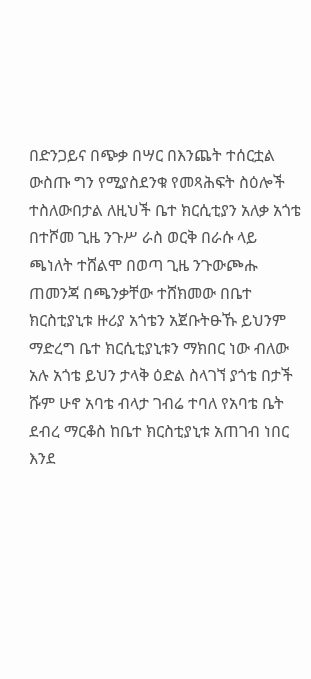በድንጋይና በጭቃ በሣር በእንጨት ተሰርቷል ውስጡ ግን የሚያስደንቁ የመጻሕፍት ስዕሎች ተስለውበታል ለዚህች ቤተ ክርሲቲያን አለቃ አጎቴ በተሾመ ጊዜ ንጉሥ ራስ ወርቅ በራሱ ላይ ጫነለት ተሸልሞ በወጣ ጊዜ ንጉውጮሑ ጠመንጃ በጫንቃቸው ተሸክመው በቤተ ክርስቲያኒቱ ዙሪያ አጎቴን አጀቡትፁኹ ይህንም ማድረግ ቤተ ክርሲቲያኒቱን ማክበር ነው ብለው አሉ አጎቴ ይህን ታላቅ ዕድል ስላገኘ ያጎቴ በታች ሹም ሁኖ አባቴ ብላታ ገብሬ ተባለ የአባቴ ቤት ደብረ ማርቆስ ከቤተ ክርስቲያኒቱ አጠገብ ነበር እንደ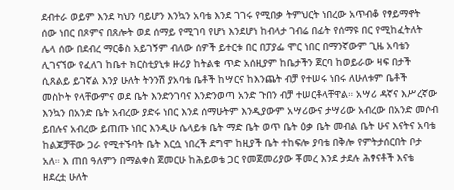ደብተራ ወይም እንደ ካህን ባይሆን እንኳን አባቴ እንደ ገገሩ የሚበቃ ትምህርት ነበረው አጥብቆ የፃይማኖት ሰው ነበር በጾምና በጸሎት ወደ ሰማይ የሚገባ የሆነ እንደሆነ ከብላታ ገብሬ በፊት የሰማዩ በር የሚከፈትለት ሌላ ሰው በደብረ ማርቆስ አይገኝም ብለው ሰዎች ይተርቱ በር በፓያፌ ሞር ነበር በማንኛውም ጊዜ አባቴን ሊገናኘው የፈለገ ከቤተ ክርስቲያኒቱ ዙሪያ ከትልቁ ጥድ አሰዚያም ከቤታችን ጀርባ ከወይራው ዛፍ በታች ሲጸልይ ይገኛል እንያ ሁለት ትንንሽ ያአባቴ ቤቶች ከሣርና ከእንጨት ብቻ የተሠሩ ነበሩ ለሁለቱም ቤቶች መስኮት የላቸውምና ወደ ቤት እንድንገባና እንድንወጣ አንድ ጉበን ብቻ ተሠርቶላቸዋል። አሣሪ ዳኛና እሥረኛው እንኳን በአንድ ቤት አብረው ያድሩ ነበር እንደ ሰማሁትም እንዲያውም አሣሪውና ታሣሪው አብረው በአንድ መሶብ ይበሉና አብረው ይጠጡ ነበር እንዲሁ ሴላይቱ ቤት ማድ ቤት ወጥ ቤት ዕቃ ቤት መብል ቤት ሁና እናትና አባቴ ከልጆቻቸው ጋራ የሚተኙባት ቤት እርሷ ነበረች ደግሞ ከዚያች ቤት ተከፍሎ ያባቴ በቅሎ የምትታሰርበት ቦታ አለ። እ ጠበ ዓለምን በማልቀስ ጀመርሁ ከሕይወቴ ጋር የመጀመሪያው ቾመረ እንደ ታደሉ ሕፃናቶች እናቴ ዘደረቷ ሁለት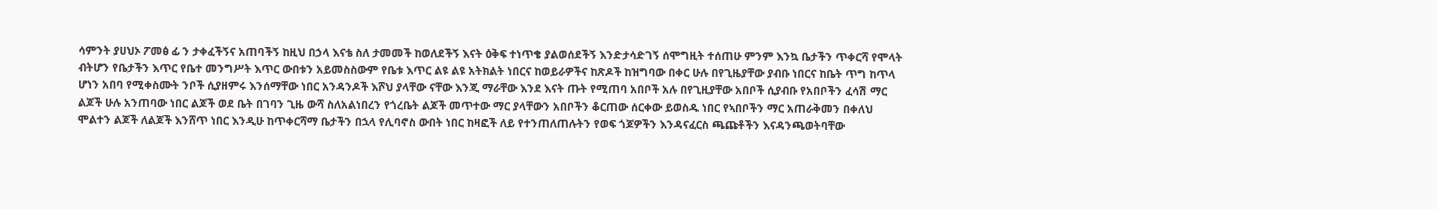ሳምንት ያሀህኦ ፖመፅ ፊ ን ታቀፈችኝና አጠባችኝ ከዚህ በኃላ እናቴ ስለ ታመመች ከወለደችኝ እናት ዕቅፍ ተነጥቄ ያልወሰደችኝ እንድታሳድገኝ ሰሞግዚት ተሰጠሁ ምንም እንኳ ቤታችን ጥቀርሻ የሞላት ብትሆን የቤታችን እጥር የቤተ መንግሥት እጥር ውበቱን አይመስስውም የቤቱ እጥር ልዩ ልዩ አትክልት ነበርና ከወይራዎችና ከጽዶች ከዝግባው በቀር ሁሉ በየጊዜያቸው ያብቡ ነበርና ከቤት ጥግ ከጥላ ሆነን አበባ የሚቀስሙት ንቦች ሲያዘምሩ እንሰማቸው ነበር አንዳንዶች እሾህ ያላቸው ናቸው እንጂ ማራቸው እንደ እናት ጡት የሚጠባ አበቦች አሉ በየጊዚያቸው አበቦች ሲያብቡ የአበቦችን ፈሳሽ ማር ልጆች ሁሉ አንጠባው ነበር ልጆች ወደ ቤት በገባን ጊዜ ውሻ ስለአልነበረን የጎረቤት ልጆች መጥተው ማር ያላቸውን አበቦችን ቆርጠው ሰርቀው ይወስዱ ነበር የኣበቦችን ማር አጠራቅመን በቀለህ ሞልተን ልጆች ለልጆች እንሸጥ ነበር እንዲሁ ከጥቀርሻማ ቤታችን በኋላ የሊባኖስ ውበት ነበር ከዛፎች ለይ የተንጠለጠሉትን የወፍ ጎጆዎችን እንዳናፈርስ ጫጩቶችን እናዳንጫወትባቸው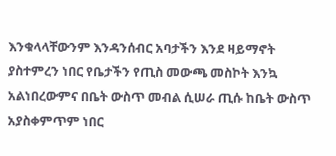እንቁላላቸውንም እንዳንሰብር አባታችን እንደ ዛይማኖት ያስተምረን ነበር የቤታችን የጢስ መውጫ መስኮት እንኳ አልነበረውምና በቤት ውስጥ መብል ሲሠራ ጢሱ ከቤት ውስጥ አያስቀምጥም ነበር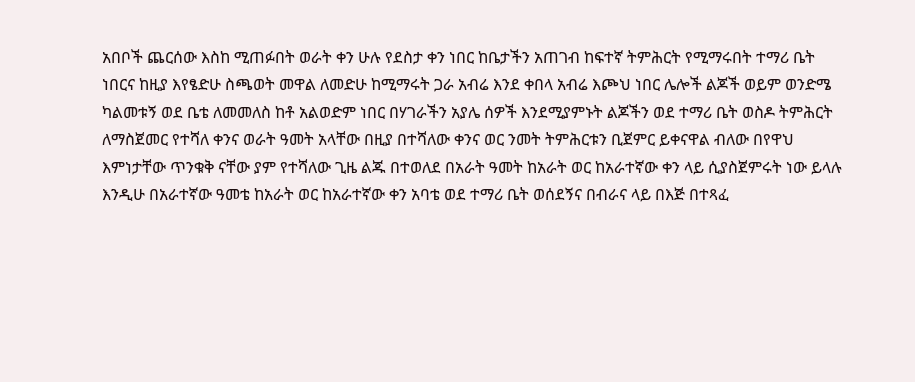አበቦች ጨርሰው እስከ ሚጠፉበት ወራት ቀን ሁሉ የደስታ ቀን ነበር ከቤታችን አጠገብ ከፍተኛ ትምሕርት የሚማሩበት ተማሪ ቤት ነበርና ከዚያ እየፄድሁ ስጫወት መዋል ለመድሁ ከሚማሩት ጋራ አብሬ እንደ ቀበላ አብሬ እጮህ ነበር ሌሎች ልጆች ወይም ወንድሜ ካልመቱኝ ወደ ቤቴ ለመመለስ ከቶ አልወድም ነበር በሃገራችን አያሌ ሰዎች እንደሚያምኑት ልጆችን ወደ ተማሪ ቤት ወስዶ ትምሕርት ለማስጀመር የተሻለ ቀንና ወራት ዓመት አላቸው በዚያ በተሻለው ቀንና ወር ንመት ትምሕርቱን ቢጀምር ይቀናዋል ብለው በየዋህ እምነታቸው ጥንቁቅ ናቸው ያም የተሻለው ጊዜ ልጁ በተወለደ በአራት ዓመት ከአራት ወር ከአራተኛው ቀን ላይ ሲያስጀምሩት ነው ይላሉ እንዲሁ በአራተኛው ዓመቴ ከአራት ወር ከአራተኛው ቀን አባቴ ወደ ተማሪ ቤት ወሰደኝና በብራና ላይ በእጅ በተጻፈ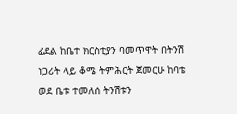ፊደል ከቤተ ክርስቲያን ባመጥዋት በትንሽ ነጋሪት ላይ ቆሜ ትምሕርት ጀመርሁ ከባቴ ወደ ቤቱ ተመለሰ ትንሽቱን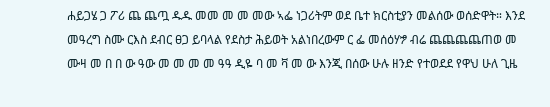ሐይጋሄ ጋ ፖሪ ጨ ጨጧ ዱዱ መመ መ መ መው ኣፌ ነጋሪትም ወደ ቤተ ክርስቲያን መልሰው ወሰድዋት። እንደ መዓረግ ስሙ ርእስ ደብር ፀጋ ይባላል የደስታ ሕይወት አልነበረውም ር ፌ መሰዕሃፇ ብሬ ጨጨጨጨጠወ መ ሙዛ መ በ በ ው ዓው መ መ መ መ ዓዓ ዲዬ ባ መ ቫ መ ው እንጂ በሰው ሁሉ ዘንድ የተወደደ የዋህ ሁለ ጊዜ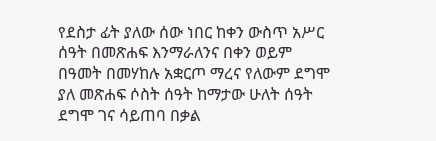የደስታ ፊት ያለው ሰው ነበር ከቀን ውስጥ አሥር ሰዓት በመጽሐፍ እንማራለንና በቀን ወይም በዓመት በመሃከሉ አቋርጦ ማረና የለውም ደግሞ ያለ መጽሐፍ ሶስት ሰዓት ከማታው ሁለት ሰዓት ደግሞ ገና ሳይጠባ በቃል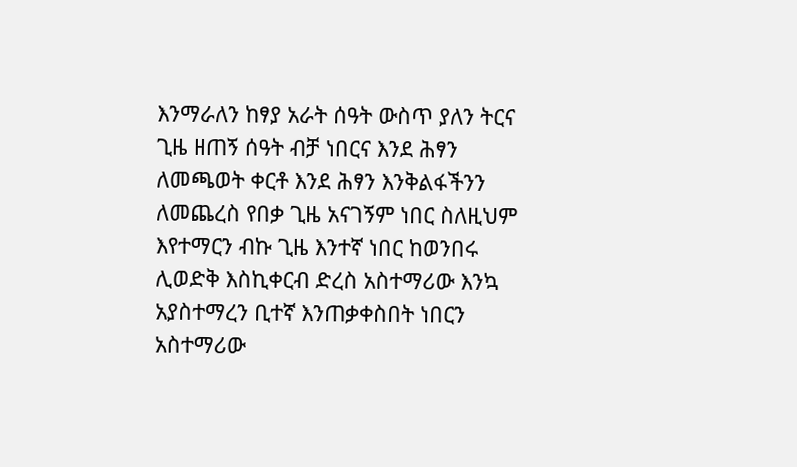እንማራለን ከፃያ አራት ሰዓት ውስጥ ያለን ትርና ጊዜ ዘጠኝ ሰዓት ብቻ ነበርና እንደ ሕፃን ለመጫወት ቀርቶ እንደ ሕፃን እንቅልፋችንን ለመጨረስ የበቃ ጊዜ አናገኝም ነበር ስለዚህም እየተማርን ብኩ ጊዜ እንተኛ ነበር ከወንበሩ ሊወድቅ እስኪቀርብ ድረስ አስተማሪው እንኳ አያስተማረን ቢተኛ እንጠቃቀስበት ነበርን አስተማሪው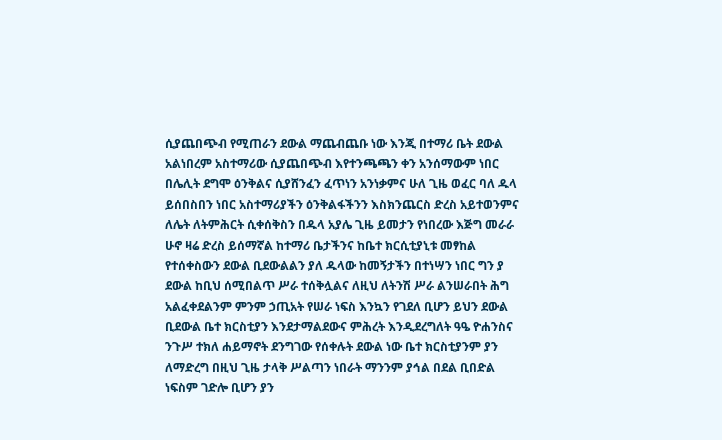ሲያጨበጭብ የሚጠራን ደውል ማጨብጨቡ ነው እንጂ በተማሪ ቤት ደውል አልነበረም አስተማሪው ሲያጨበጭብ እየተንጫጫን ቀን አንሰማውም ነበር በሌሊት ደግሞ ዕንቅልና ሲያሸንፈን ፈጥነን አንነቃምና ሁለ ጊዜ ወፈር ባለ ዱላ ይሰበስበን ነበር አስተማሪያችን ዕንቅልፋችንን እስክንጨርስ ድረስ አይተወንምና ለሌት ለትምሕርት ሲቀሰቅስን በዱላ አያሌ ጊዜ ይመታን የነበረው እጅግ መራራ ሁኖ ዛሬ ድረስ ይሰማኛል ከተማሪ ቤታችንና ከቤተ ክርሲቲያኒቱ መፃከል የተሰቀስውን ደውል ቢደውልልን ያለ ዱላው ከመኝታችን በተነሣን ነበር ግን ያ ደውል ከቢህ ሰሚበልጥ ሥራ ተሰቅሏልና ለዚህ ለትንሽ ሥራ ልንሠራበት ሕግ አልፈቀደልንም ምንም ኃጢአት የሠራ ነፍስ እንኳን የገደለ ቢሆን ይህን ደውል ቢደውል ቤተ ክርስቲያን እንደታማልደውና ምሕረት እንዲደረግለት ዓዔ ዮሐንስና ንጉሥ ተክለ ሐይማኖት ደንግገው የሰቀሉት ደውል ነው ቤተ ክርስቲያንም ያን ለማድረግ በዚህ ጊዜ ታላቅ ሥልጣን ነበራት ማንንም ያኅል በደል ቢበድል ነፍስም ገድሎ ቢሆን ያን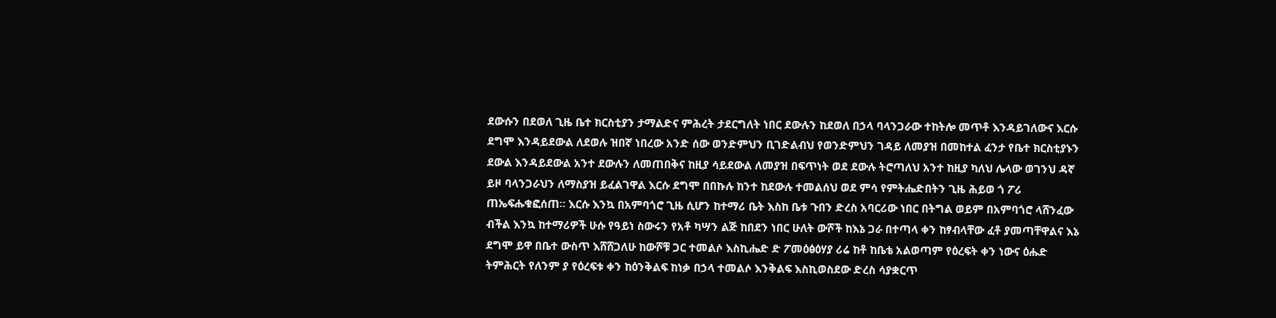ደውሱን በደወለ ጊዜ ቤተ ክርስቲያን ታማልድና ምሕረት ታደርግለት ነበር ደውሉን ከደወለ በኃላ ባላንጋራው ተከትሎ መጥቶ እንዳይገለውና እርሱ ደግሞ እንዳይደውል ለደወሉ ዝበኛ ነበረው አንድ ሰው ወንድምህን ቢገድልብህ የወንድምህን ገዳይ ለመያዝ በመከተል ፈንታ የቤተ ክርስቲያኑን ደውል እንዳይደውል አንተ ደውሉን ለመጠበቅና ከዚያ ሳይደውል ለመያዝ በፍጥነት ወደ ደውሉ ትሮጣለህ አንተ ከዚያ ካለህ ሌላው ወገንህ ዳኛ ይዞ ባላንጋራህን ለማስያዝ ይፈልገዋል እርሱ ደግሞ በበኩሉ ከንተ ከደውሉ ተመልሰህ ወደ ምሳ የምትሔድበትን ጊዜ ሕይወ ጎ ፖሪ ጠኤፍሑቁፎሰጠ። እርሱ እንኳ በአምባጎሮ ጊዜ ሲሆን ከተማሪ ቤት እስከ ቤቱ ጉበን ድረስ አባርሪው ነበር በትግል ወይም በአምባጎሮ ላሸንፈው ብችል እንኳ ከተማሪዎች ሁሱ የዓይነ ስውሩን የአቶ ካሣን ልጅ ከበደን ነበር ሁለት ውሾች ከእኔ ጋራ በተጣላ ቀን ከፃብላቸው ፈቶ ያመጣቸዋልና እኔ ደግሞ ይዋ በቤተ ውስጥ እሸሸጋለሁ ከውሾቹ ጋር ተመልሶ እስኪሔድ ድ ፖመዕፅዕሃያ ሪሬ ከቶ ከቤቴ አልወጣም የዕረፍት ቀን ነውና ዕሑድ ትምሕርት የለንም ያ የዕረፍቱ ቀን ከዕንቅልፍ ከነቃ በኃላ ተመልሶ እንቅልፍ እስኪወስደው ድረስ ሳያቋርጥ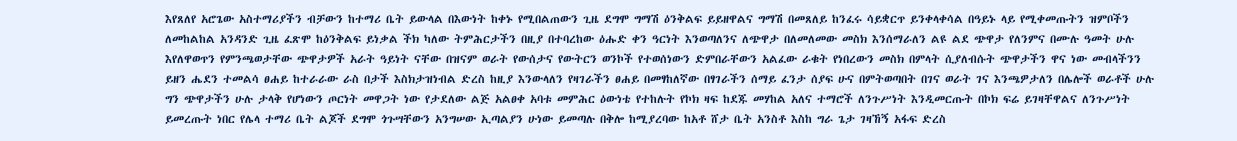እየጸለየ አሮጌው አስተማሪያችን ብቻውን ከተማሪ ቤት ይውላል በእውነት ከቀኑ የሚበልጠውን ጊዜ ደግሞ ግማሽ ዕንቅልፍ ይይዘዋልና ግማሽ በመጸለይ ከንፈሩ ሳይቋርጥ ይንቀላቀሳል በዓይኑ ላይ የሚቀመጡትን ዝምቦችን ለመከልከል አንዳንድ ጊዜ ፈጽሞ ከዕንቅልፍ ይነቃል ችክ ካለው ትምሕርታችን በዚያ በተባረከው ዕሑድ ቀን ዓርነት እንወጣለንና ለጭዋታ በለመለመው መስክ እንሰማራለን ልዩ ልደ ጭዋታ የለንምና በሙሉ ዓመት ሁሉ እየለዋወጥን የምንጫወታቸው ጭዋታዎች አራት ዓይነት ናቸው በዝናም ወራት የውሰታና የውትርን ወንኮች የተወሰነውን ድምበራቸውን አልፈው ራቁት የነበረውን መስክ በምላት ሲያለብሱት ጭዋታችን ዋና ነው መብላችንን ይዘን ሔደን ተመልሳ ፀሐይ ከተራራው ራስ በታች እስክታዝነብል ድረስ ከዚያ እንውላለን የዛገራችን ፀሐይ በመፃከለኛው በፃገራችን ሰማይ ፈንታ ሰያፍ ሁና በምትወጣበት በገና ወራት ገና እንጫዎታለን በሌሎች ወራቶች ሁሉ ግን ጭዋታችን ሁሉ ታላቅ የሆነውን ጦርነት መዋጋት ነው የታደለው ልጅ አልፀቀ አባቱ መምሕር ዕውነቴ የተከሉት የኮክ ዛፍ ከደጁ መሃከል አለና ተማሮች ለንጉሥነት እንዲመርጡት በኮክ ፍሬ ይገዛቸዋልና ለንጉሥነት ይመረጡት ነበር የሌላ ተማሪ ቤት ልጆች ደግሞ ጎጉሣቸውን አንግሠው ኢጣልያን ሁነው ይመጣሉ በቅሎ ከሚያረባው ከአቶ ሸታ ቤት አንስቶ እስከ ግራ ጌታ ገዛኸኝ አፋፍ ድረስ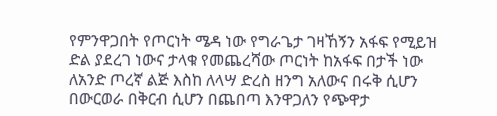የምንዋጋበት የጦርነት ሜዳ ነው የግራጌታ ገዛኸኝን አፋፍ የሚይዝ ድል ያደረገ ነውና ታላቁ የመጨረሻው ጦርነት ከአፋፍ በታች ነው ለአንድ ጦረኛ ልጅ እስከ ለላሣ ድረስ ዘንግ አለውና በሩቅ ሲሆን በውርወራ በቅርብ ሲሆን በጨበጣ እንዋጋለን የጭዋታ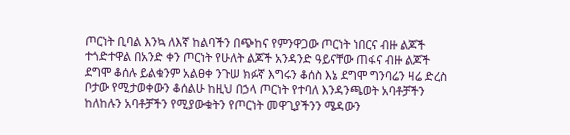ጦርነት ቢባል እንኳ ለእኛ ከልባችን በጭከና የምንዋጋው ጦርነት ነበርና ብዙ ልጆች ተጎድተዋል በአንድ ቀን ጦርነት የሁለት ልጆች አንዳንድ ዓይናቸው ጠፋና ብዙ ልጆች ደግሞ ቆሰሉ ይልቁንም አልፀቀ ንጉሠ ክፉኛ እግሩን ቆሰስ እኔ ደግሞ ግንባሬን ዛሬ ድረስ ቦታው የሚታወቀውን ቆሰልሁ ከዚህ በኃላ ጦርነት የተባለ እንዳንጫወት አባቶቻችን ከለከሉን አባቶቻችን የሚያውቁትን የጦርነት መዋጊያችንን ሜዳውን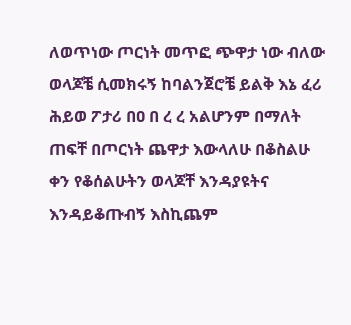ለወጥነው ጦርነት መጥፎ ጭዋታ ነው ብለው ወላጆቼ ሲመክሩኝ ከባልንጀሮቼ ይልቅ እኔ ፈሪ ሕይወ ፖታሪ በዐ በ ረ ረ አልሆንም በማለት ጠፍቸ በጦርነት ጨዋታ እውላለሁ በቆስልሁ ቀን የቆሰልሁትን ወላጆቸ እንዳያዩትና እንዳይቆጡብኝ እስኪጨም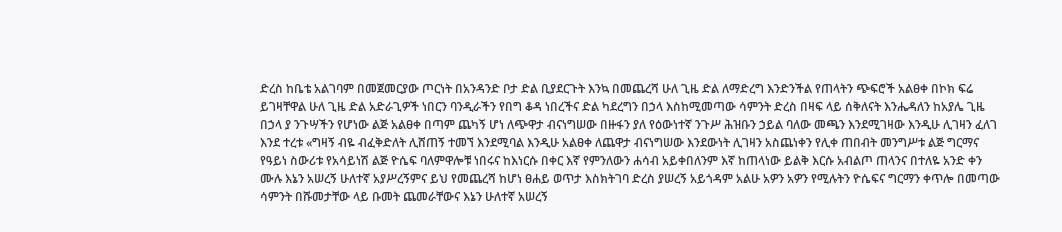ድረስ ከቤቴ አልገባም በመጀመርያው ጦርነት በአንዳንድ ቦታ ድል ቢያደርጉት እንኳ በመጨረሻ ሁለ ጊዜ ድል ለማድረግ እንድንችል የጠላትን ጭፍሮች አልፀቀ በኮክ ፍሬ ይገዛቸዋል ሁለ ጊዜ ድል አድራጊዎች ነበርን ባንዲራችን የበግ ቆዳ ነበረችና ድል ካደረግን በኃላ እስከሚመጣው ሳምንት ድረስ በዛፍ ላይ ሰቅለናት እንሔዳለን ከአያሌ ጊዜ በኃላ ያ ንጉሣችን የሆነው ልጅ አልፀቀ በጣም ጨካኝ ሆነ ለጭዋታ ብናነግሠው በዙፋን ያለ የዕውነተኛ ንጉሥ ሕዝቡን ኃይል ባለው መጫን እንደሚገዛው እንዲሁ ሊገዛን ፈለገ እንደ ተረቱ «ግዛኝ ብዬ ብፈቅድለት ሊሸጠኝ ተመኘ እንደሚባል እንዲሁ አልፀቀ ለጨዋታ ብናነግሠው እንደውነት ሊገዛን አስጨነቀን የሊቀ ጠበብት መንግሥቱ ልጅ ግርማና የዓይነ ስውሪቱ የአሳይነሽ ልጅ ዮሴፍ ባለምዋሎቹ ነበሩና ከእነርሱ በቀር እኛ የምንለውን ሐሳብ አይቀበለንም እኛ ከጠላነው ይልቅ እርሱ አብልጦ ጠላንና በተለዬ አንድ ቀን ሙሉ እኔን አሠረኝ ሁለተኛ አያሥረኝምና ይህ የመጨረሻ ከሆነ ፀሐይ ወጥታ እስክትገባ ድረስ ያሠረኝ አይጎዳም አልሁ አዎን አዎን የሚሉትን ዮሴፍና ግርማን ቀጥሎ በመጣው ሳምንት በሹመታቸው ላይ ቡመት ጨመራቸውና እኔን ሁለተኛ አሠረኝ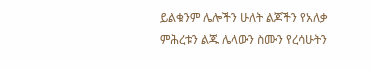ይልቁንም ሌሎችን ሁለት ልጆችን የአለቃ ምሕረቱን ልጁ ሌላውን ስሙን የረሳሁትን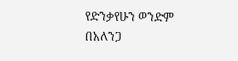የድንቃየሁን ወንድም በአለንጋ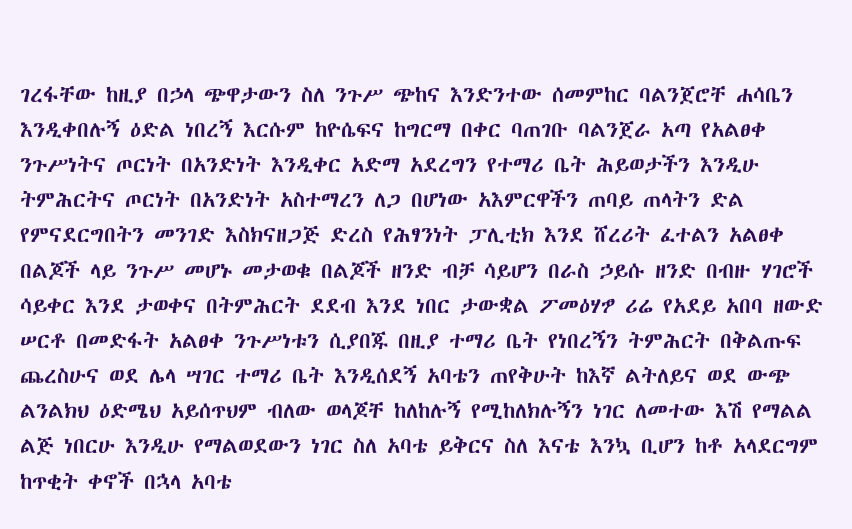ገረፋቸው ከዚያ በኃላ ጭዋታውን ስለ ንጉሥ ጭከና እንድንተው ሰመምከር ባልንጀሮቸ ሐሳቤን እንዲቀበሉኝ ዕድል ነበረኝ እርሱም ከዮሴፍና ከግርማ በቀር ባጠገቡ ባልንጀራ አጣ የአልፀቀ ንጉሥነትና ጦርነት በአንድነት እንዲቀር አድማ አደረግን የተማሪ ቤት ሕይወታችን እንዲሁ ትምሕርትና ጦርነት በአንድነት አስተማረን ለጋ በሆነው አእምርዋችን ጠባይ ጠላትን ድል የምናደርግበትን መንገድ እስክናዘጋጅ ድረስ የሕፃንነት ፓሊቲክ እንደ ሸረሪት ፈተልን አልፀቀ በልጆች ላይ ንጉሥ መሆኑ መታወቁ በልጆች ዘንድ ብቻ ሳይሆን በራስ ኃይሱ ዘንድ በብዙ ሃገሮች ሳይቀር እንደ ታወቀና በትምሕርት ደደብ እንደ ነበር ታውቋል ፖመዕሃፇ ሪሬ የአደይ አበባ ዘውድ ሠርቶ በመድፋት አልፀቀ ንጉሥነቱን ሲያበጁ በዚያ ተማሪ ቤት የነበረኝን ትምሕርት በቅልጡፍ ጨረስሁና ወደ ሌላ ሣገር ተማሪ ቤት እንዲሰደኝ አባቴን ጠየቅሁት ከእኛ ልትለይና ወደ ውጭ ልንልክህ ዕድሜህ አይሰጥህም ብለው ወላጆቸ ከለከሉኝ የሚከለክሉኝን ነገር ለመተው እሽ የማልል ልጅ ነበርሁ እንዲሁ የማልወደውን ነገር ስለ አባቴ ይቅርና ስለ እናቴ እንኳ ቢሆን ከቶ አላደርግም ከጥቂት ቀኖች በኋላ አባቴ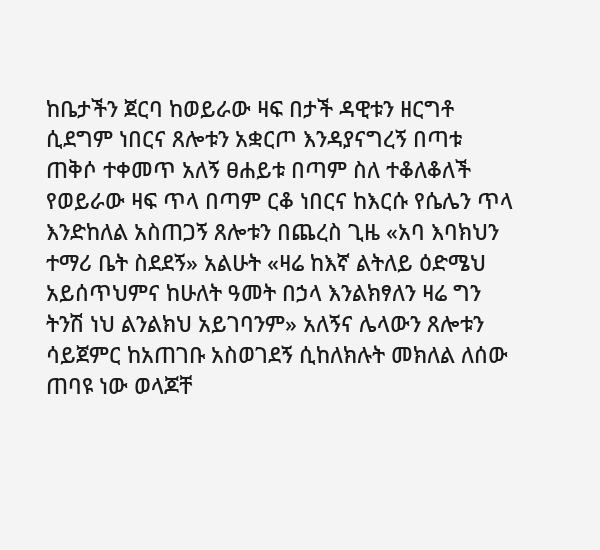ከቤታችን ጀርባ ከወይራው ዛፍ በታች ዳዊቱን ዘርግቶ ሲደግም ነበርና ጸሎቱን አቋርጦ እንዳያናግረኝ በጣቱ ጠቅሶ ተቀመጥ አለኝ ፀሐይቱ በጣም ስለ ተቆለቆለች የወይራው ዛፍ ጥላ በጣም ርቆ ነበርና ከእርሱ የሴሌን ጥላ እንድከለል አስጠጋኝ ጸሎቱን በጨረስ ጊዜ «አባ እባክህን ተማሪ ቤት ስደደኝ» አልሁት «ዛሬ ከእኛ ልትለይ ዕድሜህ አይሰጥህምና ከሁለት ዓመት በኃላ እንልክፃለን ዛሬ ግን ትንሽ ነህ ልንልክህ አይገባንም» አለኝና ሌላውን ጸሎቱን ሳይጀምር ከአጠገቡ አስወገደኝ ሲከለክሉት መክለል ለሰው ጠባዩ ነው ወላጆቸ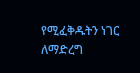የሚፈቅዱትን ነገር ለማድረግ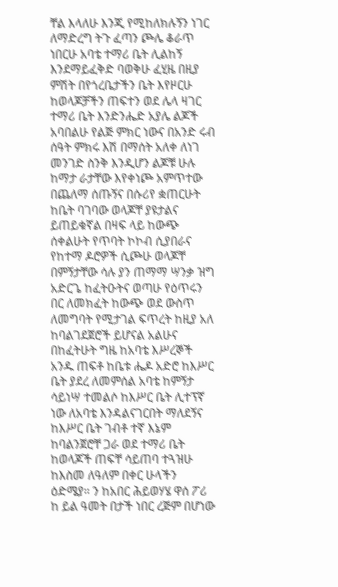ቸል እላለሁ እንጂ የሚከለክሉኝን ነገር ለማድረግ ትጉ ፈጣን ጮሌ ቆራጥ ነበርሁ አባቴ ተማሪ ቤት ሊልከኝ እንደማይፈቅድ ባወቅሁ ፈሂዜ በዚያ ምሽት በየጎረቤታችን ቤት እየዞርሁ ከወላጆቻችን ጠፍተን ወደ ሌላ ዛገር ተማሪ ቤት እንድንሔድ አያሌ ልጆች አባበልሁ የልጅ ምክር ነውና በአንድ ሩብ ሰዓት ምክሩ እሽ በማሰት አለቀ ለነገ መንገድ ስንቅ እንዲሆን ልጆቹ ሁሉ ከማታ ራታቸው እየቀነጮ አምጥተው በጨለማ ሰጡኝና በሱሪየ ቋጠርሁት ከቤት ባገባው ወላጆቸ ያዩታልና ይጠይቁኛል በዛፍ ላይ ከውጭ ሰቀልሁት የጥባት ኮኮብ ሲያበራና የከተማ ዶሮዎች ሲጮሁ ወላጆቸ በምኝታቸው ሳሉ ያን ጠማማ ሣንቃ ዝግ አድርጌ ከፈትዑትና ወጣሁ የዕጥሩን በር ለመክፈት ከውጭ ወደ ውስጥ ለመግባት የሚታገል ፍጥረት ከዚያ አለ ከባልገደጀሮች ይሆናል አልሁና በከፈትሁት ግዜ ከአባቴ እሥረኞች አንዱ ጠፍቶ ከቤቱ ሔዶ አድሮ ከእሥር ቤት ያደረ ለመምሰል አባቴ ከምኝታ ሳይነሣ ተመልሶ ከእሥር ቤት ሊተፕኛ ነው ለአባቴ እንዳልናገርበት ማለደኝና ከእሥር ቤት ገብቶ ተኛ እኔም ከባልንጀሮቸ ጋራ ወደ ተማሪ ቤት ከወላጆች ጠፍቸ ሳይጠባ ተጓዝሁ ከእስመ ለዓለም በቀር ሁላችን ዕድሜያ። ን ከአበር ሕይወሃሄ ዋሰ ፖሪ ከ ይል ዓመት በታች ነበር ረጅም በሆነው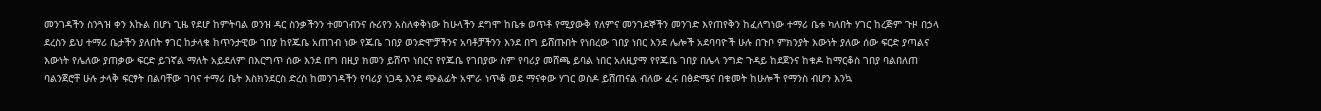መንገዳችን ስንጓዝ ቀን እኩል በሆነ ጊዜ የደሆ ከምትባል ወንዝ ዳር ስንቃችንን ተመገብንና ሱሪየን አስለቀቅነው ከሁላችን ደግሞ ከቤቱ ወጥቶ የሚያውቅ የለምና መንገደኞችን መንገድ እየጠየቅን ከፈለግነው ተማሪ ቤቱ ካለበት ሃገር ከረጅም ጉዞ በኃላ ደረስን ይህ ተማሪ ቤታችን ያለበት ፃገር ከታላቁ ከጥንታዊው ገበያ ከየጁቤ አጠገብ ነው የጁቤ ገበያ ወንድሞቻችንና አባቶቻችንን እንደ በግ ይሸጡበት የነበረው ገበያ ነበር እንደ ሌሎች አደባባዮች ሁሉ በጉቦ ምክንያት እውነት ያለው ሰው ፍርድ ያጣልና እውነት የሌለው ያጠቃው ፍርድ ይገኛል ማለት አይደለም በእርግጥ ሰው እንደ በግ በዚያ ክመን ይሸጥ ነበርና የየጁቤ የገበያው ስም የባሪያ መሸጫ ይባል ነበር አለዚያማ የየጁቤ ገበያ በሌላ ንግድ ጉዳይ ከደጀንና ከቁዶ ከማርቆስ ገበያ ባልበለጠ ባልንጀሮቸ ሁሉ ታላቅ ፍርፃት በልባቸው ገባና ተማሪ ቤት እስክንደርስ ድረስ ከመንገዳችን የባሪያ ነጋዴ እንደ ጭልፊት አሞራ ነጥቆ ወደ ማናቀው ሃገር ወስዶ ይሸጠናል ብለው ፈሩ በፅድሜና በቁመት ከሁሎች የማንስ ብሆን እንኳ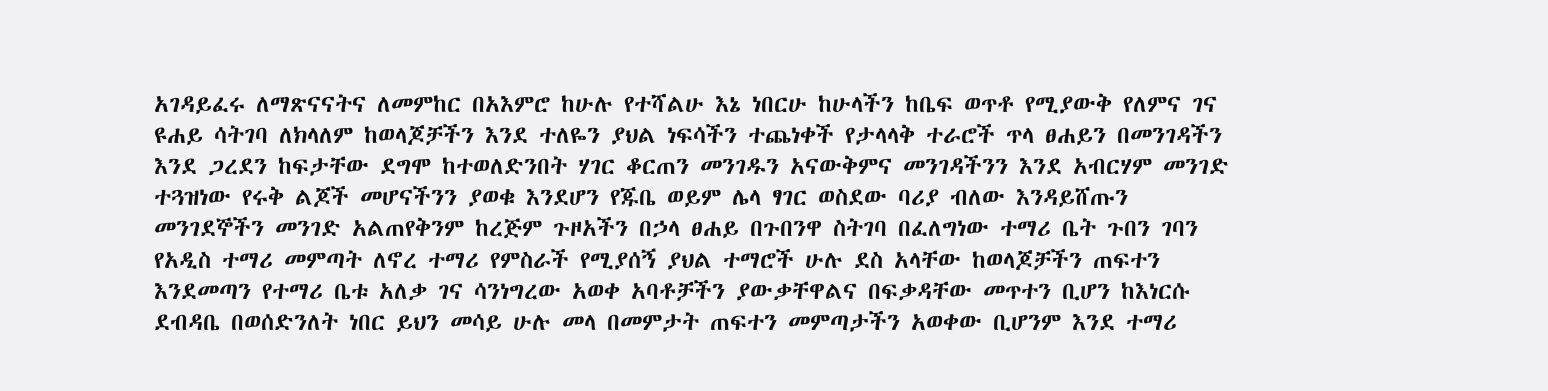አገዳይፈሩ ለማጽናናትና ለመምከር በአእምሮ ከሁሉ የተሻልሁ እኔ ነበርሁ ከሁላችን ከቤፍ ወጥቶ የሚያውቅ የለምና ገና ዩሐይ ሳትገባ ለክላለም ከወላጆቻችን እንደ ተለዬን ያህል ነፍሳችን ተጨነቀች የታላላቅ ተራሮች ጥላ ፀሐይን በመንገዳችን እንደ ጋረደን ከፍታቸው ደግሞ ከተወለድንበት ሃገር ቆርጠን መንገዱን አናውቅምና መንገዳችንን እንደ አብርሃም መንገድ ተጓዝነው የሩቅ ልጆች መሆናችንን ያወቁ እንደሆን የጁቤ ወይም ሌላ ፃገር ወስደው ባሪያ ብለው እንዳይሸጡን መንገደኞችን መንገድ አልጠየቅንም ከረጅም ጉዞአችን በኃላ ፀሐይ በጉበንዋ ስትገባ በፈለግነው ተማሪ ቤት ጉበን ገባን የአዲስ ተማሪ መምጣት ለኖረ ተማሪ የምስራች የሚያሰኝ ያህል ተማሮች ሁሉ ደስ አላቸው ከወላጆቻችን ጠፍተን እንደመጣን የተማሪ ቤቱ አለቃ ገና ሳንነግረው አወቀ አባቶቻችን ያውቃቸዋልና በፍቃዳቸው መጥተን ቢሆን ከእነርሱ ደብዳቤ በወሰድንለት ነበር ይህን መሳይ ሁሉ መላ በመምታት ጠፍተን መምጣታችን አወቀው ቢሆንም እንደ ተማሪ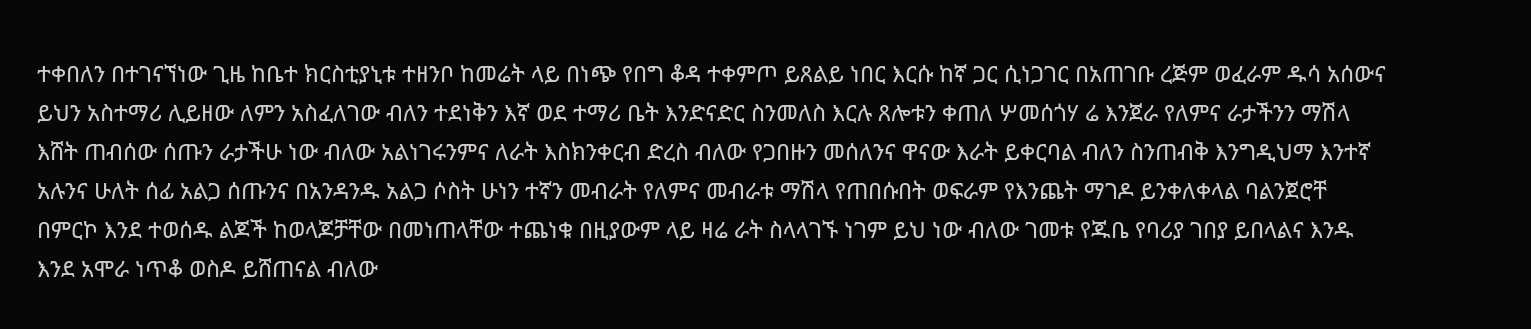ተቀበለን በተገናኘነው ጊዜ ከቤተ ክርስቲያኒቱ ተዘንቦ ከመሬት ላይ በነጭ የበግ ቆዳ ተቀምጦ ይጸልይ ነበር እርሱ ከኛ ጋር ሲነጋገር በአጠገቡ ረጅም ወፈራም ዱሳ አሰውና ይህን አስተማሪ ሊይዘው ለምን አስፈለገው ብለን ተደነቅን እኛ ወደ ተማሪ ቤት እንድናድር ስንመለስ እርሉ ጸሎቱን ቀጠለ ሦመሰጎሃ ሬ እንጀራ የለምና ራታችንን ማሽላ እሸት ጠብሰው ሰጡን ራታችሁ ነው ብለው አልነገሩንምና ለራት እስክንቀርብ ድረስ ብለው የጋበዙን መሰለንና ዋናው እራት ይቀርባል ብለን ስንጠብቅ እንግዲህማ እንተኛ አሉንና ሁለት ሰፊ አልጋ ሰጡንና በአንዳንዱ አልጋ ሶስት ሁነን ተኛን መብራት የለምና መብራቱ ማሽላ የጠበሱበት ወፍራም የእንጨት ማገዶ ይንቀለቀላል ባልንጀሮቸ በምርኮ እንደ ተወሰዱ ልጆች ከወላጆቻቸው በመነጠላቸው ተጨነቁ በዚያውም ላይ ዛሬ ራት ስላላገኙ ነገም ይህ ነው ብለው ገመቱ የጁቤ የባሪያ ገበያ ይበላልና እንዱ እንደ አሞራ ነጥቆ ወስዶ ይሸጠናል ብለው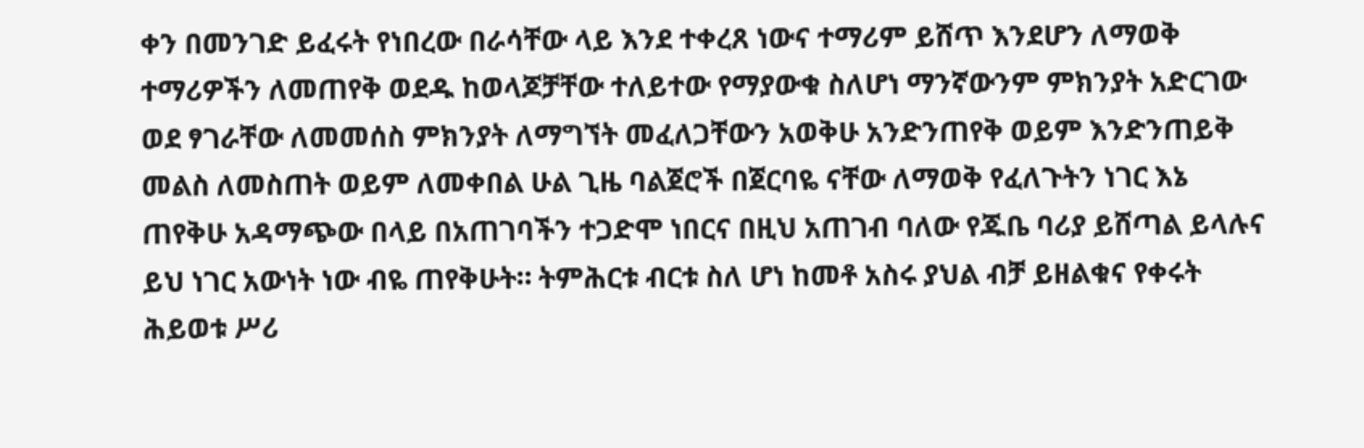ቀን በመንገድ ይፈሩት የነበረው በራሳቸው ላይ እንደ ተቀረጸ ነውና ተማሪም ይሸጥ እንደሆን ለማወቅ ተማሪዎችን ለመጠየቅ ወደዱ ከወላጆቻቸው ተለይተው የማያውቁ ስለሆነ ማንኛውንም ምክንያት አድርገው ወደ ፃገራቸው ለመመሰስ ምክንያት ለማግኘት መፈለጋቸውን አወቅሁ አንድንጠየቅ ወይም እንድንጠይቅ መልስ ለመስጠት ወይም ለመቀበል ሁል ጊዜ ባልጀሮች በጀርባዬ ናቸው ለማወቅ የፈለጉትን ነገር እኔ ጠየቅሁ አዳማጭው በላይ በአጠገባችን ተጋድሞ ነበርና በዚህ አጠገብ ባለው የጁቤ ባሪያ ይሸጣል ይላሉና ይህ ነገር አውነት ነው ብዬ ጠየቅሁት። ትምሕርቱ ብርቱ ስለ ሆነ ከመቶ አስሩ ያህል ብቻ ይዘልቁና የቀሩት ሕይወቱ ሥሪ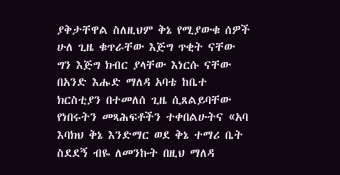ያቅታቸዋል ስለዚህም ቅኔ የሚያውቁ ሰዎች ሁለ ጊዜ ቁጥራቸው እጅግ ጥቂት ናቸው ግን እጅግ ክብር ያላቸው እነርሱ ናቸው በአንድ እሑድ ማለዳ አባቴ ከቤተ ክርስቲያን በተመለሰ ጊዜ ሲጸልይባቸው የነበሩትን መጻሕፍቶችን ተቀበልሁትና «አባ እባክህ ቅኔ እንድማር ወደ ቅኔ ተማሪ ቤት ስደደኝ ብዬ ለመንኩት በዚህ ማለዳ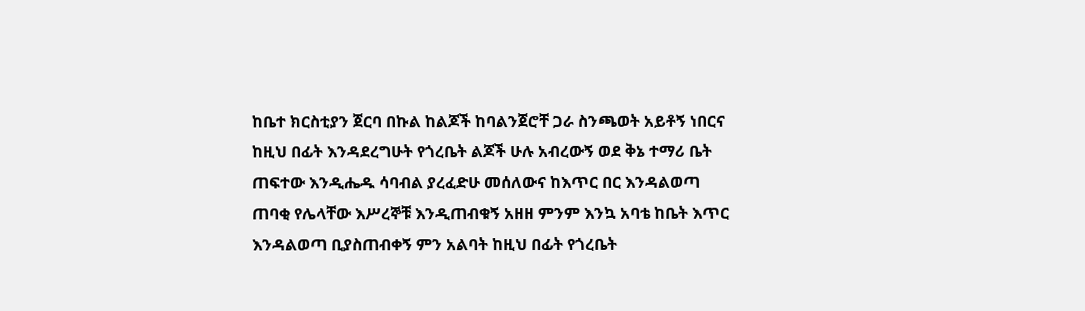ከቤተ ክርስቲያን ጀርባ በኩል ከልጆች ከባልንጀሮቸ ጋራ ስንጫወት አይቶኝ ነበርና ከዚህ በፊት እንዳደረግሁት የጎረቤት ልጆች ሁሉ አብረውኝ ወደ ቅኔ ተማሪ ቤት ጠፍተው እንዲሔዱ ሳባብል ያረፈድሁ መሰለውና ከእጥር በር እንዳልወጣ ጠባቂ የሌላቸው እሥረኞቹ እንዲጠብቁኝ አዘዘ ምንም እንኳ አባቴ ከቤት እጥር እንዳልወጣ ቢያስጠብቀኝ ምን አልባት ከዚህ በፊት የጎረቤት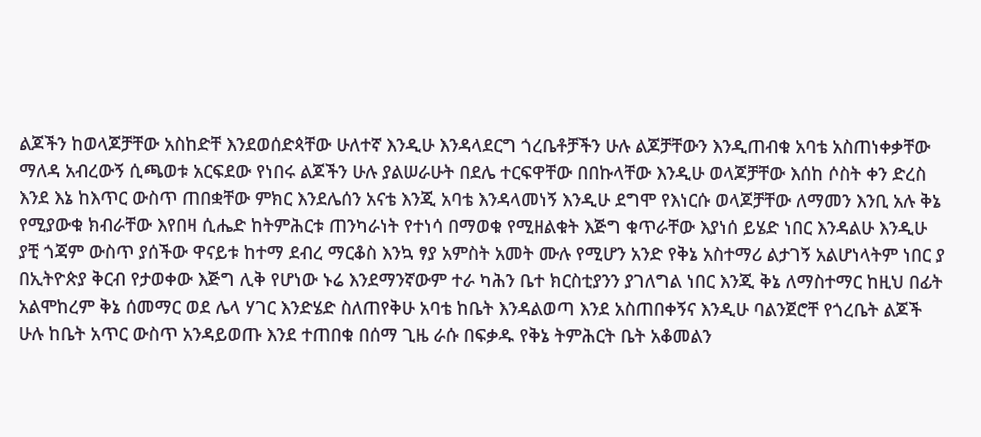ልጆችን ከወላጆቻቸው አስከድቸ እንደወሰድጳቸው ሁለተኛ እንዲሁ እንዳላደርግ ጎረቤቶቻችን ሁሉ ልጆቻቸውን እንዲጠብቁ አባቴ አስጠነቀቃቸው ማለዳ አብረውኝ ሲጫወቱ አርፍደው የነበሩ ልጆችን ሁሉ ያልሠራሁት በደሌ ተርፍዋቸው በበኩላቸው እንዲሁ ወላጆቻቸው እሰከ ሶስት ቀን ድረስ እንደ እኔ ከእጥር ውስጥ ጠበቋቸው ምክር እንደሌሰን አናቴ እንጂ አባቴ እንዳላመነኝ እንዲሁ ደግሞ የእነርሱ ወላጆቻቸው ለማመን እንቢ አሉ ቅኔ የሚያውቁ ክብራቸው እየበዛ ሲሔድ ከትምሕርቱ ጠንካራነት የተነሳ በማወቁ የሚዘልቁት እጅግ ቁጥራቸው እያነሰ ይሄድ ነበር እንዳልሁ እንዲሁ ያቺ ጎጃም ውስጥ ያሰችው ዋናይቱ ከተማ ደብረ ማርቆስ እንኳ ፃያ አምስት አመት ሙሉ የሚሆን አንድ የቅኔ አስተማሪ ልታገኝ አልሆነላትም ነበር ያ በኢትዮጵያ ቅርብ የታወቀው እጅግ ሊቅ የሆነው ኑሬ እንደማንኛውም ተራ ካሕን ቤተ ክርስቲያንን ያገለግል ነበር እንጂ ቅኔ ለማስተማር ከዚህ በፊት አልሞከረም ቅኔ ሰመማር ወደ ሌላ ሃገር እንድሄድ ስለጠየቅሁ አባቴ ከቤት እንዳልወጣ እንደ አስጠበቀኝና እንዲሁ ባልንጀሮቸ የጎረቤት ልጆች ሁሉ ከቤት አጥር ውስጥ አንዳይወጡ እንደ ተጠበቁ በሰማ ጊዜ ራሱ በፍቃዱ የቅኔ ትምሕርት ቤት አቆመልን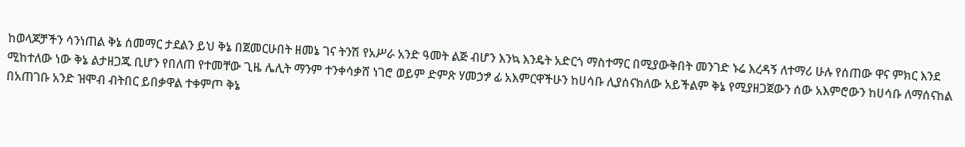ከወላጆቻችን ሳንነጠል ቅኔ ሰመማር ታደልን ይህ ቅኔ በጀመርሁበት ዘመኔ ገና ትንሽ የአሥራ አንድ ዓመት ልጅ ብሆን እንኳ እንዴት አድርጎ ማስተማር በሚያውቅበት መንገድ ኑሬ እረዳኝ ለተማሪ ሁሉ የሰጠው ዋና ምክር እንደ ሚከተለው ነው ቅኔ ልታዘጋጁ ቢሆን የበለጠ የተመቸው ጊዜ ሌሊት ማንም ተንቀሳቃሸ ነገሮ ወይም ድምጽ ሃመኃፇ ፊ አእምርዋችሁን ከሀሳቡ ሊያሰናክለው አይችልም ቅኔ የሚያዘጋጀውን ሰው አእምሮውን ከሀሳቡ ለማሰናከል በአጠገቡ አንድ ዝሞብ ብትበር ይበቃዋል ተቀምጦ ቅኔ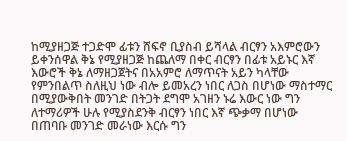ከሚያዘጋጅ ተጋድሞ ፊቱን ሸፍኖ ቢያስብ ይሻላል ብርፃን አእምሮውን ይቀንሰዋል ቅኔ የሚያዘጋጅ ከጨለማ በቀር ብርፃን በፊቱ አይኑር እኛ እውሮች ቅኔ ለማዘጋጀትና በአአምሮ ለማጥናት አይን ካላቸው የምንበልጥ ስለዚህ ነው ብሎ ይመአረን ነበር ለጋስ በሆነው ማስተማር በሚያውቅበት መንገድ በትጋት ደግሞ አገዘን ኑሬ እውር ነው ግን ለተማሪዎች ሁሉ የሚያስደንቅ ብርፃን ነበር እኛ ጭቃማ በሆነው በጠባቡ መንገድ መራነው እርሱ ግን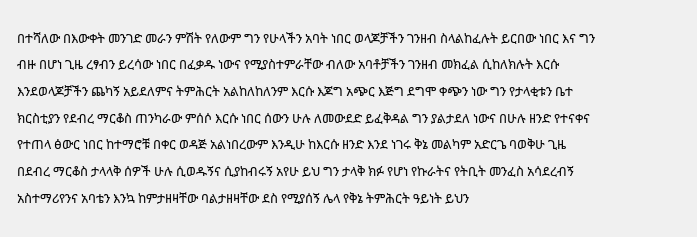በተሻለው በእውቀት መንገድ መራን ምሽት የለውም ግን የሁላችን አባት ነበር ወላጆቻችን ገንዘብ ስላልከፈሉት ይርበው ነበር እና ግን ብዙ በሆነ ጊዜ ረፃብን ይረሳው ነበር በፈቃዱ ነውና የሚያስተምራቸው ብለው አባቶቻችን ገንዘብ መክፈል ሲከለክሉት እርሱ እንደወላጆቻችን ጨካኝ አይደለምና ትምሕርት አልከለከለንም እርሱ እጆግ አጭር እጅግ ደግሞ ቀጭን ነው ግን የታላቂቱን ቤተ ክርስቲያን የደብረ ማርቆስ ጠንካራው ምሰሶ እርሱ ነበር ሰውን ሁሉ ለመውደድ ይፈቅዳል ግን ያልታደለ ነውና በሁሉ ዘንድ የተናቀና የተጠላ ፅውር ነበር ከተማሮቹ በቀር ወዳጅ አልነበረውም እንዲሁ ከእርሱ ዘንድ እንደ ነገሩ ቅኔ መልካም አድርጌ ባወቅሁ ጊዜ በደብረ ማርቆስ ታላላቅ ሰዎች ሁሉ ሲወዱኝና ሲያከብሩኝ አየሁ ይህ ግን ታላቅ ክፉ የሆነ የኩራትና የትቢት መንፈስ አሳደረብኝ አስተማሪየንና አባቴን እንኳ ከምታዘዛቸው ባልታዘዛቸው ደስ የሚያሰኝ ሌላ የቅኔ ትምሕርት ዓይነት ይህን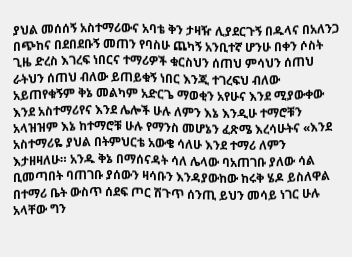ያህል መሰሰኝ አስተማሪውና አባቴ ቅን ታዛዥ ሊያደርጉኝ በዱላና በአለንጋ በጭከና በደበደቡኝ መጠን የባስሁ ጨካኝ አንቢተኛ ሆንሁ በቀን ሶስት ጊዜ ድረስ እገረፍ ነበርና ተማሪዎች ቁርስህን ሰጠህ ምሳህን ሰጠህ ራትህን ሰጠህ ብለው ይጠይቁኝ ነበር እንጂ ተገረፍህ ብለው አይጠየቁኝም ቅኔ መልካም አድርጌ ማወቂን አየሁና እንደ ሚያውቀው እንደ አስተማሪየና እንደ ሌሎች ሁሉ ለምን እኔ እንዲሁ ተማሮቹን አላዝዝም እኔ ከተማሮቹ ሁሉ የማንስ መሆኔን ፈጽሜ እረሳሁትና «እንደ አስተማሪዬ ያህል በትምህርቴ አውቄ ሳለሁ እንደ ተማሪ ለምን እታዘዛለሁ። አንዱ ቅኔ በማሰናዳት ሳለ ሌላው ባአጠገቡ ያለው ሳል ቢመጣበት ባጠገቡ ያሰውን ዛሳቡን እንዳያውከው ከሩቅ ሄዶ ይስለዋል በተማሪ ቤት ውስጥ ሰደፍ ጦር ሽጉጥ ሰንጢ ይህን መሳይ ነገር ሁሉ አላቸው ግን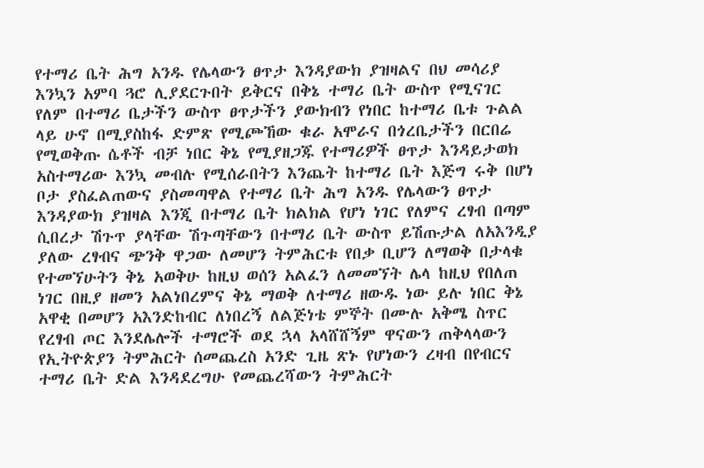የተማሪ ቤት ሕግ አንዱ የሌላውን ፀጥታ እንዳያውክ ያዝዛልና በህ መሳሪያ እንኳን አምባ ጓሮ ሊያደርጉበት ይቅርና በቅኔ ተማሪ ቤት ውስጥ የሚናገር የለም በተማሪ ቤታችን ውስጥ ፀጥታችን ያውክብን የነበር ከተማሪ ቤቱ ጉልል ላይ ሁኖ በሚያስከፋ ድምጽ የሚጮኸው ቁራ አሞራና በጎረቤታችን በርበሬ የሚወቅጡ ሴቶች ብቻ ነበር ቅኔ የሚያዘጋጁ የተማሪዎች ፀጥታ እንዳይታወክ አስተማሪው እንኳ መብሉ የሚሰራበትን እንጨት ከተማሪ ቤት እጅግ ሩቅ በሆነ ቦታ ያስፈልጠውና ያስመጣዋል የተማሪ ቤት ሕግ አንዱ የሌላውን ፀጥታ እንዳያውክ ያዝዛል እንጂ በተማሪ ቤት ክልክል የሆነ ነገር የለምና ረፃብ በጣም ሲበረታ ሽጉጥ ያላቸው ሽጉጣቸውን በተማሪ ቤት ውስጥ ይሽጡታል ለአእንዲያ ያለው ረፃብና ጭንቅ ዋጋው ለመሆን ትምሕርቱ የበቃ ቢሆን ለማወቅ በታላቁ የተመኘሁትን ቅኔ አወቅሁ ከዚህ ወሰን አልፈን ለመመኘት ሌላ ከዚህ የበለጠ ነገር በዚያ ዘመን አልነበረምና ቅኔ ማወቅ ለተማሪ ዘውዱ ነው ይሉ ነበር ቅኔ አዋቂ በመሆን አእንድከብር ለነበረኝ ለልጅነቴ ምኞት በሙሉ አቅሜ ስጥር የረፃብ ጦር እንደሌሎች ተማሮች ወደ ኋላ አላሸሸኝም ዋናውን ጠቅላላውን የኢትዮጵያን ትምሕርት ሰመጨረስ አንድ ጊዜ ጽኑ የሆነውን ረዛብ በየብርና ተማሪ ቤት ድል እንዳደረግሁ የመጨረሻውን ትምሕርት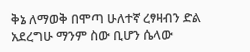ቅኔ ለማወቅ በሞጣ ሁለተኛ ረፃዛብን ድል አደረግሁ ማንም ስው ቢሆን ሴላው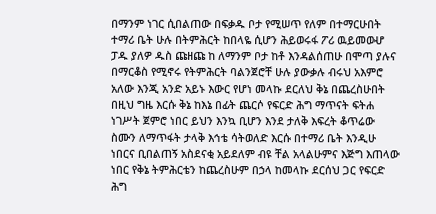በማንም ነገር ሲበልጠው በፍቃዱ ቦታ የሚሠጥ የለም በተማርሁበት ተማሪ ቤት ሁሉ በትምሕርት ከበላዬ ሲሆን ሕይወሩፋ ፖሪ ዉይመወሇ ፓዱ ያለዎ ዱስ ጩዘጩ ከ ለማንም ቦታ ከቶ እንዳልሰጠሁ በሞጣ ያሉና በማርቆስ የሚኖሩ የትምሕርት ባልንጀሮቸ ሁሉ ያውቃሉ ብሩህ አእምሮ አለው እንጂ አንድ አይኑ እውር የሆነ መላኩ ደርለህ ቅኔ በጨረስሁበት በዚህ ግዜ እርሱ ቅኔ ከእኔ በፊት ጨርሶ የፍርድ ሕግ ማጥናት ፍትሐ ነገሥት ጀምሮ ነበር ይህን እንኳ ቢሆን እንደ ታለቅ እፍረት ቆጥሬው ስሙን ለማጥፋት ታላቅ እኅቴ ሳትወለድ እርሱ በተማሪ ቤት እንዲሁ ነበርና ቢበልጠኝ አስደናቂ አይደለም ብዩ ቸል አላልሁምና እጅግ እጠላው ነበር የቅኔ ትምሕርቴን ከጨረስሁም በኃላ ከመላኩ ደርሰህ ጋር የፍርድ ሕግ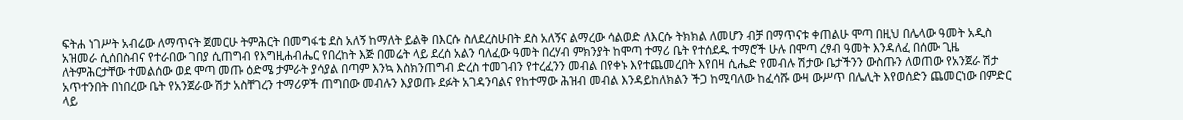ፍትሐ ነገሥት አብሬው ለማጥናት ጀመርሁ ትምሕርት በመግፋቴ ደስ አለኝ ከማለት ይልቅ በእርሱ ስለደረስሁበት ደስ አለኝና ልማረው ሳልወድ ለእርሱ ትክክል ለመሆን ብቻ በማጥናቱ ቀጠልሁ ሞጣ በዚህ በሌላው ዓመት አዲስ አዝመራ ሲሰበስብና የተራበው ገበያ ሲጠግብ የእግዚሐብሔር የበረከት እጅ በመሬት ላይ ደረሰ አልን ባለፈው ዓመት በረሃብ ምክንያት ከሞጣ ተማሪ ቤት የተሰደዱ ተማሮች ሁሉ በሞጣ ረፃብ ዓመት እንዳለፈ በሰሙ ጊዜ ለትምሕርታቸው ተመልሰው ወደ ሞጣ መጡ ዕድሜ ታምራት ያሳያል በጣም እንኳ እስክንጠግብ ድረስ ተመገብን የተረፈንን መብል በየቀኑ እየተጨመረበት እየበዛ ሲሔድ የመብሉ ሽታው ቤታችንን ውስጡን ለወጠው የአንጀራ ሽታ አጥተንበት በነበረው ቤት የአንጀራው ሽታ አስቸገረን ተማሪዎች ጠግበው መብሉን እያወጡ ደፉት አገዳንባልና የከተማው ሕዝብ መብል እንዳይከለክልን ችጋ ከሚባለው ከፈሳሹ ውዛ ውሥጥ በሌሊት እየወሰድን ጨመርነው በምድር ላይ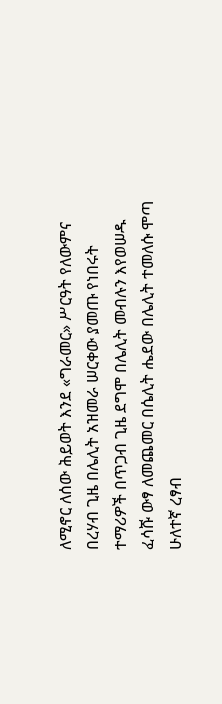ለሚኖር ለሰው ሕይወት እንደ «ግራመር» ሥርዓት የለውምና በረሃብ ጊዜ በሌሊት አዝመራ ሠርቀው ያመጡ የነበሩት ተማሪዎች በጥጋብ ጊዜ ደግሞ በሌሊት መብሉን እየወሠዱ ፈሳሹ ውፃ ለመጨመር በሴሊት ሔደው በሌሊት ተመለሱ ሞጣ ሁለተኛ ረፃብ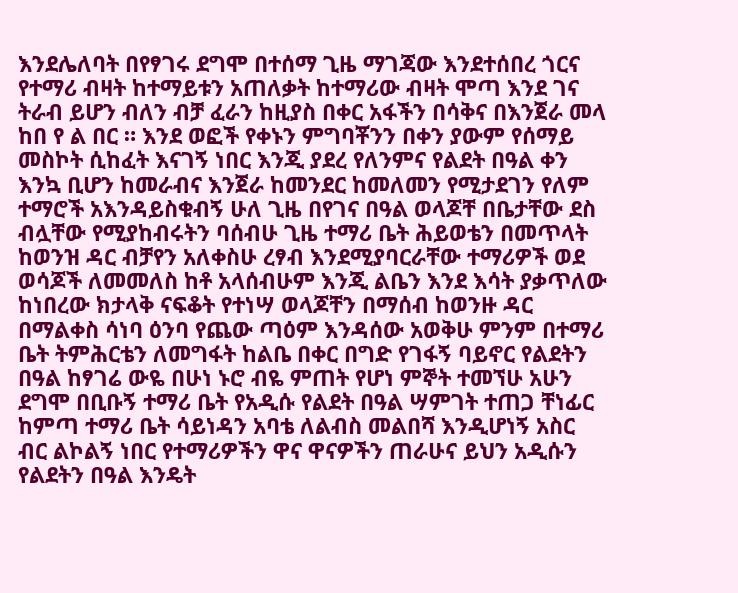እንደሌለባት በየፃገሩ ደግሞ በተሰማ ጊዜ ማገጃው እንደተሰበረ ጎርና የተማሪ ብዛት ከተማይቱን አጠለቃት ከተማሪው ብዛት ሞጣ እንደ ገና ትራብ ይሆን ብለን ብቻ ፈራን ከዚያስ በቀር አፋችን በሳቅና በእንጀራ መላ ከበ የ ል በር ። እንደ ወፎች የቀኑን ምግባቾንን በቀን ያውም የሰማይ መስኮት ሲከፈት እናገኝ ነበር እንጂ ያደረ የለንምና የልደት በዓል ቀን እንኳ ቢሆን ከመራብና እንጀራ ከመንደር ከመለመን የሚታደገን የለም ተማሮች አእንዳይስቁብኝ ሁለ ጊዜ በየገና በዓል ወላጆቸ በቤታቸው ደስ ብሏቸው የሚያከብሩትን ባሰብሁ ጊዜ ተማሪ ቤት ሕይወቴን በመጥላት ከወንዝ ዳር ብቻየን አለቀስሁ ረፃብ እንደሚያባርራቸው ተማሪዎች ወደ ወሳጆች ለመመለስ ከቶ አላሰብሁም እንጂ ልቤን እንደ እሳት ያቃጥለው ከነበረው ክታላቅ ናፍቆት የተነሣ ወላጆቸን በማሰብ ከወንዙ ዳር በማልቀስ ሳነባ ዕንባ የጨው ጣዕም እንዳሰው አወቅሁ ምንም በተማሪ ቤት ትምሕርቴን ለመግፋት ከልቤ በቀር በግድ የገፋኝ ባይኖር የልደትን በዓል ከፃገሬ ውዬ በሁነ ኑሮ ብዬ ምጠት የሆነ ምኞት ተመኘሁ አሁን ደግሞ በቢቡኝ ተማሪ ቤት የአዲሱ የልደት በዓል ሣምገት ተጠጋ ቸነፊር ከምጣ ተማሪ ቤት ሳይነዳን አባቴ ለልብስ መልበሻ እንዲሆነኝ አስር ብር ልኮልኝ ነበር የተማሪዎችን ዋና ዋናዎችን ጠራሁና ይህን አዲሱን የልደትን በዓል እንዴት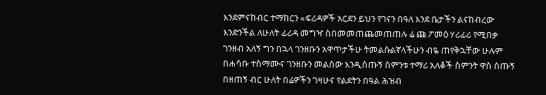እንደምናከብር ተማከርን «ፍሪዳዎች አርደን ይህን የገናን በዓለ እንደ ቤታችን ልናከብረው እንድንችል ለሁለት ፊሪዳ መግዣ ስበመመጠጨመጠጠሉ ሬ ጩ ፖመዕ ሃሪፊሪ የሚበቃ ገንዘብ አለኝ ግን በኋላ ገንዘቡን አዋጥታችሁ ትመልሱልኛላችሁን ብዬ ጠየቅኋቸው ሁሉም በሐሳቡ ተስማሙና ገንዘቡን መልሰው እንዲሰጡኝ ስምንቱ ተማሪ አለቆች ስምንት ዋስ ሰጡኝ በዘጠኝ ብር ሁለት በሬዎችን ገዛሁና የልደትን በዓል ሕዝብ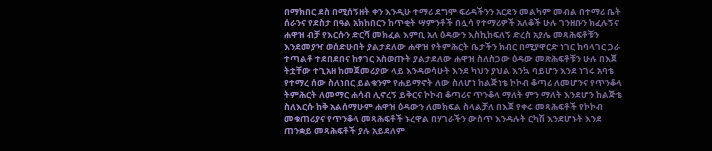በማክበር ደስ በሚሰኝዘት ቀን እንዲሁ ተማሪ ደግሞ ፍሪዳችንን አርደን መልካም መብል በተማሪ ቤት ሰራንና የደስታ በዓል አክከበርን ከጥቂት ሣምንቶች በሏሳ የተማሪዎች አለቆች ሁሉ ገንዘቡን ክፈሉኝና ሐዋዝ ብቻ የእርሱን ድርሻ መክፈል እምቢ አለ ዕዳውን እስኪከፍለኝ ድረስ አያሌ መጻሕፍቶቹን እንደመያዣ ወሰድሁበት ያልታደለው ሐዋዝ የትምሕርት ቤታችን ክብር በሚያዋርድ ነገር ከባላገር ጋራ ተጣልቶ ተደበደበና ከፃገር አስወጡት ያልታደለው ሐዋዝ ስለስጋው ዕዳው መጽሕፍቶቹን ሁሉ በእጀ ትቷቸው ተጊአዘ ከመጀመሪያው ላይ እንዳወሳሁት እንደ ካህን ያህል እንኳ ባይሆን እንደ ነገሩ አባቴ የተማረ ሰው ስለነበር ይልቁንም የሐይማኖት ለው ስለሆነ ከልጅነቴ ኮኮብ ቆጣሪ ለመሆንና የጥንቆላ ትምሕርት ለመማር ሐሳብ ሊኖረኝ ይቅርና ኮኮብ ቆጣሪና ጥንቆላ ማለት ምን ማለት እንደሆን ከልጅቴ ስለእርሱ ከቅ አልሰማሁም ሐዋዝ ዕዳውን ለመክፍል ስላልቻለ በእጀ የቀሩ መጻሕፍቶች የኮኮብ መቁጠሪያና የጥንቆላ መጻሕፍቶች ኑረዋል በሃገራችን ውስጥ እንዳሉት ርካሽ እንደሆኑት እንደ ጠንቋይ መጻሕፍቶች ያሉ አይደለም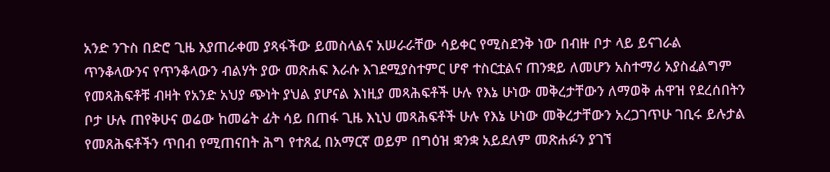አንድ ንጉስ በድሮ ጊዜ እያጠራቀመ ያጻፋችው ይመስላልና አሠራራቸው ሳይቀር የሚስደንቅ ነው በብዙ ቦታ ላይ ይናገራል ጥንቆላውንና የጥንቆላውን ብልሃት ያው መጽሐፍ እራሱ እገደሚያስተምር ሆኖ ተስርቷልና ጠንቋይ ለመሆን አስተማሪ አያስፈልግም የመጻሕፍቶቹ ብዛት የአንድ አህያ ጭነት ያህል ያሆናል እነዚያ መጻሕፍቶች ሁሉ የእኔ ሁነው መቅረታቸውን ለማወቅ ሐዋዝ የደረሰበትን ቦታ ሁሉ ጠየቅሁና ወሬው ከመሬት ፊት ሳይ በጠፋ ጊዜ እኒህ መጻሕፍቶች ሁሉ የእኔ ሁነው መቅረታቸውን አረጋገጥሁ ገቢሩ ይሉታል የመጸሕፍቶችን ጥበብ የሚጠናበት ሕግ የተጸፈ በአማርኛ ወይም በግዕዝ ቋንቋ አይደለም መጽሐፉን ያገኘ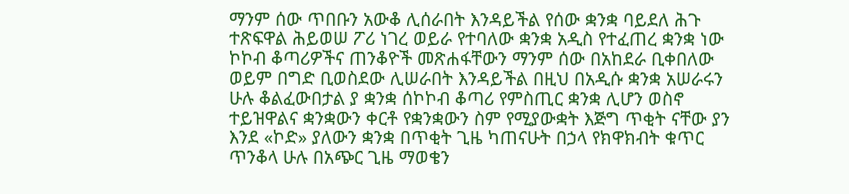ማንም ሰው ጥበቡን አውቆ ሊሰራበት እንዳይችል የሰው ቋንቋ ባይደለ ሕጉ ተጽፍዋል ሕይወሠ ፖሪ ነገረ ወይራ የተባለው ቋንቋ አዲስ የተፈጠረ ቋንቋ ነው ኮኮብ ቆጣሪዎችና ጠንቆዮች መጽሐፋቸውን ማንም ሰው በአከደራ ቢቀበለው ወይም በግድ ቢወስደው ሊሠራበት እንዳይችል በዚህ በአዲሱ ቋንቋ አሠራሩን ሁሉ ቆልፈውበታል ያ ቋንቋ ሰኮኮብ ቆጣሪ የምስጢር ቋንቋ ሊሆን ወስኖ ተይዝዋልና ቋንቋውን ቀርቶ የቋንቋውን ስም የሚያውቋት እጅግ ጥቂት ናቸው ያን እንደ «ኮድ» ያለውን ቋንቋ በጥቂት ጊዜ ካጠናሁት በኃላ የክዋክብት ቁጥር ጥንቆላ ሁሉ በአጭር ጊዜ ማወቄን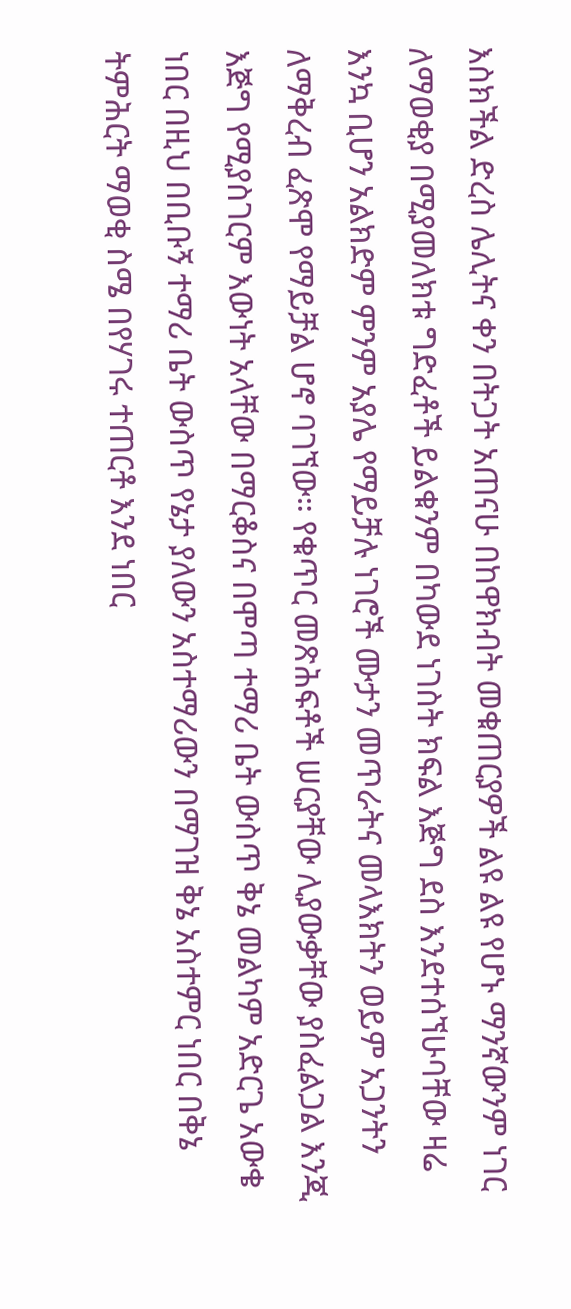እስክችል ድረስ ሌሊትና ቀን በትጋት አጠናሁ በከዋክብት መቁጠርያዎች ልዩ ልዩ የሆኑ ማንኛውንም ነገር ለማወቂያ በሚያመለክቱ ግድፈቶች ይልቁንም በካውደ ነገስት ክፍል እጅግ ደስ እንደተሰኘሁባቸው ዛሬ እንኳ ቢሆን አልክድም ምንም አያሌ የማይቻሉ ነገሮች ሙታን መጥራትና መላእክትን ወይም አጋንትን ለማቅረብ ፈጽሞ የማይቻል ሆኖ ባገኘው። የቁጥር መጽሕፍቶች ሠርያቸው ሊያውቃቸው ያስፈልጋል እንጂ እጅግ የሚያስገርም እውነት አላቸው በማርቆስና በሞጣ ተማሪ ቤት ውስጥ ቅኔ መልካም አድርጌ አውቄ ነበር በዚህ በቢቡኝ ተማሪ ቤት ውስጥ የኔታ ያለውን አስተማሪውን በማገዝ ቅኔ አስተምር ነበር በቅኔ ትምሕርት ማወቂ ስሜ በየሃገሩ ተጠርቶ እንደ ነበር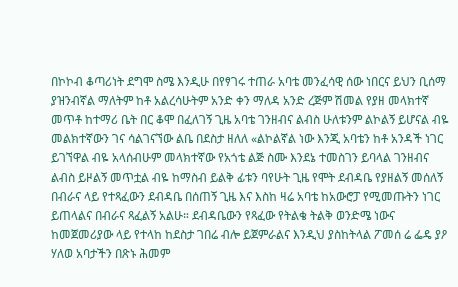በኮኮብ ቆጣሪነት ደግሞ ስሜ እንዲሁ በየፃገሩ ተጠራ አባቴ መንፈሳዊ ሰው ነበርና ይህን ቢሰማ ያዝንብኛል ማለትም ከቶ አልረሳሁትም አንድ ቀን ማለዳ አንድ ረጅም ሽመል የያዘ መላክተኛ መጥቶ ከተማሪ ቤት በር ቆሞ በፈለገኝ ጊዜ አባቴ ገንዘብና ልብስ ሁለቱንም ልኮልኝ ይሆናል ብዬ መልክተኛውን ገና ሳልገናኘው ልቤ በደስታ ዘለለ «ልኮልኛል ነው እንጂ አባቴን ከቶ አንዳች ነገር ይገኘዋል ብዬ አላሰብሁም መላክተኛው የአጎቴ ልጅ ስሙ እንደኔ ተመስገን ይባላል ገንዘብና ልብስ ይዞልኝ መጥቷል ብዬ ከማስብ ይልቅ ፊቱን ባየሁት ጊዜ የሞት ደብዳቤ የያዘልኝ መሰለኝ በብራና ላይ የተጻፈውን ደብዳቤ በሰጠኝ ጊዜ እና እስከ ዛሬ አባቴ ከአውሮፓ የሚመጡትን ነገር ይጠላልና በብራና ጻፈልኝ አልሁ። ደብዳቤውን የጻፈው የትልቄ ትልቅ ወንድሜ ነውና ከመጀመሪያው ላይ የተላከ ከደስታ ገበሬ ብሎ ይጀምራልና እንዲህ ያስከትላል ፖመሰ ሬ ፌዴ ያዖ ሃለወ አባታችን በጽኑ ሕመም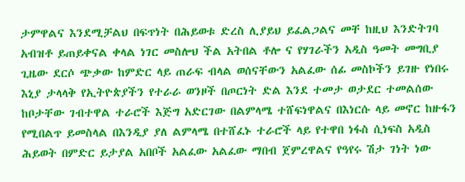ታምዋልና እንደሚቻልህ በፍጥነት በሕይወቱ ድረስ ሊያይህ ይፈልጋልና መቸ ከዚህ እንድትገባ አብዝቶ ይጠይቀናል ቀላል ነገር መስሎህ ችል አትበል ቶሎ ና የሃገራችን አዲስ ዓመት መግቢያ ጊዜው ደርሶ ጭቃው ከምድር ላይ ጠራፍ ብላል ወሰናቸውን አልፈው ሰፊ መስኮችን ይገዙ የነበሩ እኒያ ታላላቅ የኢትዮጵያችን የተራራ ወንዞች በጦርነት ድል እንደ ተመታ ወታደር ተመልሰው ከቦታቸው ገብተዋል ተራሮች እጅግ አድርገው በልምላሜ ተሸፍነዋልና በእነርሱ ላይ መኖር ከዙፋን የሚበልጥ ይመስላል በእንዲያ ያለ ልምላሜ በተሸፈኑ ተራሮች ላይ የተዋበ ነፋስ ሲነፍስ አዲስ ሕይወት በምድር ይታያል አበቦች አልፈው አልፈው ማበብ ጀምረዋልና የዓየሩ ሽታ ገነት ነው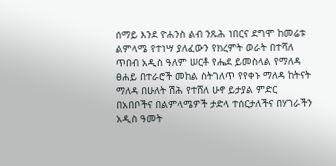ሰማይ እንደ ዮሐንስ ልብ ንጹሕ ነበርና ደግሞ ከመሬቱ ልምላሜ የተነሣ ያለፈውን የክረምት ወራት በተሻለ ጥበብ አዲስ ዓለም ሠርቶ የሔደ ይመስላል የማለዳ ፀሐይ በተራሮች መከል ስትገለጥ የየቀኑ ማለዳ ከትናት ማለዳ በሁለት ሽሕ የተሸለ ሁኖ ይታያል ምድር በአበቦችና በልምላሜዎች ታድላ ተሰርታለችና በሃገራችን አዲስ ዓመት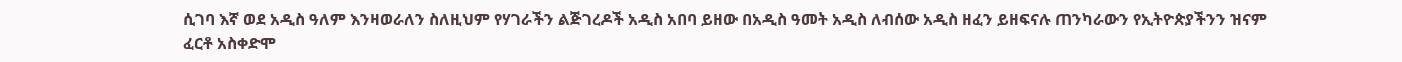ሲገባ እኛ ወደ አዲስ ዓለም እንዛወራለን ስለዚህም የሃገራችን ልጅገረዶች አዲስ አበባ ይዘው በአዲስ ዓመት አዲስ ለብሰው አዲስ ዘፈን ይዘፍናሉ ጠንካራውን የኢትዮጵያችንን ዝናም ፈርቶ አስቀድሞ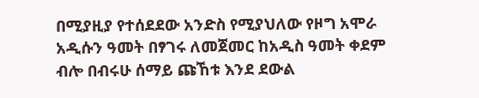በሚያዚያ የተሰደደው አንድስ የሚያህለው የዞግ አሞራ አዲሱን ዓመት በፃገሩ ለመጀመር ከአዲስ ዓመት ቀደም ብሎ በብሩሁ ሰማይ ጩኸቱ እንደ ደውል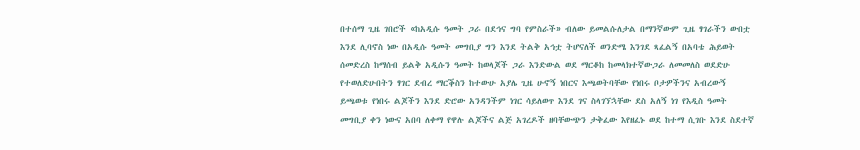በተሰማ ጊዜ ገበሮች «ከአዲሱ ዓመት ጋራ በደኅና ግባ የምስራች» ብለው ይመልሱለታል በማንኛውም ጊዜ ፃገራችን ውበቷ እንደ ሊባኖስ ነው በአዲሱ ዓመት መግቢያ ግን እንደ ትልቅ አኅቷ ትሆናለች ወንድሜ እንገደ ጻፈልኝ በአባቴ ሕይወት ሰመድረስ ከማሰብ ይልቅ አዲሱን ዓመት ከወላጆች ጋራ እንድውል ወደ ማርቆከ ከመላክተኛውጋራ ለመመለስ ወደድሁ የተወለድሁበትን ፃገር ደብረ ማርቕስን ከተውሁ አያሌ ጊዜ ሁኖኝ ነበርና እጫወትባቸው የነበሩ ቦታዎችንና አብረውኝ ይጫወቱ የነበሩ ልጆችን እንደ ድሮው አንዳንችም ነገር ሳይለወጥ እንደ ገና ስላገኘኋቸው ደስ አለኝ ነገ የእዲስ ዓመት መግቢያ ቀን ነውና አበባ ለቀማ የዋሉ ልጆችና ልጅ አገረዶች ዘባቸውጭን ታቅፈው እየዘፈኑ ወደ ከተማ ሲገቡ እንደ ስደተኛ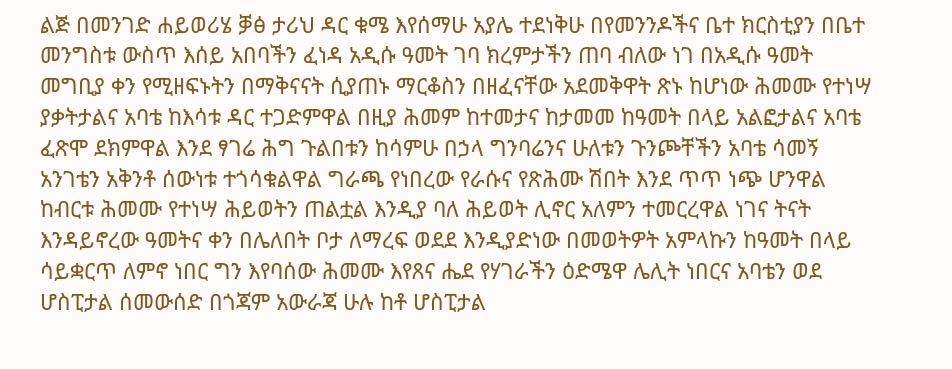ልጅ በመንገድ ሐይወሪሄ ቓፅ ታሪህ ዳር ቁሜ እየሰማሁ አያሌ ተደነቅሁ በየመንንዶችና ቤተ ክርስቲያን በቤተ መንግስቱ ውስጥ እሰይ አበባችን ፈነዳ አዲሱ ዓመት ገባ ክረምታችን ጠባ ብለው ነገ በአዲሱ ዓመት መግቢያ ቀን የሚዘፍኑትን በማቅናናት ሲያጠኑ ማርቆስን በዘፈናቸው አደመቅዋት ጽኑ ከሆነው ሕመሙ የተነሣ ያቃትታልና አባቴ ከእሳቱ ዳር ተጋድምዋል በዚያ ሕመም ከተመታና ከታመመ ከዓመት በላይ አልፎታልና አባቴ ፈጽሞ ደክምዋል እንደ ፃገሬ ሕግ ጉልበቱን ከሳምሁ በኃላ ግንባሬንና ሁለቱን ጉንጮቸችን አባቴ ሳመኝ አንገቴን አቅንቶ ሰውነቱ ተጎሳቁልዋል ግራጫ የነበረው የራሱና የጽሕሙ ሽበት እንደ ጥጥ ነጭ ሆንዋል ከብርቱ ሕመሙ የተነሣ ሕይወትን ጠልቷል እንዲያ ባለ ሕይወት ሊኖር አለምን ተመርረዋል ነገና ትናት እንዳይኖረው ዓመትና ቀን በሌለበት ቦታ ለማረፍ ወደደ እንዲያድነው በመወትዎት አምላኩን ከዓመት በላይ ሳይቋርጥ ለምኖ ነበር ግን እየባሰው ሕመሙ እየጸና ሔደ የሃገራችን ዕድሜዋ ሌሊት ነበርና አባቴን ወደ ሆስፒታል ሰመውሰድ በጎጃም አውራጃ ሁሉ ከቶ ሆስፒታል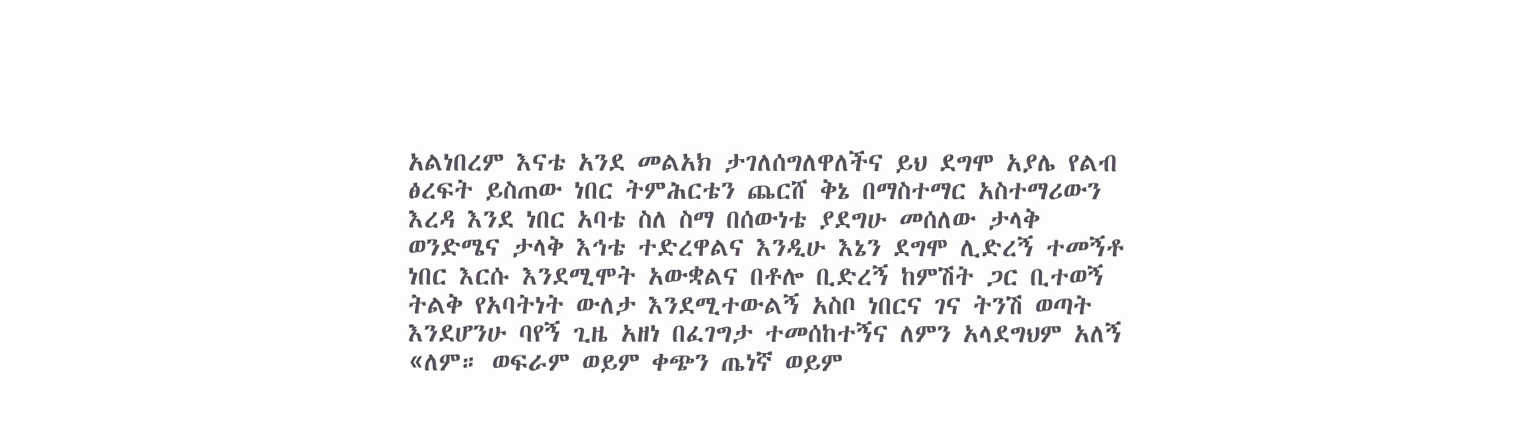አልነበረም እናቴ አንደ መልአክ ታገለሰግለዋለችና ይህ ደግሞ አያሌ የልብ ፅረፍት ይስጠው ነበር ትምሕርቴን ጨርሸ ቅኔ በማስተማር አስተማሪውን እረዳ እንደ ነበር አባቴ ስለ ስማ በሰውነቴ ያደግሁ መሰለው ታላቅ ወንድሜና ታላቅ እኅቴ ተድረዋልና እንዲሁ እኔን ደግሞ ሊድረኝ ተመኝቶ ነበር እርሱ እንደሚሞት አውቋልና በቶሎ ቢድረኝ ከምሽት ጋር ቢተወኝ ትልቅ የአባትነት ውለታ እንደሚተውልኝ አስቦ ነበርና ገና ትንሽ ወጣት እንደሆንሁ ባየኝ ጊዜ አዘነ በፈገግታ ተመሰከተኝና ለምን አላደግህም አለኝ «ለም። ወፍራም ወይም ቀጭን ጤነኛ ወይም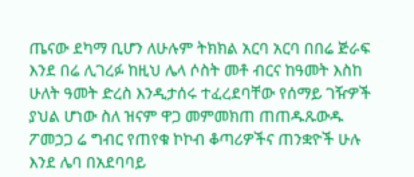ጤናው ደካማ ቢሆን ለሁሉም ትክክል አርባ አርባ በበሬ ጅራፍ እንደ በሬ ሊገረፉ ከዚህ ሌላ ሶስት መቶ ብርና ከዓመት እስከ ሁለት ዓመት ድረስ እንዲታሰሩ ተፈረደባቸው የሰማይ ገዥዎች ያህል ሆነው ስለ ዝናም ዋጋ መምመክጠ ጠጠዱጹውዱ ፖመኃጋ ሬ ግብር የጠየቁ ኮኮብ ቆጣሪዎችና ጠንቋዮች ሁሉ እንደ ሌባ በአደባባይ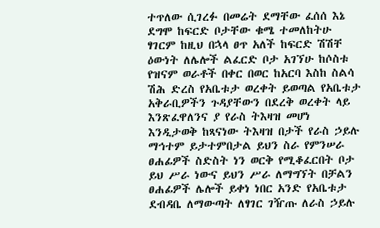ተጥለው ሲገረፉ በመሬት ደማቸው ፈሰሰ እኔ ደግሞ ከፍርድ ቦታቸው ቁሜ ተመለከትሁ ፃገርም ከዚህ በኋላ ፀጥ አለች ከፍርድ ሽሽቸ ዕውነት ለሌሎች ልፈርድ ቦታ አገኘሁ ከሶስቱ የዝናም ወራቶች በቀር በወር ከአርባ እስከ ስልሳ ሽሕ ድረስ የአቤቱታ ወረቀት ይወጣል የአቤቱታ አቅራቢዎችን ጉዳያቸውን በደረቅ ወረቀት ላይ እንጽፈዋለንና ያ የራስ ትእዛዝ መሆነ እንዲታወቅ ከጻናነው ትእዛዝ በታች የራስ ኃይሉ ማኅተም ይታተምበታል ይህን ስራ የምንሠራ ፀሐፊዎች ስድስት ነን ወርቅ የሚቆፈርበት ቦታ ይህ ሥራ ነውና ይህን ሥራ ለማግኘት በቻልን ፀሐፊዎች ሌሎች ይቀነ ነበር አንድ የአቤቱታ ደብዳቤ ለማውጣት ለፃገር ገዥጡ ለራስ ኃይሉ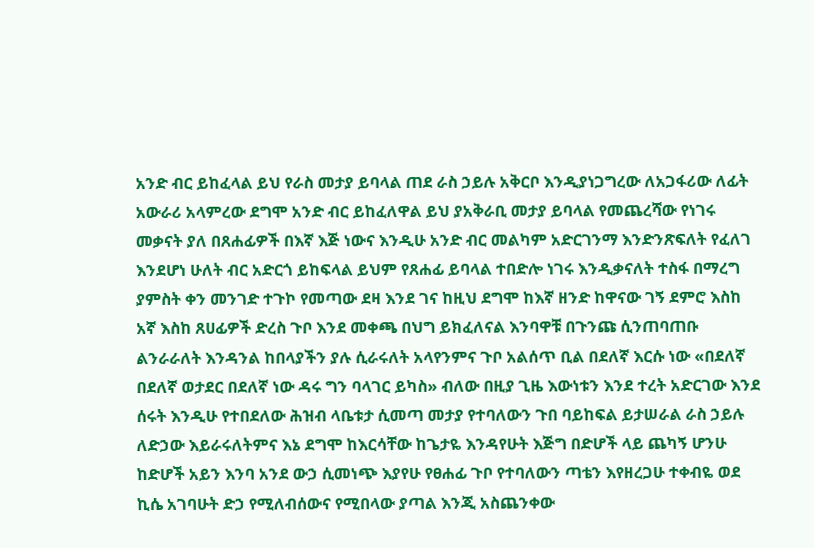አንድ ብር ይከፈላል ይህ የራስ መታያ ይባላል ጠደ ራስ ኃይሉ አቅርቦ እንዲያነጋግረው ለአጋፋሪው ለፊት አውራሪ አላምረው ደግሞ አንድ ብር ይከፈለዋል ይህ ያአቅራቢ መታያ ይባላል የመጨረሻው የነገሩ መቃናት ያለ በጸሐፊዎች በእኛ እጅ ነውና እንዲሁ አንድ ብር መልካም አድርገንማ እንድንጽፍለት የፈለገ እንደሆነ ሁለት ብር አድርጎ ይከፍላል ይህም የጸሐፊ ይባላል ተበድሎ ነገሩ እንዲቃናለት ተስፋ በማረግ ያምስት ቀን መንገድ ተጉኮ የመጣው ደዛ እንደ ገና ከዚህ ደግሞ ከእኛ ዘንድ ከዋናው ገኝ ደምሮ እስከ አኛ እስከ ጸሀፊዎች ድረስ ጉቦ እንደ መቀጫ በህግ ይክፈለናል እንባዋቹ በጉንጩ ሲንጠባጠቡ ልንራራለት እንዳንል ከበላያችን ያሉ ሲራሩለት አላየንምና ጉቦ አልሰጥ ቢል በደለኛ እርሱ ነው «በደለኛ በደለኛ ወታደር በደለኛ ነው ዳሩ ግን ባላገር ይካስ» ብለው በዚያ ጊዜ እውነቱን እንደ ተረት አድርገው እንደ ሰሩት እንዲሁ የተበደለው ሕዝብ ላቤቱታ ሲመጣ መታያ የተባለውን ጉበ ባይከፍል ይታሠራል ራስ ኃይሉ ለድኃው እይራሩለትምና እኔ ደግሞ ከእርሳቸው ከጌታዬ እንዳየሁት እጅግ በድሆች ላይ ጨካኝ ሆንሁ ከድሆች አይን እንባ አንደ ውኃ ሲመነጭ እያየሁ የፀሐፊ ጉቦ የተባለውን ጣቴን እየዘረጋሁ ተቀብዬ ወደ ኪሴ አገባሁት ድኃ የሚለብሰውና የሚበላው ያጣል እንጂ አስጨንቀው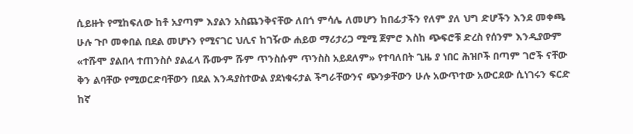ሲይዙት የሚከፍለው ከቶ አያጣም እያልን አስጨንቅናቸው ለበጎ ምሳሌ ለመሆን ከበፊታችን የለም ያለ ህግ ድሆችን እንደ መቀጫ ሁሉ ጉቦ መቀበል በደል መሆኑን የሚናገር ህሊና ከገዥው ሐይወ ማሪታሪጋ ሚሚ ጀምሮ እስከ ጭፍሮቹ ድረስ የሰንም እንዲያውም «ተሹሞ ያልበላ ተጠንስሶ ያልፈላ ሹሙም ሹም ጥንስሱም ጥንስስ አይደለም» የተባለበት ጊዜ ያ ነበር ሕዝቦች በጣም ገሮች ናቸው ቅን ልባቸው የሚወርድባቸውን በደል እንዳያስተውል ያደነቁሩታል ችግራቸውንና ጭንቃቸውን ሁሉ አውጥተው አውርደው ሲነገሩን ፍርድ ከኛ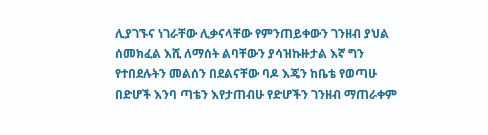ሊያገኙና ነገራቸው ሊቃናላቸው የምንጠይቀውን ገንዘብ ያህል ሰመክፈል እሺ ለማሰት ልባቸውን ያሳዝኩዙታል እኛ ግን የተበደሉትን መልሰን በደልናቸው ባዶ እጄን ከቤቴ የወጣሁ በድሆች እንባ ጣቴን እየታጠብሁ የድሆችን ገንዘብ ማጠራቀም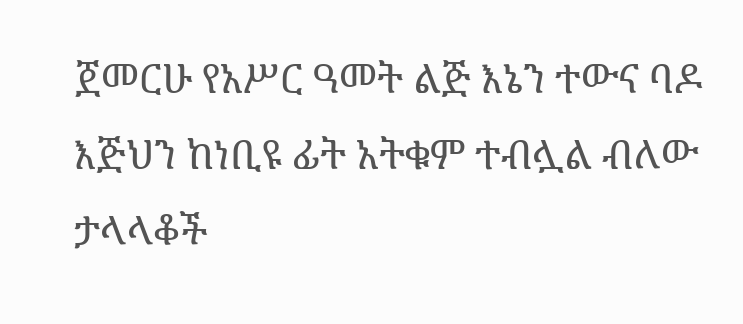ጀመርሁ የአሥር ዓመት ልጅ እኔን ተውና ባዶ እጅህን ከነቢዩ ፊት አትቁም ተብሏል ብለው ታላላቆች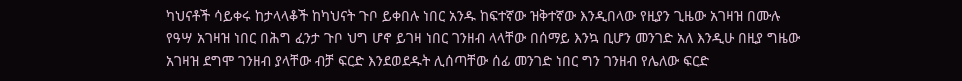ካህናቶች ሳይቀሩ ከታላላቆች ከካህናት ጉቦ ይቀበሉ ነበር አንዱ ከፍተኛው ዝቅተኛው እንዲበላው የዚያን ጊዜው አገዛዝ በሙሉ የዓሣ አገዛዝ ነበር በሕግ ፈንታ ጉቦ ህግ ሆኖ ይገዛ ነበር ገንዘብ ላላቸው በሰማይ እንኳ ቢሆን መንገድ አለ እንዲሁ በዚያ ግዜው አገዛዝ ደግሞ ገንዘብ ያላቸው ብቻ ፍርድ እንደወደዱት ሊሰጣቸው ሰፊ መንገድ ነበር ግን ገንዘብ የሌለው ፍርድ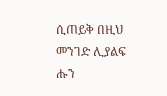ሲጠይቅ በዚህ መንገድ ሊያልፍ ሑን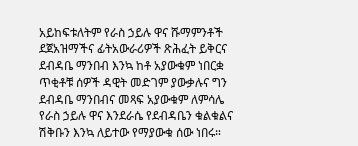አይከፍቱለትም የራስ ኃይሉ ዋና ሹማምንቶች ደጀአዝማችና ፊትአውራሪዎች ጽሕፈት ይቅርና ደብዳቤ ማንበብ እንኳ ከቶ አያውቁም ነበርቋ ጥቂቶቹ ሰዎች ዳዊት መድገም ያውቃሉና ግን ደብዳቤ ማንበብና መጻፍ አያውቁም ለምሳሌ የራስ ኃይሉ ዋና እንደራሴ የደብዳቤን ቁልቁልና ሽቅቡን እንኳ ለይተው የማያውቁ ሰው ነበሩ።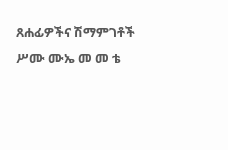ጸሐፊዎችና ሽማምገቶች ሥሙ ሙኤ መ መ ቴ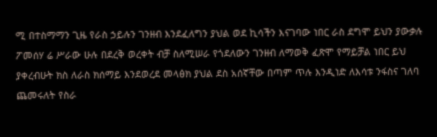ሚ በተስማማን ጊዜ የራስ ኃይሉን ገንዘብ እንደፈለግን ያህል ወደ ኪሳችን እናገባው ነበር ራስ ደግሞ ይህን ያውቃሉ ፖመሰሃ ሬ ሥራው ሁሉ በደረቅ ወረቀት ብቻ ስለሚሠራ የጎደለውን ገንዘብ ለማወቅ ፈጽሞ የማይቻል ነበር ይህ ያቀረብሁት ክስ ለራስ ክሰማይ እንደወረደ መላፅክ ያህል ደስ አሰኛቸው በጣም ጥሉ እንዲነድ ለእሳቱ ንፋስና ገለባ ጨመሩለት የስራ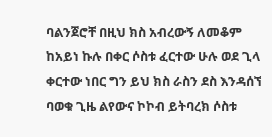ባልንጀሮቸ በዚህ ክስ አብረውኝ ለመቆም ከአይነ ኩሉ በቀር ሶስቱ ፈርተው ሁሉ ወደ ጊላ ቀርተው ነበር ግን ይህ ክስ ራስን ደስ እንዳሰኘ ባወቁ ጊዜ ልየውና ኮኮብ ይትባረክ ሶስቱ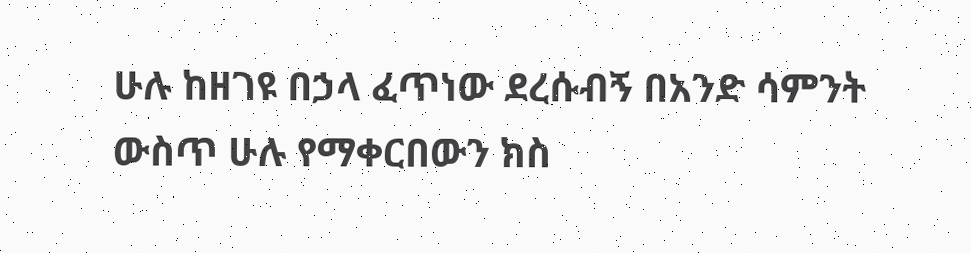ሁሉ ከዘገዩ በኃላ ፈጥነው ደረሱብኝ በአንድ ሳምንት ውስጥ ሁሉ የማቀርበውን ክስ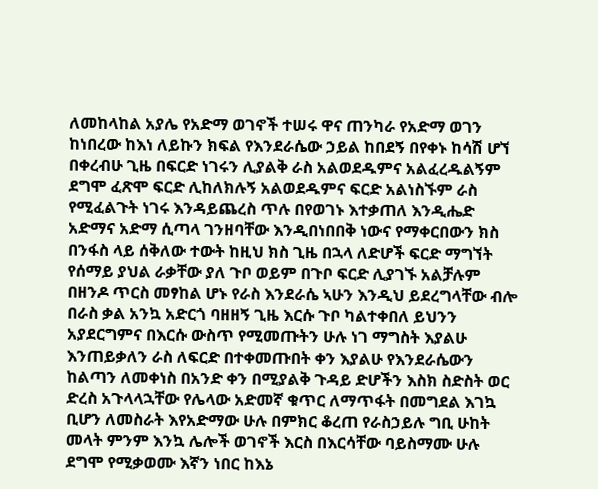ለመከላከል አያሌ የአድማ ወገኖች ተሠሩ ዋና ጠንካራ የአድማ ወገን ከነበረው ከእነ ለይኩን ክፍል የእንደራሴው ኃይል ከበደኝ በየቀኑ ከሳሽ ሆኘ በቀረብሁ ጊዜ በፍርድ ነገሩን ሊያልቅ ራስ አልወደዱምና አልፈረዱልኝም ደግሞ ፈጽሞ ፍርድ ሊከለክሉኝ አልወደዱምና ፍርድ አልነስኙም ራስ የሚፈልጉት ነገሩ እንዳይጨረስ ጥሉ በየወገኑ እተቃጠለ እንዲሔድ አድማና አድማ ሲጣላ ገንዘባቸው እንዲበነበበቅ ነውና የማቀርበውን ክስ በንፋስ ላይ ሰቅለው ተውት ከዚህ ክስ ጊዜ በኋላ ለድሆች ፍርድ ማግኘት የሰማይ ያህል ራቃቸው ያለ ጉቦ ወይም በጉቦ ፍርድ ሊያገኙ አልቻሉም በዘንዶ ጥርስ መፃከል ሆኑ የራስ እንደራሴ ኣሁን እንዲህ ይደረግላቸው ብሎ በራስ ቃል አንኳ አድርጎ ባዘዘኝ ጊዜ እርሱ ጉቦ ካልተቀበለ ይህንን አያደርግምና በእርሱ ውስጥ የሚመጡትን ሁሉ ነገ ማግስት እያልሁ እንጠይቃለን ራስ ለፍርድ በተቀመጡበት ቀን እያልሁ የእንደራሴውን ከልጣን ለመቀነስ በአንድ ቀን በሚያልቅ ጉዳይ ድሆችን እስክ ስድስት ወር ድረስ አጉላላኋቸው የሌላው አድመኛ ቁጥር ለማጥፋት በመግደል እገኳ ቢሆን ለመስራት እየአድማው ሁሉ በምክር ቆረጠ የራስኃይሉ ግቢ ሁከት መላት ምንም እንኳ ሌሎች ወገኖች እርስ በእርሳቸው ባይስማሙ ሁሉ ደግሞ የሚቃወሙ እኛን ነበር ከእኔ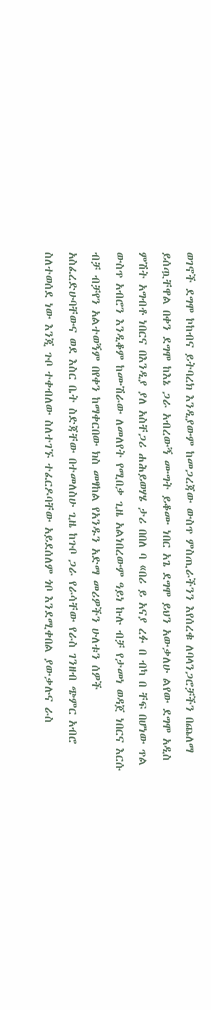ወገኖች ደግሞ ኮከብና ይትባረክ እንዲያውም ከመጋረጃው ውስጥ ምስጢራችንን እየሰረቁ ለባላንጋሮቻችን በጨለማ ይሰጧቸዋል በቀን ደግሞ ከእኔ ጋራ አብረውኝ ሙግት ይቆሙ ነበር አጌ ደግሞ ይህን አውቃለሁ ልየው ደግሞ አዲስ ምሽት አግብቶ ነበርና በእንዲያ ያለ አስቸጋሪ ሐሕይወሃሄ ታሪ በበለ ባ «በሪ ይ አናያ ረፉ በ ብካ በ ቸፍ በሆነው ጥል ውስጥ አብሮን እንዲቆም ከሙሽራው ለመለየት የሚበቃ ጊዜ አልነበረውም ዓይነ ኩሉ ብቻ የታመነ ወዳጀ ነበርና እርሱ ብቻ ብቻየን አልተወኝም በየቀን ከማቀርበው ክስ መፃከል የአንዱን አድማ መሪዎችን ሁለቱን ሰዎች አስፈረድሁባቸውና ወደ እስር ቤት ስድጃቸው በተመለስሁ ጊዜ ከጉቦ ጋራ የራሳቸው የራስ ገንዘብ ጭምር አብሮ ስለተወሰደ ነው እንጂ ጉቦ ተቀብለው ስለተገኙ ተፈርዶባቸው አይደሰለም ጎቦ እንደሚቀበል ያውቃሉና ራስ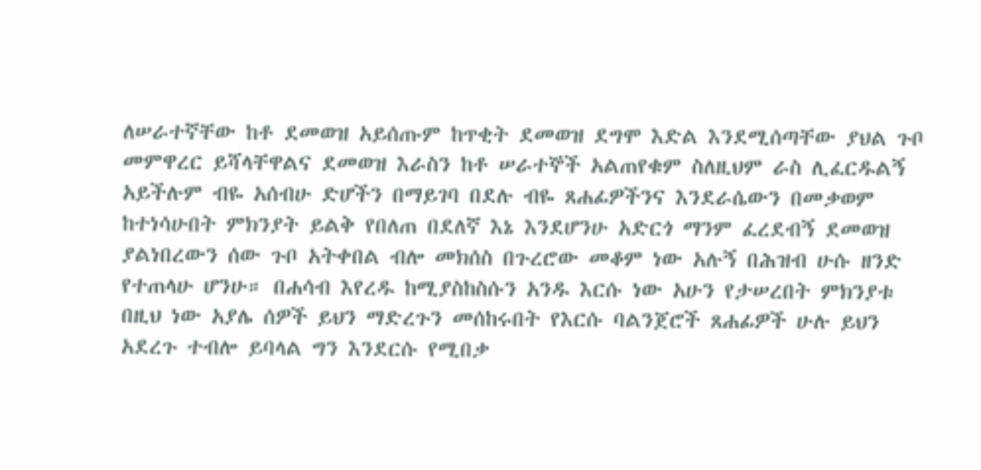ለሠራተኛቸው ከቶ ደመወዝ አይሰጡም ከጥቂት ደመወዝ ደግሞ እድል እንደሚሰጣቸው ያህል ጉቦ መምዋረር ይሻላቸዋልና ደመወዝ እራስን ከቶ ሠራተኞች አልጠየቁም ስለዚህም ራስ ሊፈርዱልኝ አይችሉም ብዬ አሰብሁ ድሆችን በማይገባ በደሉ ብዬ ጸሐፊዎችንና እንደራሴውን በመቃወም ከተነሳሁበት ምክንያት ይልቅ የበለጠ በደለኛ እኔ እንደሆንሁ አድርጎ ማንም ፈረደብኝ ደመወዝ ያልነበረውን ሰው ጉቦ አትቀበል ብሎ መክሰስ በጉረሮው መቆም ነው አሉኝ በሕዝብ ሁሱ ዘንድ የተጠላሁ ሆንሁ። በሐሳብ እየረዱ ከሚያስከስሱን አንዱ እርሱ ነው አሁን የታሠረበት ምክንያቱ በዚህ ነው አያሌ ሰዎች ይህን ማድረጉን መሰከሩበት የእርሱ ባልንጀሮች ጸሐፊዎች ሁሉ ይህን አደረጉ ተብሎ ይባላል ግን እንደርሱ የሚበቃ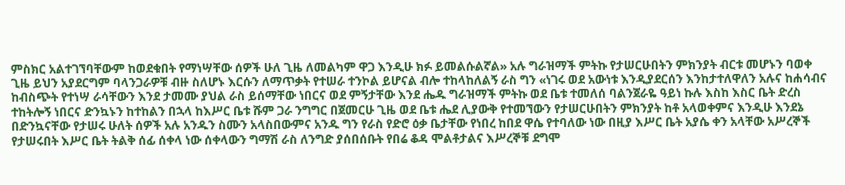ምስክር አልተገኘባቸውም ከወደቁበት የማነሣቸው ሰዎች ሁለ ጊዜ ለመልካም ዋጋ እንዲሁ ክፉ ይመልሱልኛል» አሉ ግራዝማች ምትኩ የታሠርሁበትን ምክንያት ብርቱ መሆኑን ባወቀ ጊዜ ይህን አያደርግም ባላንጋራዎቹ ብዙ ስለሆኑ እርሱን ለማጥቃት የተሠራ ተንኮል ይሆናል ብሎ ተከላከለልኝ ራስ ግን «ነገሩ ወደ አውነቱ እንዲያደርሰን እንከታተለዋለን አሉና ከሐሳብና ከብስጭት የተነሣ ራሳቸውን እንደ ታመሙ ያህል ራስ ይሰማቸው ነበርና ወደ ምኝታቸው እንደ ሔዱ ግራዝማች ምትኩ ወደ ቤቱ ተመለሰ ባልንጀራዬ ዓይነ ኩሉ እስከ እስር ቤት ድረስ ተከትሎኝ ነበርና ድንኳኑን ከተከልን በኋላ ከእሥር ቤቱ ሹም ጋራ ንግግር በጀመርሁ ጊዜ ወደ ቤቱ ሔደ ሊያውቅ የተመኘውን የታሠርሁበትን ምክንያት ከቶ አላወቀምና እንዲሁ እንደኔ በድንኳናቸው የታሠሩ ሁለት ሰዎች አሉ አንዱን ስሙን አላስበውምና አንዱ ግን የራስ የድሮ ዕቃ ቤታቸው የነበረ ከበደ ዋሴ የተባለው ነው በዚያ እሥር ቤት አያሴ ቀን አላቸው አሥረኞች የታሠሩበት እሥር ቤት ትልቅ ሰፊ ሰቀላ ነው ሰቀላውን ግማሽ ራስ ለንግድ ያሰበሰቡት የበሬ ቆዳ ሞልቶታልና እሥረኞቹ ደግሞ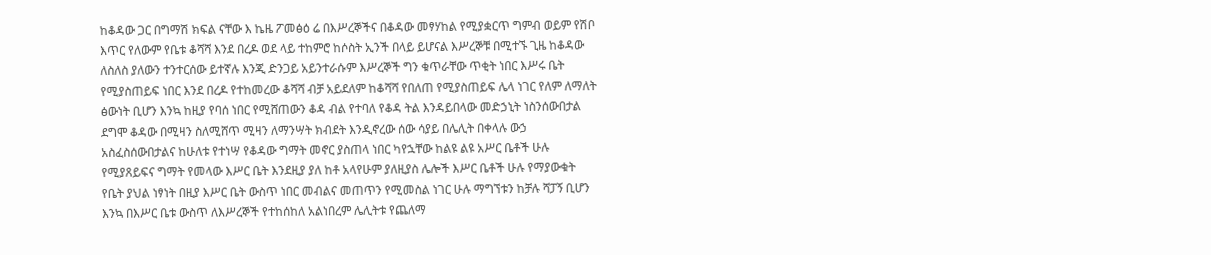ከቆዳው ጋር በግማሽ ክፍል ናቸው እ ኬዜ ፖመፅዕ ሬ በእሥረኞችና በቆዳው መፃሃከል የሚያቋርጥ ግምብ ወይም የሽቦ እጥር የለውም የቤቱ ቆሻሻ እንደ በረዶ ወደ ላይ ተከምሮ ከሶስት ኢንች በላይ ይሆናል እሥረኞቹ በሚተኙ ጊዜ ከቆዳው ለስለስ ያለውን ተንተርሰው ይተኛሉ እንጂ ድንጋይ አይንተራሱም እሥረኞች ግን ቁጥራቸው ጥቂት ነበር እሥሩ ቤት የሚያስጠይፍ ነበር እንደ በረዶ የተከመረው ቆሻሻ ብቻ አይደለም ከቆሻሻ የበለጠ የሚያስጠይፍ ሌላ ነገር የለም ለማለት ፅውነት ቢሆን እንኳ ከዚያ የባሰ ነበር የሚሸጠውን ቆዳ ብል የተባለ የቆዳ ትል እንዳይበላው መድኃኒት ነስንሰውበታል ደግሞ ቆዳው በሚዛን ስለሚሸጥ ሚዛን ለማንሣት ክብደት እንዲኖረው ሰው ሳያይ በሌሊት በቀላሉ ውኃ አስፈስሰውበታልና ከሁለቱ የተነሣ የቆዳው ግማት መኖር ያስጠላ ነበር ካየኋቸው ከልዩ ልዩ አሥር ቤቶች ሁሉ የሚያጸይፍና ግማት የመላው እሥር ቤት እንደዚያ ያለ ከቶ አላየሁም ያለዚያስ ሌሎች እሥር ቤቶች ሁሉ የማያውቁት የቤት ያህል ነፃነት በዚያ እሥር ቤት ውስጥ ነበር መብልና መጠጥን የሚመስል ነገር ሁሉ ማግኘቱን ከቻሉ ሻፓኝ ቢሆን እንኳ በእሥር ቤቱ ውስጥ ለእሥረኞች የተከሰከለ አልነበረም ሌሊትቱ የጨለማ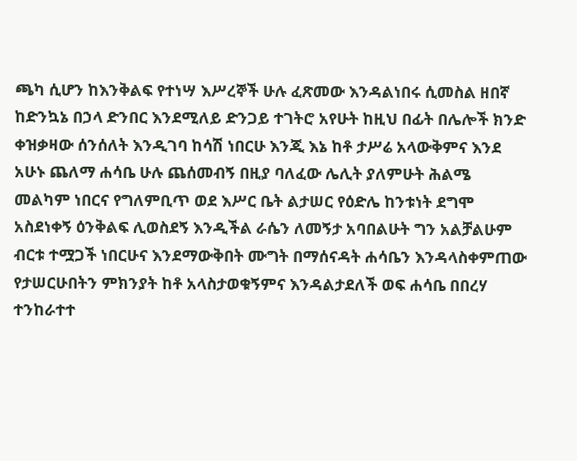ጫካ ሲሆን ከእንቅልፍ የተነሣ እሥረኞች ሁሉ ፈጽመው እንዳልነበሩ ሲመስል ዘበኛ ከድንኳኔ በኃላ ድንበር እንደሚለይ ድንጋይ ተገትሮ አየሁት ከዚህ በፊት በሌሎች ክንድ ቀዝቃዛው ሰንሰለት እንዲገባ ከሳሽ ነበርሁ እንጂ እኔ ከቶ ታሥሬ አላውቅምና እንደ አሁኑ ጨለማ ሐሳቤ ሁሉ ጨሰመብኝ በዚያ ባለፈው ሌሊት ያለምሁት ሕልሜ መልካም ነበርና የግለምቢጥ ወደ እሥር ቤት ልታሠር የዕድሌ ከንቱነት ደግሞ አስደነቀኝ ዕንቅልፍ ሊወስደኝ እንዲችል ራሴን ለመኝታ አባበልሁት ግን አልቻልሁም ብርቱ ተሟጋች ነበርሁና እንደማውቅበት ሙግት በማሰናዳት ሐሳቤን እንዳላስቀምጠው የታሠርሁበትን ምክንያት ከቶ አላስታወቁኝምና እንዳልታደለች ወፍ ሐሳቤ በበረሃ ተንከራተተ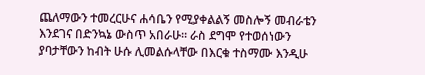ጨለማውን ተመረርሁና ሐሳቤን የሚያቀልልኝ መስሎኝ መብራቴን እንደገና በድንኳኔ ውስጥ አበራሁ። ራስ ደግሞ የተወሰነውን ያባታቸውን ከብት ሁሱ ሊመልሱላቸው በእርቁ ተስማሙ እንዲሁ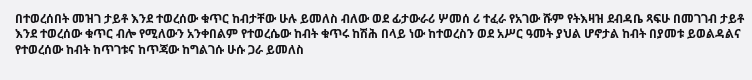በተወረሰበት መዝገ ታይቶ እንደ ተወረሰው ቁጥር ከብታቸው ሁሉ ይመለስ ብለው ወደ ፊታውራሪ ሦመሰ ሪ ተፈራ የአገው ሹም የትእዛዝ ደብዳቤ ጻፍሁ በመገገብ ታይቶ እንደ ተወረሰው ቁጥር ብሎ የሚለውን አንቀበልም የተወረሴው ከብት ቁጥሩ ከሽሕ በላይ ነው ከተወረስን ወደ አሥር ዓመት ያህል ሆኖታል ከብት በያመቱ ይወልዳልና የተወረሰው ከብት ከጥገቱና ከጥጃው ከግልገሱ ሁሱ ጋራ ይመለስ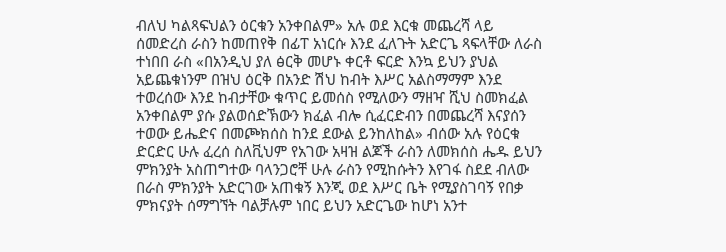ብለህ ካልጻፍህልን ዕርቁን አንቀበልም» አሉ ወደ እርቁ መጨረሻ ላይ ሰመድረስ ራስን ከመጠየቅ በፊፐ አነርሱ እንደ ፈለጉት አድርጌ ጻፍላቸው ለራስ ተነበበ ራስ «በአንዲህ ያለ ፅርቅ መሆኑ ቀርቶ ፍርድ እንኳ ይህን ያህል አይጨቁነንም በዝህ ዕርቅ በአንድ ሽህ ከብት እሥር አልስማማም እንደ ተወረሰው እንደ ከብታቸው ቁጥር ይመሰስ የሚለውን ማዘዣ ሺህ ስመክፈል አንቀበልም ያሱ ያልወሰድኽውን ክፈል ብሎ ሲፈርድብን በመጨረሻ እናያሰን ተወው ይሔድና በመጮክሰስ ከንደ ደውል ይንከለከል» ብሰው አሉ የዕርቁ ድርድር ሁሉ ፈረሰ ስለቪህም የአገው አዛዝ ልጆች ራስን ለመክሰስ ሔዱ ይህን ምክንያት አስጠግተው ባላንጋሮቸ ሁሉ ራስን የሚከሱትን እየገፋ ስደደ ብለው በራስ ምክንያት አድርገው አጠቁኝ እንጂ ወደ እሥር ቤት የሚያስገባኝ የበቃ ምክናያት ሰማግኘት ባልቻሉም ነበር ይህን አድርጌው ከሆነ አንተ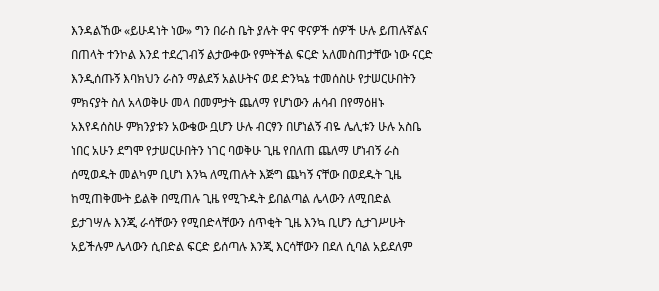እንዳልኸው «ይሁዳነት ነው» ግን በራስ ቤት ያሉት ዋና ዋናዎች ሰዎች ሁሉ ይጠሉኛልና በጠላት ተንኮል እንደ ተደረገብኝ ልታውቀው የምትችል ፍርድ አለመስጠታቸው ነው ናርድ እንዲሰጡኝ እባክህን ራስን ማልደኝ አልሁትና ወደ ድንኳኔ ተመሰስሁ የታሠርሁበትን ምክናያት ስለ አላወቅሁ መላ በመምታት ጨለማ የሆነውን ሐሳብ በየማዕዘኑ አእየዳሰስሁ ምክንያቱን አውቄው ቧሆን ሁሉ ብርፃን በሆነልኝ ብዬ ሌሊቱን ሁሉ አስቤ ነበር አሁን ደግሞ የታሠርሁበትን ነገር ባወቅሁ ጊዜ የበለጠ ጨለማ ሆነብኝ ራስ ሰሚወዱት መልካም ቢሆነ እንኳ ለሚጠሉት እጅግ ጨካኝ ናቸው በወደዱት ጊዜ ከሚጠቅሙት ይልቅ በሚጠሉ ጊዜ የሚጉዱት ይበልጣል ሌላውን ለሚበድል ይታገሣሉ እንጂ ራሳቸውን የሚበድላቸውን ሰጥቂት ጊዜ እንኳ ቢሆን ሲታገሥሁት አይችሉም ሌላውን ሲበድል ፍርድ ይሰጣሉ እንጂ እርሳቸውን በደለ ሲባል አይደለም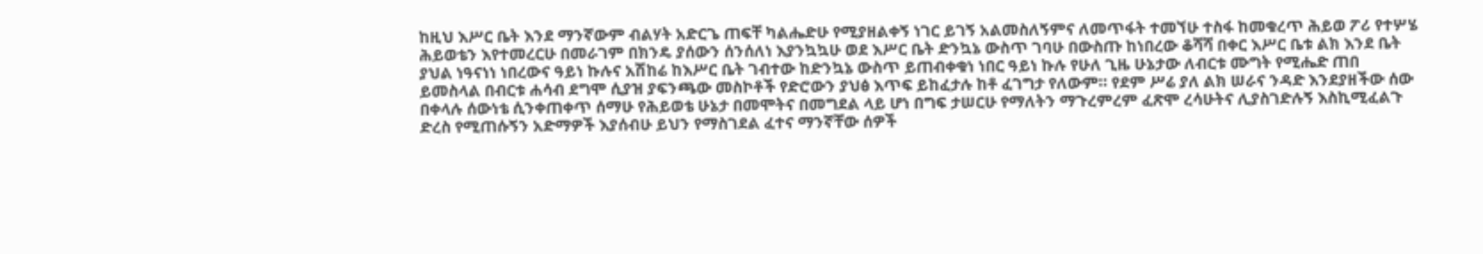ከዚህ እሥር ቤት እንደ ማንኛውም ብልሃት አድርጌ ጠፍቸ ካልሔድሁ የሚያዘልቀኝ ነገር ይገኝ አልመስለኝምና ለመጥፋት ተመኘሁ ተስፋ ከመቁረጥ ሕይወ ፖሪ የተሦሄ ሕይወቴን እየተመረርሁ በመራገም በክንዴ ያሰውን ሰንሰለነ እያንኳኳሁ ወደ እሥር ቤት ድንኳኔ ውስጥ ገባሁ በውስጡ ከነበረው ቆሻሻ በቀር እሥር ቤቱ ልክ እንደ ቤት ያህል ነዓናነነ ነበረውና ዓይነ ኩሉና አሽከሬ ከእሥር ቤት ገብተው ከድንኳኔ ውስጥ ይጠብቀቁነ ነበር ዓይነ ኩሉ የሁለ ጊዜ ሁኔታው ለብርቱ ሙግት የሚሔድ ጠበ ይመስላል በብርቱ ሐሳብ ደግሞ ሲያዝ ያፍንጫው መስኮቶች የድሮውን ያህፅ እጥፍ ይከፈታሉ ከቶ ፈገግታ የለውም። የደም ሥሬ ያለ ልክ ሠራና ንዳድ እንደያዘችው ሰው በቀላሉ ሰውነቴ ሲንቀጠቀጥ ሰማሁ የሕይወቴ ሁኔታ በመሞትና በመግደል ላይ ሆነ በግፍ ታሠርሁ የማለትን ማጉረምረም ፈጽሞ ረሳሁትና ሊያስገድሉኝ እስኪሚፈልጉ ድረስ የሚጠሱኝን አድማዎች እያሰብሁ ይህን የማስገደል ፈተና ማንኛቸው ሰዎች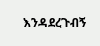እንዳደረጉብኝ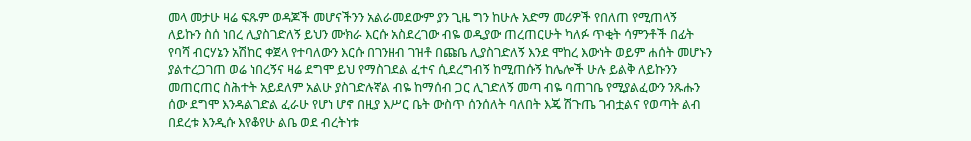መላ መታሁ ዛሬ ፍጹም ወዳጆች መሆናችንን አልራመደውም ያን ጊዜ ግን ከሁሉ አድማ መሪዎች የበለጠ የሚጠላኝ ለይኩን ስሰ ነበረ ሊያስገድለኝ ይህን ሙክራ እርሱ አስደረገው ብዬ ወዲያው ጠረጠርሁት ካለፉ ጥቂት ሳምንቶች በፊት የባሻ ብርሃኔን አሽከር ቀጀላ የተባለውን እርሱ በገንዘብ ገዝቶ በጩቤ ሊያስገድለኝ እንደ ሞከረ እውነት ወይም ሐሰት መሆኑን ያልተረጋገጠ ወሬ ነበረኝና ዛሬ ደግሞ ይህ የማስገደል ፈተና ሲደረግብኝ ከሚጠሱኝ ከሌሎች ሁሉ ይልቅ ለይኩንን መጠርጠር ስሕተት አይደለም አልሁ ያስገድሉኛል ብዬ ከማሰብ ጋር ሊገድለኝ መጣ ብዬ ባጠገቤ የሚያልፈውን ንጹሑን ሰው ደግሞ እንዳልገድል ፈራሁ የሆነ ሆኖ በዚያ እሥር ቤት ውስጥ ሰንሰለት ባለበት እጄ ሽጉጤ ገብቷልና የወጣት ልብ በደረቱ እንዲሱ እየቆየሁ ልቤ ወደ ብረትነቱ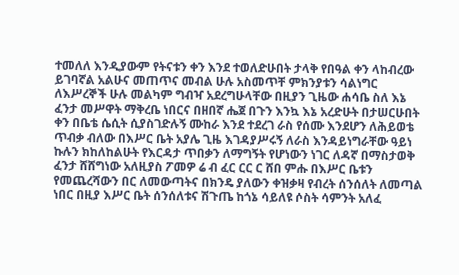ተመለለ እንዲያውም የትናቱን ቀን እንደ ተወለድሁበት ታላቅ የበዓል ቀን ላከብረው ይገባኛል አልሁና መጠጥና መብል ሁሉ አስመጥቸ ምክንያቱን ሳልነግር ለእሥረኞች ሁሉ መልካም ግብዣ አደረግሁላቸው በዚያን ጊዜው ሐሳቤ ስለ እኔ ፈንታ መሥዋት ማቅረቤ ነበርና በዘበኛ ሔጀ በጉን እንኳ እኔ አረድሁት በታሠርሁበት ቀን በቤቴ ሴሲት ሲያስገድሉኝ ሙከራ እንደ ተደረገ ራስ የሰሙ እንደሆን ለሕይወቴ ጥብቃ ብለው በእሥር ቤት አያሌ ጊዜ እገዳያሥሩኝ ለራስ እንዳይነግራቸው ዓይነ ኩሉን ክከለከልሁት የእርዳታ ጥበቃን ለማግኝት የሆነውን ነገር ለዳኛ በማስታወቅ ፈንታ ሸሸግነው አለዚያስ ፖመዎ ሬ ብ ፈር ርር ር ሸበ ምሑ በእሥር ቤቱን የመጨረሻውን በር ለመውጣትና በክንዴ ያለውን ቀዝቃዛ የብረት ሰንሰለት ለመጣል ነበር በዚያ እሥር ቤት ሰንሰለቱና ሽጉጤ ከጎኔ ሳይለዩ ሶስት ሳምንት አለፈ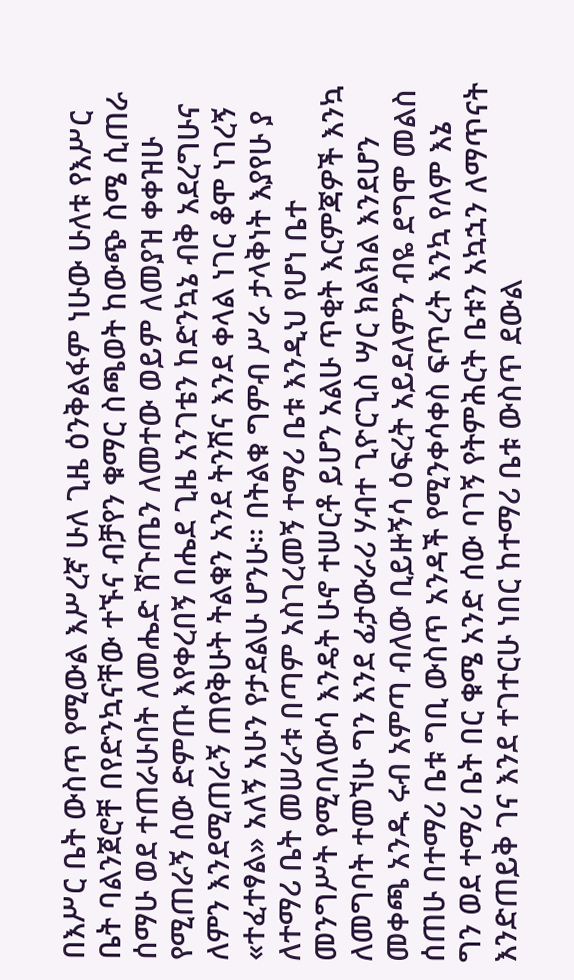በእሥር ቤት ውስጥ የሚውል እሥረኛ ሁለ ጊዜ ዕንቅልፋም ነሁው ሁለቱ የእሥር ቤት ባልንጀሮቸ በየድንኳናቸው ተኙና ብቻየን ቁማር ስጫወት ከውጭ ስሜ ሲጠራ ሰማሁ ወደ ተጠራሁበት ለመሔድ ሽጉጤን ለመተው ወይም ለመያዝ ቀቀዝሁ የሚጠራኝ ሰው ድምጡ እየቀረበኝ በሔደ ጊዜ አንገቴን ከድንኳኔ ብቅ አደረግሁና ለምን እንደሚጠራኝ ጠየቅሁት ትልቁን አንደ ትንሽና እንደ ቀላል ነገር ቆሞ ነገረኝ «ተፈተፃል» አለኝ አሁን የታደልሁ ሆንሁ። በትልቁ ግምብ ሥራ ታላቅነት እያየሁ ያ ለተማሪ ቤት መሠራቱ በጣም አስገረመኝ ተማሪ ቤቱ እንዲህ የሆነ ቤተ መንግሥት የሚባለውሳ እንዴት ሁኖ ተሠርቶ ይሆን አልሁ ጥቂት እርምጃዎች እንኳ ለመግባት ተመኘሁ ግን እንደ ፊታውራሪ ሃብተ ጊዮርጊስ ሣር ክልክል እንደሆን መቀጫ አንዱ ሩብ አምጣ ብለው ቢይዙኝሳ ዕፍረት አይደለምን ብዬ ደግሞ መልስ ሰጠሁ በተማሪ ቤቱ ግቢ ውስጥ አንዳች የሚንቀሳቀስ ፍጥረት እንኳ የለም እኔ ግን ወደ ተማሪ ቤት በር ቁሜ አንድ ሰው ባገኝ የትምሕርት ቤቱን አኳኋን ለማጥናት እንድጠይቅ ገና እንደ ተገተርሁ ነበር ከተማሪ ቤቱ ውስጥ ደውል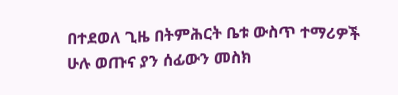በተደወለ ጊዜ በትምሕርት ቤቱ ውስጥ ተማሪዎች ሁሉ ወጡና ያን ሰፊውን መስክ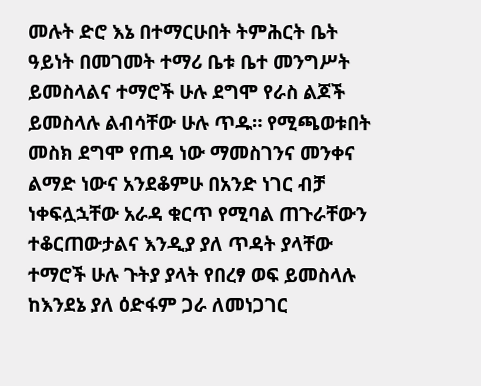መሉት ድሮ እኔ በተማርሁበት ትምሕርት ቤት ዓይነት በመገመት ተማሪ ቤቱ ቤተ መንግሥት ይመስላልና ተማሮች ሁሉ ደግሞ የራስ ልጆች ይመስላሉ ልብሳቸው ሁሉ ጥዱ። የሚጫወቱበት መስክ ደግሞ የጠዳ ነው ማመስገንና መንቀና ልማድ ነውና አንደቆምሁ በአንድ ነገር ብቻ ነቀፍሏኋቸው አራዳ ቁርጥ የሚባል ጠጉራቸውን ተቆርጠውታልና እንዲያ ያለ ጥዳት ያላቸው ተማሮች ሁሉ ጉትያ ያላት የበረፃ ወፍ ይመስላሉ ከእንደኔ ያለ ዕድፋም ጋራ ለመነጋገር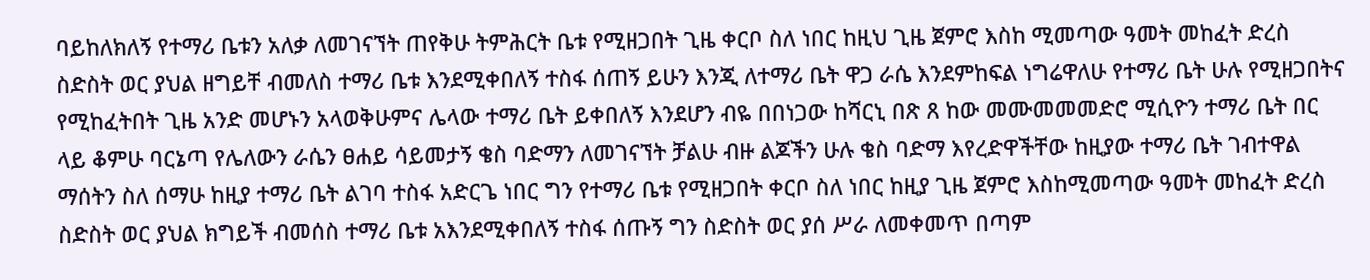ባይከለክለኝ የተማሪ ቤቱን አለቃ ለመገናኘት ጠየቅሁ ትምሕርት ቤቱ የሚዘጋበት ጊዜ ቀርቦ ስለ ነበር ከዚህ ጊዜ ጀምሮ እስከ ሚመጣው ዓመት መከፈት ድረስ ስድስት ወር ያህል ዘግይቸ ብመለስ ተማሪ ቤቱ እንደሚቀበለኝ ተስፋ ሰጠኝ ይሁን እንጂ ለተማሪ ቤት ዋጋ ራሴ እንደምከፍል ነግሬዋለሁ የተማሪ ቤት ሁሉ የሚዘጋበትና የሚከፈትበት ጊዜ አንድ መሆኑን አላወቅሁምና ሌላው ተማሪ ቤት ይቀበለኝ እንደሆን ብዬ በበነጋው ከሻርኒ በጽ ጸ ከው መሙመመመድሮ ሚሲዮን ተማሪ ቤት በር ላይ ቆምሁ ባርኔጣ የሌለውን ራሴን ፀሐይ ሳይመታኝ ቄስ ባድማን ለመገናኘት ቻልሁ ብዙ ልጆችን ሁሉ ቄስ ባድማ እየረድዋችቸው ከዚያው ተማሪ ቤት ገብተዋል ማሰትን ስለ ሰማሁ ከዚያ ተማሪ ቤት ልገባ ተስፋ አድርጌ ነበር ግን የተማሪ ቤቱ የሚዘጋበት ቀርቦ ስለ ነበር ከዚያ ጊዜ ጀምሮ እስከሚመጣው ዓመት መከፈት ድረስ ስድስት ወር ያህል ክግይች ብመሰስ ተማሪ ቤቱ አእንደሚቀበለኝ ተስፋ ሰጡኝ ግን ስድስት ወር ያሰ ሥራ ለመቀመጥ በጣም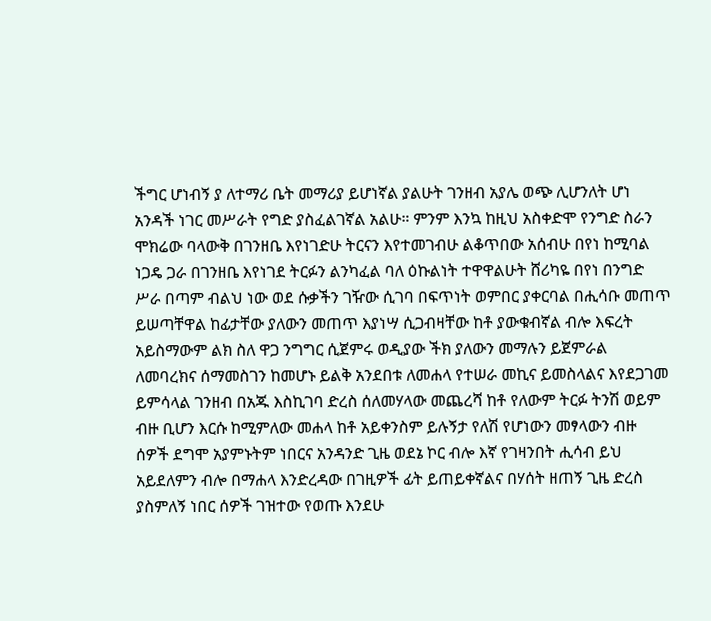ችግር ሆነብኝ ያ ለተማሪ ቤት መማሪያ ይሆነኛል ያልሁት ገንዘብ አያሌ ወጭ ሊሆንለት ሆነ አንዳች ነገር መሥራት የግድ ያስፈልገኛል አልሁ። ምንም እንኳ ከዚህ አስቀድሞ የንግድ ስራን ሞክሬው ባላውቅ በገንዘቤ እየነገድሁ ትርናን እየተመገብሁ ልቆጥበው አሰብሁ በየነ ከሚባል ነጋዴ ጋራ በገንዘቤ እየነገደ ትርፉን ልንካፈል ባለ ዕኩልነት ተዋዋልሁት ሸሪካዬ በየነ በንግድ ሥራ በጣም ብልህ ነው ወደ ሱቃችን ገዥው ሲገባ በፍጥነት ወምበር ያቀርባል በሒሳቡ መጠጥ ይሠጣቸዋል ከፊታቸው ያለውን መጠጥ እያነሣ ሲጋብዛቸው ከቶ ያውቁብኛል ብሎ እፍረት አይስማውም ልክ ስለ ዋጋ ንግግር ሲጀምሩ ወዲያው ችክ ያለውን መማሉን ይጀምራል ለመባረክና ሰማመስገን ከመሆኑ ይልቅ አንደበቱ ለመሐላ የተሠራ መኪና ይመስላልና እየደጋገመ ይምሳላል ገንዘብ በአጁ እስኪገባ ድረስ ሰለመሃላው መጨረሻ ከቶ የለውም ትርፉ ትንሽ ወይም ብዙ ቢሆን እርሱ ከሚምለው መሐላ ከቶ አይቀንስም ይሉኝታ የለሽ የሆነውን መፃላውን ብዙ ሰዎች ደግሞ አያምኑትም ነበርና አንዳንድ ጊዜ ወደኔ ኮር ብሎ እኛ የገዛንበት ሒሳብ ይህ አይደለምን ብሎ በማሐላ እንድረዳው በገዚዎች ፊት ይጠይቀኛልና በሃሰት ዘጠኝ ጊዜ ድረስ ያስምለኝ ነበር ሰዎች ገዝተው የወጡ እንደሁ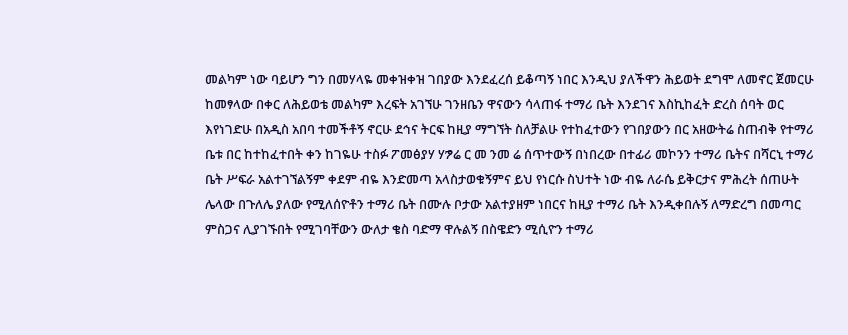መልካም ነው ባይሆን ግን በመሃላዬ መቀዝቀዝ ገበያው እንደፈረሰ ይቆጣኝ ነበር እንዲህ ያለችዋን ሕይወት ደግሞ ለመኖር ጀመርሁ ከመፃላው በቀር ለሕይወቴ መልካም እረፍት አገኘሁ ገንዘቤን ዋናውን ሳላጠፋ ተማሪ ቤት እንደገና እስኪከፈት ድረስ ሰባት ወር እየነገድሁ በአዲስ አበባ ተመችቶኝ ኖርሁ ደኅና ትርፍ ከዚያ ማግኘት ስለቻልሁ የተከፈተውን የገበያውን በር አዘውትሬ ስጠብቅ የተማሪ ቤቱ በር ከተከፈተበት ቀን ከገዬሁ ተስፉ ፖመፅያሃ ሃፇሬ ር መ ንመ ሬ ሰጥተውኝ በነበረው በተፊሪ መኮንን ተማሪ ቤትና በሻርኒ ተማሪ ቤት ሥፍራ አልተገኘልኝም ቀደም ብዬ እንድመጣ አላስታወቁኝምና ይህ የነርሱ ስህተት ነው ብዬ ለራሴ ይቅርታና ምሕረት ሰጠሁት ሌላው በጉለሌ ያለው የሚለሰዮቶን ተማሪ ቤት በሙሉ ቦታው አልተያዘም ነበርና ከዚያ ተማሪ ቤት እንዲቀበሉኝ ለማድረግ በመጣር ምስጋና ሊያገኙበት የሚገባቸውን ውለታ ቄስ ባድማ ዋሉልኝ በስዌድን ሚሲዮን ተማሪ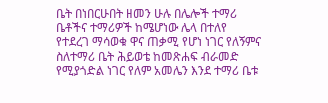ቤት በነበርሁበት ዘመን ሁሉ በሌሎች ተማሪ ቤቶችና ተማሪዎች ከሜሆነው ሌላ በተለየ የተደረገ ማሳወቁ ዋና ጠቃሚ የሆነ ነገር የለኝምና ስለተማሪ ቤት ሕይወቴ ከመጽሐፍ ብራመድ የሚያጎድል ነገር የለም አመሌን እንደ ተማሪ ቤቱ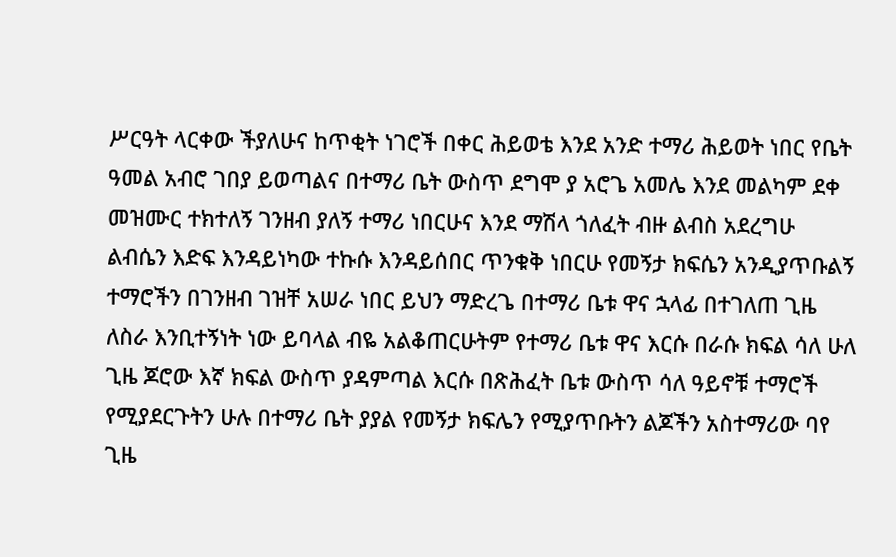ሥርዓት ላርቀው ችያለሁና ከጥቂት ነገሮች በቀር ሕይወቴ እንደ አንድ ተማሪ ሕይወት ነበር የቤት ዓመል አብሮ ገበያ ይወጣልና በተማሪ ቤት ውስጥ ደግሞ ያ አሮጌ አመሌ እንደ መልካም ደቀ መዝሙር ተክተለኝ ገንዘብ ያለኝ ተማሪ ነበርሁና እንደ ማሽላ ጎለፈት ብዙ ልብስ አደረግሁ ልብሴን እድፍ እንዳይነካው ተኩሱ እንዳይሰበር ጥንቁቅ ነበርሁ የመኝታ ክፍሴን አንዲያጥቡልኝ ተማሮችን በገንዘብ ገዝቸ አሠራ ነበር ይህን ማድረጌ በተማሪ ቤቱ ዋና ኋላፊ በተገለጠ ጊዜ ለስራ እንቢተኝነት ነው ይባላል ብዬ አልቆጠርሁትም የተማሪ ቤቱ ዋና እርሱ በራሱ ክፍል ሳለ ሁለ ጊዜ ጆሮው እኛ ክፍል ውስጥ ያዳምጣል እርሱ በጽሕፈት ቤቱ ውስጥ ሳለ ዓይኖቹ ተማሮች የሚያደርጉትን ሁሉ በተማሪ ቤት ያያል የመኝታ ክፍሌን የሚያጥቡትን ልጆችን አስተማሪው ባየ ጊዜ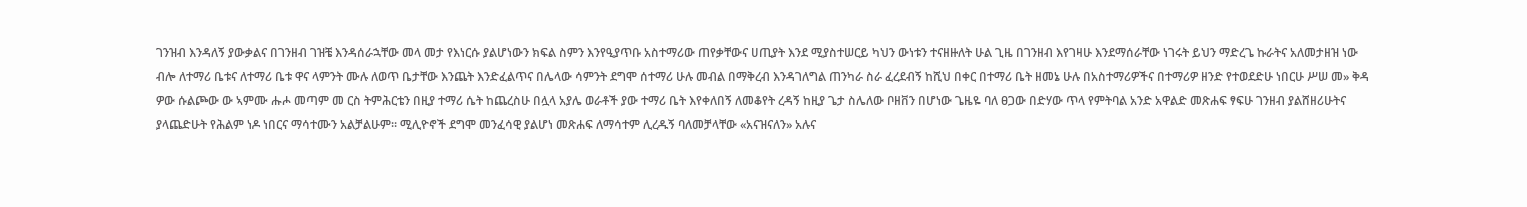ገንዝብ እንዳለኝ ያውቃልና በገንዘብ ገዝቼ እንዳሰራኋቸው መላ መታ የእነርሱ ያልሆነውን ክፍል ስምን እንየዒያጥቡ አስተማሪው ጠየቃቸውና ሀጢያት እንደ ሚያስተሠርይ ካህን ውነቱን ተናዘዙለት ሁል ጊዜ በገንዘብ እየገዛሁ እንደማሰራቸው ነገሩት ይህን ማድረጌ ኩራትና አለመታዘዝ ነው ብሎ ለተማሪ ቤቱና ለተማሪ ቤቱ ዋና ላምንት ሙሉ ለወጥ ቤታቸው እንጨት እንድፈልጥና በሌላው ሳምንት ደግሞ ሰተማሪ ሁሉ መብል በማቅረብ እንዳገለግል ጠንካራ ስራ ፈረደብኝ ከሺህ በቀር በተማሪ ቤት ዘመኔ ሁሉ በአስተማሪዎችና በተማሪዎ ዘንድ የተወደድሁ ነበርሁ ሥሠ መ» ቅዳ ዎው ሱልጮው ው ኣምሙ ሑሖ መጣም መ ርስ ትምሕርቴን በዚያ ተማሪ ሴት ከጨረስሁ በሏላ አያሌ ወራቶች ያው ተማሪ ቤት እየቀለበኝ ለመቆየት ረዳኝ ከዚያ ጌታ ስሌለው ቦዘቨን በሆነው ጌዜዬ ባለ ፀጋው በድሃው ጥላ የምትባል አንድ አዋልድ መጽሐፍ ፃፍሁ ገንዘብ ያልሸዘሪሁትና ያላጨድሁት የሕልም ነዶ ነበርና ማሳተሙን አልቻልሁም። ሚሊዮኖች ደግሞ መንፈሳዊ ያልሆነ መጽሐፍ ለማሳተም ሊረዱኝ ባለመቻላቸው «አናዝናለን» አሉና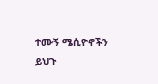ተሙኝ ሜሲዮኖችን ይህጉ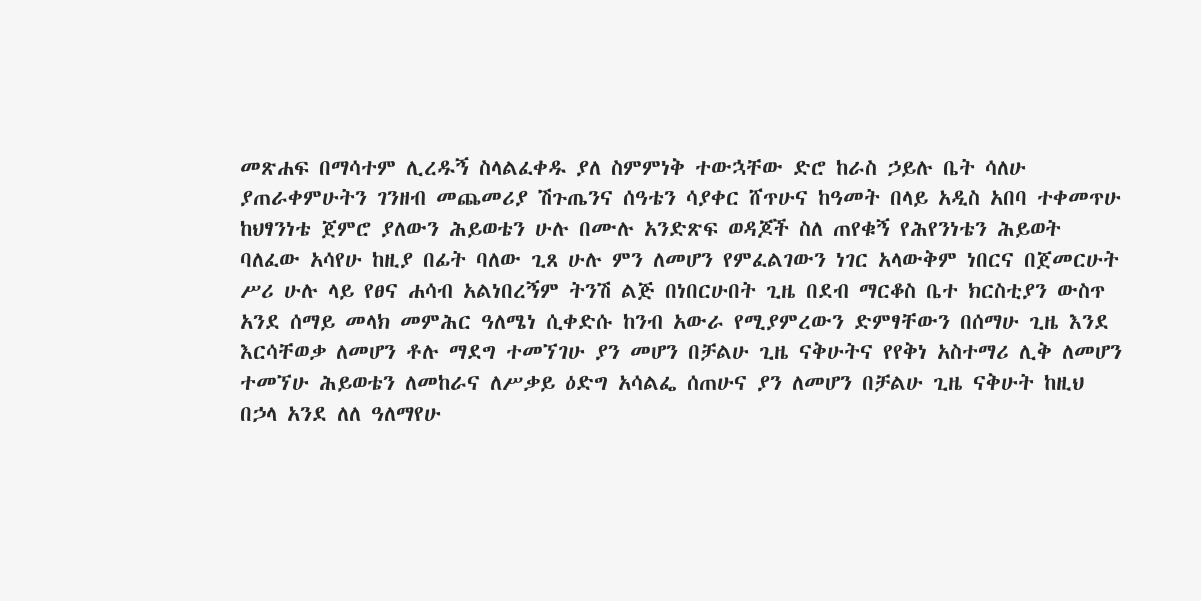መጽሐፍ በማሳተም ሊረዱኝ ስላልፈቀዱ ያለ ስምምነቅ ተውኋቸው ድሮ ከራስ ኃይሉ ቤት ሳለሁ ያጠራቀምሁትን ገንዘብ መጨመሪያ ሽጉጤንና ሰዓቴን ሳያቀር ሸጥሁና ከዓመት በላይ አዲስ አበባ ተቀመጥሁ ከህፃንነቴ ጀምሮ ያለውን ሕይወቴን ሁሉ በሙሉ አንድጽፍ ወዳጆች ስለ ጠየቁኝ የሕየንነቴን ሕይወት ባለፈው አሳየሁ ከዚያ በፊት ባለው ጊጸ ሁሉ ምን ለመሆን የምፈልገውን ነገር አላውቅም ነበርና በጀመርሁት ሥሪ ሁሉ ላይ የፀና ሐሳብ አልነበረኝም ትንሽ ልጅ በነበርሁበት ጊዜ በደብ ማርቆስ ቤተ ክርስቲያን ውስጥ አንደ ሰማይ መላክ መምሕር ዓለሜነ ሲቀድሱ ከንብ አውራ የሚያምረውን ድምፃቸውን በሰማሁ ጊዜ እንደ እርሳቸወቃ ለመሆን ቶሉ ማደግ ተመኘገሁ ያን መሆን በቻልሁ ጊዜ ናቅሁትና የየቅነ አስተማሪ ሊቅ ለመሆን ተመኘሁ ሕይወቴን ለመከራና ለሥቃይ ዕድግ አሳልፌ ሰጠሁና ያን ለመሆን በቻልሁ ጊዜ ናቅሁት ከዚህ በኃላ አንደ ለለ ዓለማየሁ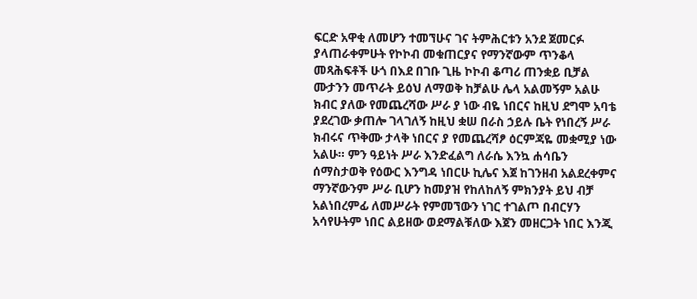ፍርድ አዋቂ ለመሆን ተመኘሁና ገና ትምሕርቱን አንደ ጀመርፉ ያላጠራቀምሁት የኮኮብ መቁጠርያና የማንኛውም ጥንቆላ መጻሕፍቶች ሁጎ በእደ በገቡ ጊዜ ኮኮብ ቆጣሪ ጠንቋይ ቢቻል ሙታንን መጥራት ይዕህ ለማወቅ ከቻልሁ ሌላ አልመኝም አልሁ ክብር ያለው የመጨረሻው ሥራ ያ ነው ብዬ ነበርና ከዚህ ደግሞ አባቴ ያደረገው ቃጠሎ ገላገለኝ ከዚህ ቋሠ በራስ ኃይሉ ቤት የነበረኝ ሥራ ክብሩና ጥቅሙ ታላቅ ነበርና ያ የመጨረሻፆ ዕርምጃዬ መቋሚያ ነው አልሁ። ምን ዓይነት ሥራ እንድፈልግ ለራሴ እንኳ ሐሳቤን ሰማስታወቅ የዕውር እንግዳ ነበርሁ ኪሌና እጀ ከገንዘብ አልደረቀምና ማንኛውንም ሥራ ቢሆን ከመያዝ የከለከለኝ ምክንያት ይህ ብቻ አልነበረምፊ ለመሥራት የምመኘውን ነገር ተገልጦ በብርሃን አሳየሁትም ነበር ልይዘው ወደማልቹለው እጀን መዘርጋት ነበር እንጂ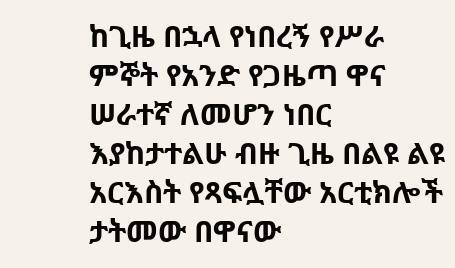ከጊዜ በኋላ የነበረኝ የሥራ ምኞት የአንድ የጋዜጣ ዋና ሠራተኛ ለመሆን ነበር እያከታተልሁ ብዙ ጊዜ በልዩ ልዩ አርእስት የጻፍሏቸው አርቲክሎች ታትመው በዋናው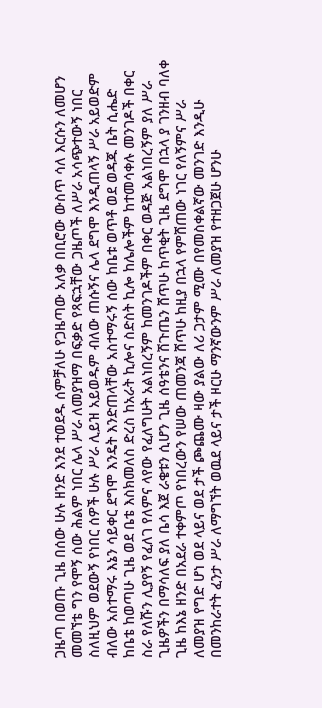ጋዜጣ በወጡ ጊዜ በሰው ሁሉ ዘንድ እንደ ተወደዱ ሰምቻለሁ የጋዜጣው አለቃ በቢሮው ውስጥ ሳለ እርሱን ለመሆን መመኘቴ ግን የሞኝ ሰው ሕልም ነበር ሌላ ሥራ ለመያዝማ በፍቃድ የጻፍኋቸው ጋዜጦች ለሥራ አሳጭተውኝ ነበር ስለዚህም ወደውኝ የነበር ሰዎች ሁሉ ሥራ ሊይዝ አይወዱም ብለው ጠሱኝና ሌላ ደግሞ እንዲጠላኝ ሥራ አይወድም ብለው አስተማሩ እኔን ሳይቀር ደግሞ እንዴት እንድጠላቸው አስተማሩኝ ሰው ከቤቱ ወጥቶ ወደ ወዳጁ ቤት ሲሔድ ከቤቴ ከወጣሁ ጊዜ ወደ ቤቴ እስክመለስ ድረስ ከአራት ኪሎና ስድስት ኪሎ ከሌሎችም ከተመሳቀሉ መንገዶች በቀር ስራ የለሹን ሊያየኝ የፈለገ የለምና ላየው የፈለግሁት አልነበረኝም ከመንገዶችም በቀር ወዳጅ አልነበረኝም ያለ ሥራ ጊዜዎችን በማሳለፍ ያለ ቤሳ እጀ ራቄቱን ሲሆን ጊዜ ሰዓቴንና ሽጉጤን ሸጥሁ ከጥቂት ጊዜ ደግሞ በኋላ ያ ገንዘብ ባለቀ ጊዜ ከእኔ ዘንድ በአደራ ተቀምጦ የነበረውን የሠው ጠመንጃ ሸጥሁ ከዚያ በኋላ የምሸጠው ነገር የለኝምና ሥራ ለመያዝ የግድ ሆነ ወደ ላይና ወደ ታች ጮጨሙ ዛው ያልው ለሪ ጋታም ሚሙ በየመስቀልኛው መንገድ እንዲሁ በመንከራተት ፈንታ ሥራ ለማግኘት ወዉደ ላይና ታች ዞርሁ ማንኛውንም ሥራ ለመያዝ የተዘጋጀሁ ሆንሁ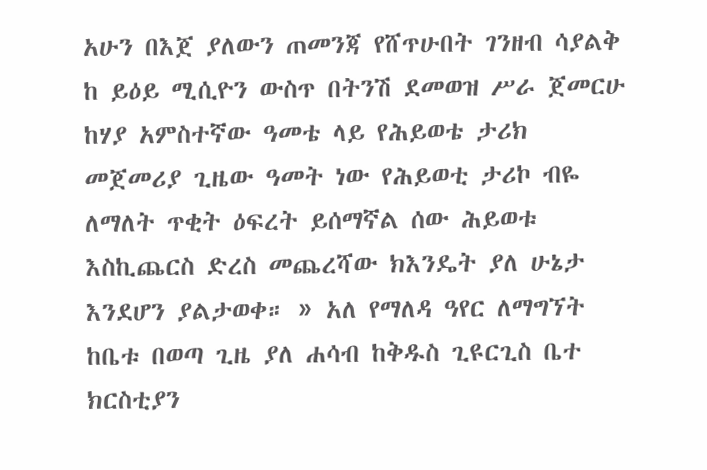አሁን በእጀ ያለውን ጠመንጃ የሸጥሁበት ገንዘብ ሳያልቅ ከ ይዕይ ሚሲዮን ውስጥ በትንሽ ደመወዝ ሥራ ጀመርሁ ከሃያ አምስተኛው ዓመቴ ላይ የሕይወቴ ታሪክ መጀመሪያ ጊዜው ዓመት ነው የሕይወቲ ታሪኮ ብዬ ለማለት ጥቂት ዕፍረት ይሰማኛል ሰው ሕይወቱ እስኪጨርስ ድረስ መጨረሻው ክእንዴት ያለ ሁኔታ እንደሆን ያልታወቀ። » አለ የማለዳ ዓየር ለማግኘት ከቤቱ በወጣ ጊዜ ያለ ሐሳብ ከቅዱስ ጊዩርጊስ ቤተ ክርስቲያን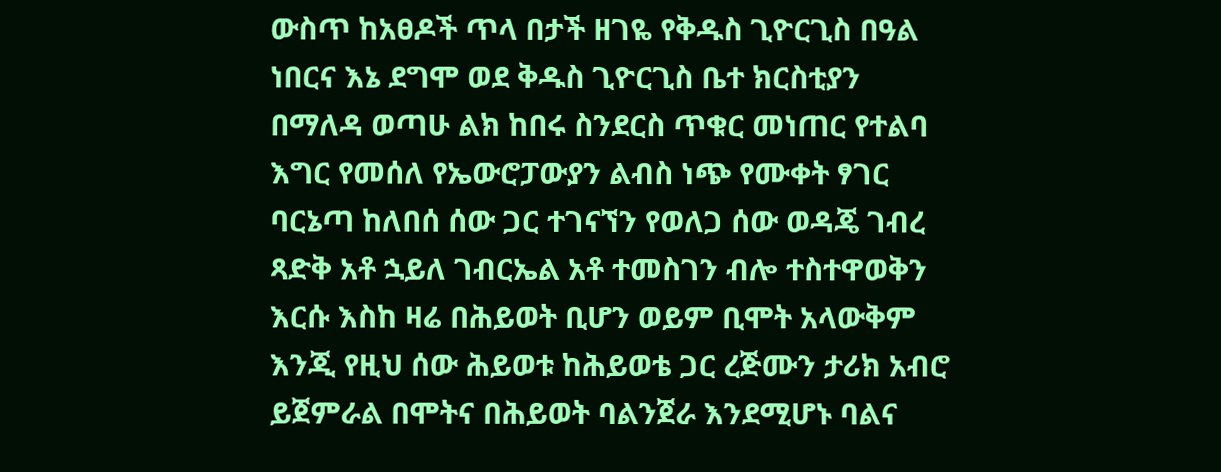ውስጥ ከአፀዶች ጥላ በታች ዘገዬ የቅዱስ ጊዮርጊስ በዓል ነበርና እኔ ደግሞ ወደ ቅዱስ ጊዮርጊስ ቤተ ክርስቲያን በማለዳ ወጣሁ ልክ ከበሩ ስንደርስ ጥቁር መነጠር የተልባ እግር የመሰለ የኤውሮፓውያን ልብስ ነጭ የሙቀት ፃገር ባርኔጣ ከለበሰ ሰው ጋር ተገናኘን የወለጋ ሰው ወዳጄ ገብረ ጻድቅ አቶ ኋይለ ገብርኤል አቶ ተመስገን ብሎ ተስተዋወቅን እርሱ እስከ ዛሬ በሕይወት ቢሆን ወይም ቢሞት አላውቅም እንጂ የዚህ ሰው ሕይወቱ ከሕይወቴ ጋር ረጅሙን ታሪክ አብሮ ይጀምራል በሞትና በሕይወት ባልንጀራ እንደሚሆኑ ባልና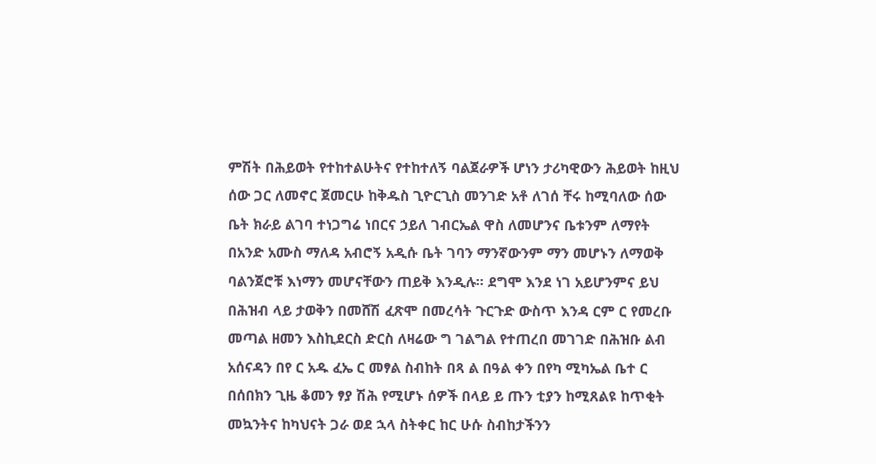ምሽት በሕይወት የተከተልሁትና የተከተለኝ ባልጀራዎች ሆነን ታሪካዊውን ሕይወት ከዚህ ሰው ጋር ለመኖር ጀመርሁ ከቅዱስ ጊዮርጊስ መንገድ አቶ ለገሰ ቸሩ ከሚባለው ሰው ቤት ክራይ ልገባ ተነጋግሬ ነበርና ኃይለ ገብርኤል ዋስ ለመሆንና ቤቱንም ለማየት በአንድ አሙስ ማለዳ አብሮኝ አዲሱ ቤት ገባን ማንኛውንም ማን መሆኑን ለማወቅ ባልንጀሮቹ እነማን መሆናቸውን ጠይቅ እንዲሉ። ደግሞ እንደ ነገ አይሆንምና ይህ በሕዝብ ላይ ታወቅን በመሸሽ ፈጽሞ በመረሳት ጉርጉድ ውስጥ እንዳ ርም ር የመረቡ መጣል ዘመን እስኪደርስ ድርስ ለዛሬው ግ ገልግል የተጠረበ መገገድ በሕዝቡ ልብ አሰናዳን በየ ር አዱ ፈኤ ር መፃል ስብከት በጻ ል በዓል ቀን በየካ ሚካኤል ቤተ ር በሰበክን ጊዜ ቆመን ፃያ ሽሕ የሚሆኑ ሰዎች በላይ ይ ጡን ቲያን ከሚጸልዩ ከጥቂት መኳንትና ከካህናት ጋራ ወደ ኋላ ስትቀር ከር ሁሱ ስብከታችንን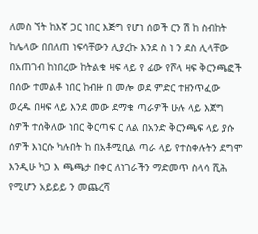ለመስ ኘት ከእኛ ጋር ነበር እጅግ የሆነ ሰወች ርን ሽ ከ ስብከት ከሌላው በበለጠ ነፍሳቸውን ሊያረኩ እንደ ስ ነ ን ደስ ሊላቸው በአጠገብ ከነበረው ከትልቁ ዛፍ ላይ የ ፊው የሾላ ዛፍ ቅርንጫፎች በሰው ተመልቶ ነበር ከብዙ በ መሎ ወደ ምድር ተዘንጥፈው ወረዱ በዛፍ ላይ እንደ መው ደማቁ ጣራዎች ሁሉ ላይ እጀግ ስዎች ተሰቅለው ነበር ቅርጣፍ ር ለል በአንድ ቅርንጫፍ ላይ ያሱ ሰዎች እነርሱ ካሉበት ከ በአቶሚቢል ጣራ ላይ የተስቀሉትን ደግሞ እንዲሁ ካጋ እ ጫጫታ በቀር ለነገራችን ማድመጥ ስላሳ ሺሕ የሚሆን አይይይ ን መጨረሻ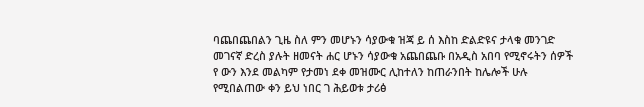ባጨበጨበልን ጊዜ ስለ ምን መሆኑን ሳያውቁ ዝጃ ይ ሰ እስከ ድልድዩና ታላቁ መንገድ መገናኛ ድረስ ያሉት ዘመናት ሐር ሆኑን ሳያውቁ አጨበጨቡ በአዲስ አበባ የሚኖሩትን ሰዎች የ ውን እንደ መልካም የታመነ ደቀ መዝሙር ሊከተለን ከጠራንበት ከሌሎች ሁሉ የሚበልጠው ቀን ይህ ነበር ገ ሕይወቱ ታሪፅ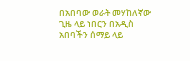በአበባው ወራት መሃከለኛው ጊዜ ላይ ነበርን በአዲስ አበባችን ሰማይ ላይ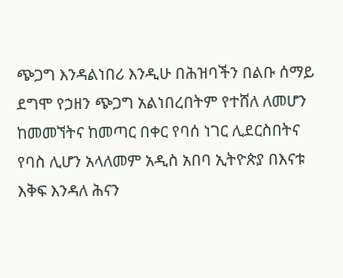ጭጋግ እንዳልነበሪ እንዲሁ በሕዝባችን በልቡ ሰማይ ደግሞ የኃዘን ጭጋግ አልነበረበትም የተሸለ ለመሆን ከመመኘትና ከመጣር በቀር የባሰ ነገር ሊደርስበትና የባስ ሊሆን አላለመም አዲስ አበባ ኢትዮጵያ በእናቱ እቅፍ እንዳለ ሕናን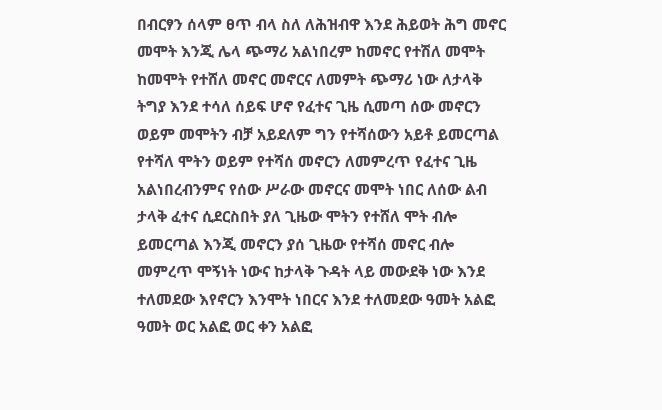በብርፃን ሰላም ፀጥ ብላ ስለ ለሕዝብዋ እንደ ሕይወት ሕግ መኖር መሞት እንጂ ሌላ ጭማሪ አልነበረም ከመኖር የተሽለ መሞት ከመሞት የተሸለ መኖር መኖርና ለመምት ጭማሪ ነው ለታላቅ ትግያ እንደ ተሳለ ሰይፍ ሆኖ የፈተና ጊዜ ሲመጣ ሰው መኖርን ወይም መሞትን ብቻ አይደለም ግን የተሻሰውን አይቶ ይመርጣል የተሻለ ሞትን ወይም የተሻሰ መኖርን ለመምረጥ የፈተና ጊዜ አልነበረብንምና የሰው ሥራው መኖርና መሞት ነበር ለሰው ልብ ታላቅ ፈተና ሲደርስበት ያለ ጊዜው ሞትን የተሸለ ሞት ብሎ ይመርጣል እንጂ መኖርን ያሰ ጊዜው የተሻሰ መኖር ብሎ መምረጥ ሞኝነት ነውና ከታላቅ ጉዳት ላይ መውደቅ ነው እንደ ተለመደው እየኖርን እንሞት ነበርና እንደ ተለመደው ዓመት አልፎ ዓመት ወር አልፎ ወር ቀን አልፎ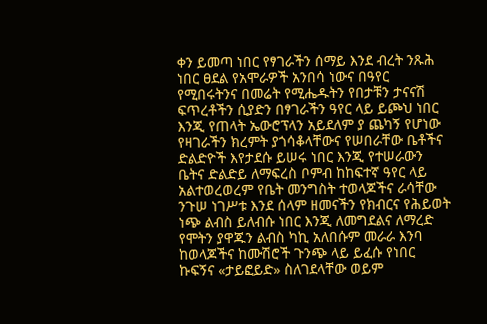ቀን ይመጣ ነበር የፃገራችን ሰማይ እንደ ብረት ንጹሕ ነበር ፀደል የአሞራዎች አንበሳ ነውና በዓየር የሚበሩትንና በመሬት የሚሔዱትን የበታቹን ታናናሽ ፍጥረቶችን ሲያድን በፃገራችን ዓየር ላይ ይጮህ ነበር እንጂ የጠላት ኤውሮፕላን አይደለም ያ ጨካኝ የሆነው የዛገራችን ክረምት ያጎሳቆላቸውና የሠበራቸው ቤቶችና ድልድዮች እየታደሱ ይሠሩ ነበር እንጂ የተሠራውን ቤትና ድልድይ ለማፍረስ ቦምብ ከከፍተኛ ዓየር ላይ አልተወረወረም የቤት መንግስት ተወላጆችና ራሳቸው ንጉሠ ነገሥቱ እንደ ሰላም ዘመናችን የክብርና የሕይወት ነጭ ልብስ ይለብሱ ነበር እንጂ ለመግደልና ለማረድ የሞትን ያዋጁን ልብስ ካኪ አለበሱም መራራ እንባ ከወላጆችና ከሙሽሮች ጉንጭ ላይ ይፈሱ የነበር ኩፍኝና «ታይፎይድ» ስለገደላቸው ወይም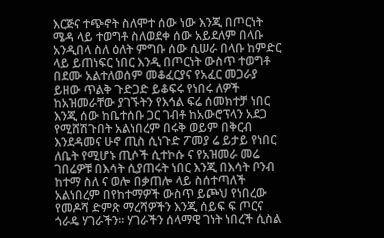እርጅና ተጭኖት ስለሞተ ሰው ነው እንጂ በጦርነት ሜዳ ላይ ተወግቶ ስለወደቀ ሰው አይደለም በላቡ አንዲበላ ስለ ዕለት ምግቡ ሰው ሲሠራ በላቡ ከምድር ላይ ይጠነፍር ነበር እንዲ በጦርነት ውስጥ ተወግቶ በደሙ አልተለወሰም መቆፈርያና የአፈር መጋራያ ይዘው ጥልቅ ጉድጋድ ይቆፍሩ የነበሩ ለዎች ከአዝመራቸው ያገኙትን የእኅል ፍሬ ሰመክተቻ ነበር እንጂ ሰው ከቤተሰቡ ጋር ገብቶ ከአውሮፕላን አደጋ የሚሸሽጉበት አልነበረም በሩቅ ወይም በቅርብ እንደዳመና ሁኖ ጢስ ሲነጉድ ፖመያ ሬ ይታይ የነበር ለቤት የሚሆኑ ጢሶች ሲተኮሱ ና የአዝመራ መሬ ገበሬዎቹ በእሳት ሲያጠሩት ነበር እንጂ በእሳት ቦንብ ከተማ ስለ ና ወሎ በቃጠሎ ላይ ስሰተጣለች አልነበረም በየከተማዎች ውስጥ ይጮህ የነበረው የመዶሻ ድምጽ ማረሻዎችን እንጂ ሰይፍ ፍ ጦርና ጎራዴ ሃገራችን። ሃገራችን ሰላማዊ ገነት ነበረች ሲስል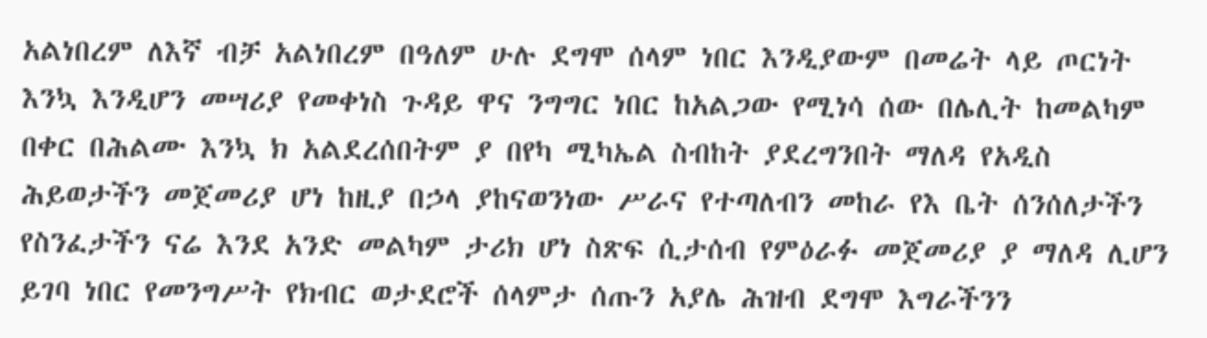አልነበረም ለእኛ ብቻ አልነበረም በዓለም ሁሉ ደግሞ ሰላም ነበር እንዲያውም በመሬት ላይ ጦርነት እንኳ እንዲሆን መሣሪያ የመቀነስ ጉዳይ ዋና ንግግር ነበር ከአልጋው የሚነሳ ሰው በሌሊት ከመልካም በቀር በሕልሙ እንኳ ክ አልደረሰበትም ያ በየካ ሚካኤል ስብከት ያደረግንበት ማለዳ የአዲስ ሕይወታችን መጀመሪያ ሆነ ከዚያ በኃላ ያከናወንነው ሥራና የተጣለብን መከራ የእ ቤት ሰንሰለታችን የስንፈታችን ናሬ እንደ አንድ መልካም ታሪክ ሆነ ስጽፍ ሲታሰብ የምዕራፉ መጀመሪያ ያ ማለዳ ሊሆን ይገባ ነበር የመንግሥት የክብር ወታደሮች ሰላምታ ሰጡን አያሌ ሕዝብ ደግሞ እግራችንን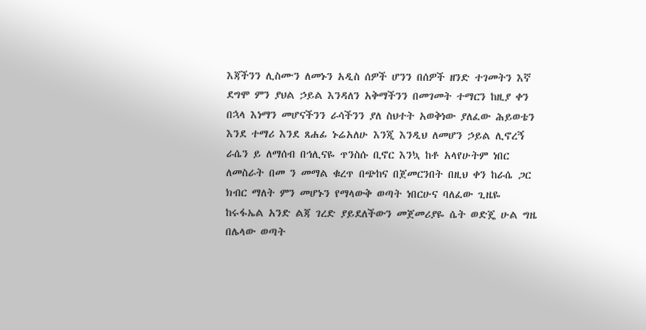እጃችንን ሊስሙን ለመኑን አዲስ ሰዎች ሆንን በሰዎች ዘንድ ተገመትን እኛ ደግሞ ምን ያህል ኃይል እንዳለን አቅማችንን በመገመት ተማርን ከዚያ ቀን በኋላ እነማን መሆናችንን ራሳችንን ያለ ስህተት አወቅነው ያለፈው ሕይወቴን እንደ ተማሪ እንደ ጸሐፊ ኑሬአለሁ እንጂ እንዲህ ለመሆን ኃይል ሊኖረኝ ራሴን ይ ለማሰብ በኅሊናዬ ጥንስሱ ቢኖር እንኳ ከቶ አላየሁትም ነበር ለመስራት በመ ን መማል ቁረጥ በጭከና በጀመርንበት በዚህ ቀን ከራሴ ጋር ክብር ማለት ምን መሆኑን የማላውቅ ወጣት ነበርሁና ባለፈው ጊዜዬ ከሩፋኤል አንድ ልጃ ገረድ ያይደለችውን መጀመሪያዬ ሴት ወድጄ ሁል ግዜ በሌላው ወጣት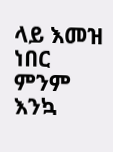ላይ እመዝ ነበር ምንም እንኳ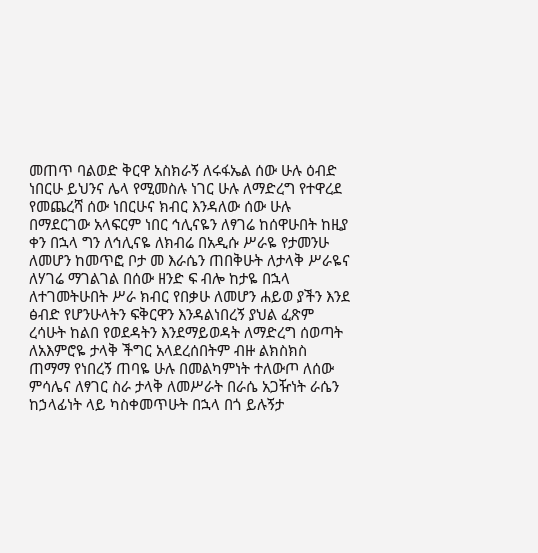መጠጥ ባልወድ ቅርዋ አስክራኝ ለሩፋኤል ሰው ሁሉ ዕብድ ነበርሁ ይህንና ሌላ የሚመስሉ ነገር ሁሉ ለማድረግ የተዋረደ የመጨረሻ ሰው ነበርሁና ክብር እንዳለው ሰው ሁሉ በማደርገው አላፍርም ነበር ኅሊናዬን ለፃገሬ ከሰዋሁበት ከዚያ ቀን በኋላ ግን ለኅሊናዬ ለክብሬ በአዲሱ ሥራዬ የታመንሁ ለመሆን ከመጥፎ ቦታ መ እራሴን ጠበቅሁት ለታላቅ ሥራዬና ለሃገሬ ማገልገል በሰው ዘንድ ፍ ብሎ ከታዬ በኋላ ለተገመትሁበት ሥራ ክብር የበቃሁ ለመሆን ሐይወ ያችን እንደ ፅብድ የሆንሁላትን ፍቅርዋን እንዳልነበረኝ ያህል ፈጽም ረሳሁት ከልበ የወደዳትን እንደማይወዳት ለማድረግ ሰወጣት ለአእምሮዬ ታላቅ ችግር አላደረሰበትም ብዙ ልክስክስ ጠማማ የነበረኝ ጠባዬ ሁሉ በመልካምነት ተለውጦ ለሰው ምሳሌና ለፃገር ስራ ታላቅ ለመሥራት በራሴ አጋዥነት ራሴን ከኃላፊነት ላይ ካስቀመጥሁት በኋላ በጎ ይሉኝታ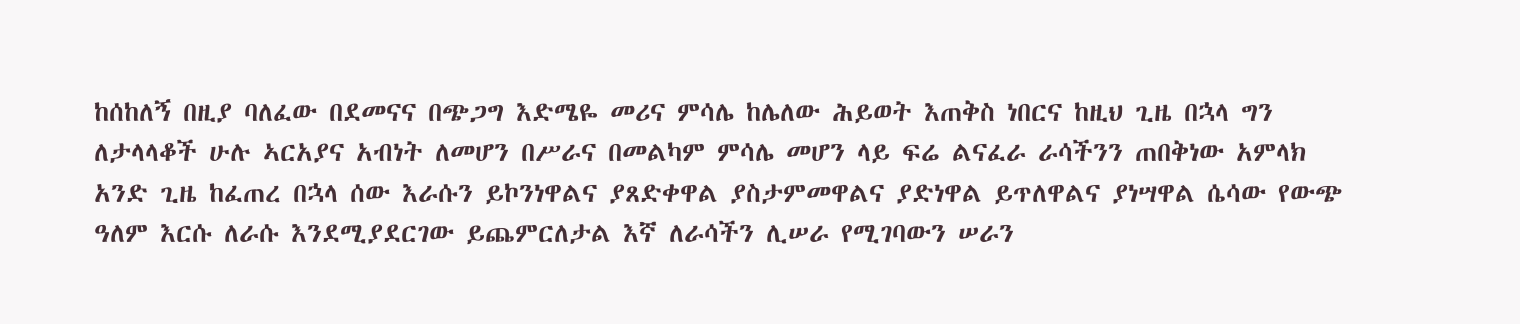ከሰከለኝ በዚያ ባለፈው በደመናና በጭጋግ እድሜዬ መሪና ምሳሌ ከሌለው ሕይወት እጠቅስ ነበርና ከዚህ ጊዜ በኋላ ግን ለታላላቆች ሁሉ ኣርአያና አብነት ለመሆን በሥራና በመልካም ምሳሌ መሆን ላይ ፍሬ ልናፈራ ራሳችንን ጠበቅነው አምላክ አንድ ጊዜ ከፈጠረ በኋላ ሰው እራሱን ይኮንነዋልና ያጸድቀዋል ያስታምመዋልና ያድነዋል ይጥለዋልና ያነሣዋል ሴሳው የውጭ ዓለም እርሱ ለራሱ እንደሚያደርገው ይጨምርለታል እኛ ለራሳችን ሊሠራ የሚገባውን ሠራን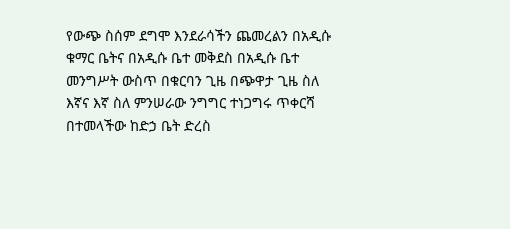የውጭ ስሰም ደግሞ እንደራሳችን ጨመረልን በአዲሱ ቁማር ቤትና በአዲሱ ቤተ መቅደስ በአዲሱ ቤተ መንግሥት ውስጥ በቁርባን ጊዜ በጭዋታ ጊዜ ስለ እኛና እኛ ስለ ምንሠራው ንግግር ተነጋግሩ ጥቀርሻ በተመላችው ከድኃ ቤት ድረስ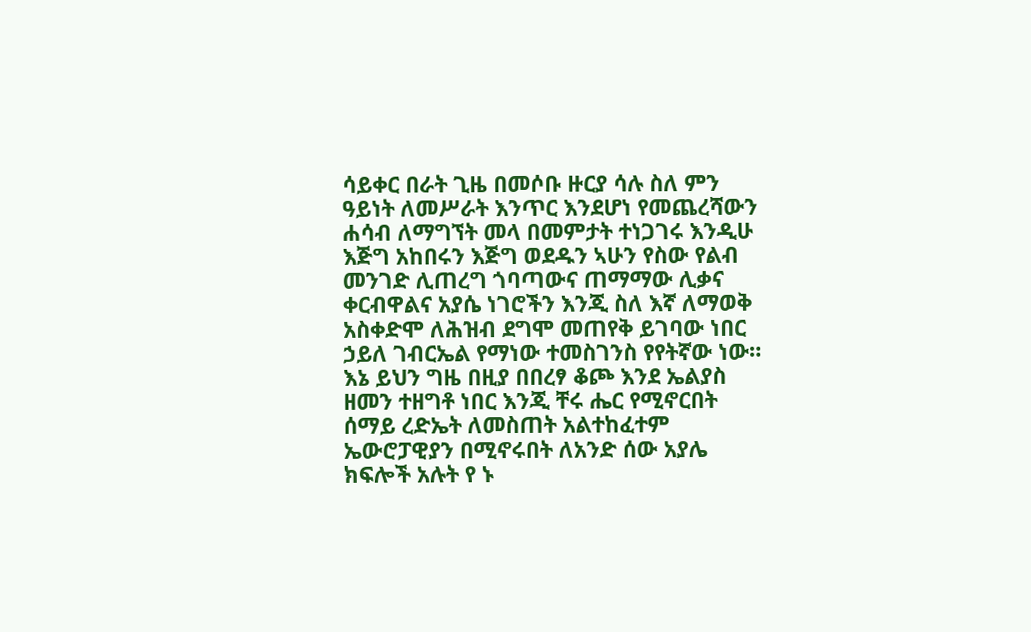ሳይቀር በራት ጊዜ በመሶቡ ዙርያ ሳሉ ስለ ምን ዓይነት ለመሥራት እንጥር እንደሆነ የመጨረሻውን ሐሳብ ለማግኘት መላ በመምታት ተነጋገሩ እንዲሁ እጅግ አከበሩን እጅግ ወደዱን ኣሁን የስው የልብ መንገድ ሊጠረግ ጎባጣውና ጠማማው ሊቃና ቀርብዋልና አያሴ ነገሮችን እንጂ ስለ እኛ ለማወቅ አስቀድሞ ለሕዝብ ደግሞ መጠየቅ ይገባው ነበር ኃይለ ገብርኤል የማነው ተመስገንስ የየትኛው ነው። እኔ ይህን ግዜ በዚያ በበረፃ ቆጮ እንደ ኤልያስ ዘመን ተዘግቶ ነበር እንጂ ቸሩ ሔር የሚኖርበት ሰማይ ረድኤት ለመስጠት አልተከፈተም ኤውሮፓዊያን በሚኖሩበት ለአንድ ሰው አያሌ ክፍሎች አሉት የ ኑ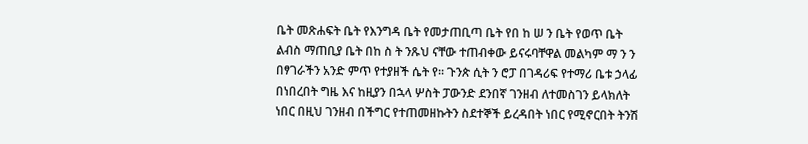ቤት መጽሐፍት ቤት የእንግዳ ቤት የመታጠቢጣ ቤት የበ ከ ሠ ን ቤት የወጥ ቤት ልብስ ማጠቢያ ቤት በከ ስ ት ንጹህ ናቸው ተጠብቀው ይናሩባቸዋል መልካም ማ ን ን በፃገራችን አንድ ምጥ የተያዘች ሴት የ። ጉንጵ ሲት ን ሮፓ በገዳሪፍ የተማሪ ቤቱ ኃላፊ በነበረበት ግዜ እና ከዚያን በኋላ ሦስት ፓውንድ ደንበኛ ገንዘብ ለተመስገን ይላክለት ነበር በዚህ ገንዘብ በችግር የተጠመዘኩትን ስደተኞች ይረዳበት ነበር የሚኖርበት ትንሽ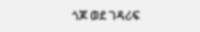ጎጆ ወደ ገዳሪፍ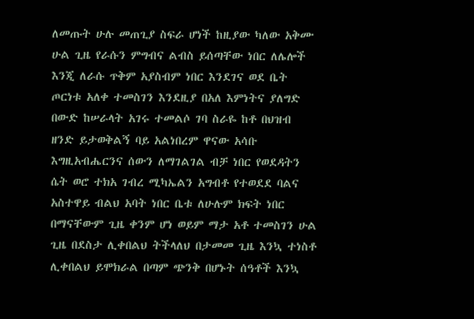ለመጡት ሁሉ መጠጊያ ስፍራ ሆነች ከዚያው ካለው አቅሙ ሁል ጊዜ የራሱን ምግብና ልብስ ይሰጣቸው ነበር ለሌሎች እንጂ ለራሱ ጥቅም አያስብም ነበር እንደገና ወደ ቤት ጦርነቱ አለቀ ተመስገን እንደዚያ በአለ እምነትና ያለግድ በውድ ከሠራላት አገሩ ተመልሶ ገባ ስራዬ ከቶ በህዝብ ዘንድ ይታወቅልኝ ባይ አልነበረም ዋናው አሳቡ እግዚአብሔርንና ሰውን ለማገልገል ብቻ ነበር የወደዳትን ሴት ወሮ ተክአ ገብረ ሚካኤልን አግብቶ የተወደደ ባልና አስተዋይ ብልህ አባት ነበር ቤቱ ለሁሉም ክፍት ነበር በማናቸውም ጊዜ ቀንም ሆነ ወይም ማታ አቶ ተመስገን ሁል ጊዜ በደስታ ሊቀበልህ ትችላለህ በታመመ ጊዜ እንኳ ተነስቶ ሊቀበልህ ይሞክራል በጣም ጭንቅ በሆኑት ሰዓቶች እንኳ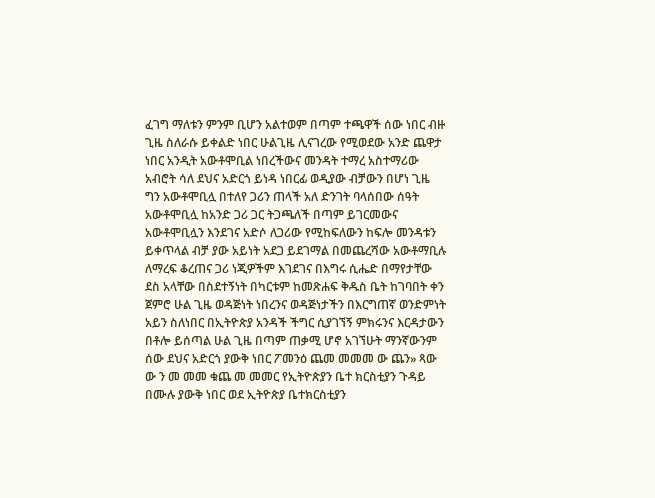ፈገግ ማለቱን ምንም ቢሆን አልተወም በጣም ተጫዋች ሰው ነበር ብዙ ጊዜ ስለራሱ ይቀልድ ነበር ሁልጊዜ ሊናገረው የሚወደው አንድ ጨዋታ ነበር አንዲት አውቶሞቢል ነበረችውና መንዳት ተማረ አስተማሪው አብሮት ሳለ ደህና አድርጎ ይነዳ ነበርፊ ወዲያው ብቻውን በሆነ ጊዜ ግን አውቶሞቢሏ በተለየ ጋሪን ጠላች አለ ድንገት ባላሰበው ሰዓት አውቶሞቢሏ ከአንድ ጋሪ ጋር ትጋጫለች በጣም ይገርመውና አውቶሞቢሏን እንደገና አድሶ ለጋሪው የሚከፍለውን ከፍሎ መንዳቱን ይቀጥላል ብቻ ያው አይነት አደጋ ይደገማል በመጨረሻው አውቶማቢሉ ለማረፍ ቆረጠና ጋሪ ነጂዎችም እገደገና በእግሩ ሲሔድ በማየታቸው ደስ አላቸው በስደተኝነት በካርቱም ከመጽሐፍ ቅዱስ ቤት ከገባበት ቀን ጀምሮ ሁል ጊዜ ወዳጅነት ነበረንና ወዳጅነታችን በእርግጠኛ ወንድምነት አይን ስለነበር በኢትዮጵያ አንዳች ችግር ሲያገኘኝ ምክሩንና እርዳታውን በቶሎ ይሰጣል ሁል ጊዜ በጣም ጠቃሚ ሆኖ አገኘሁት ማንኛውንም ሰው ደህና አድርጎ ያውቅ ነበር ፖመንዕ ጨመ መመመ ው ጨን» ጻው ው ን መ መመ ቁጨ መ መመር የኢትዮጵያን ቤተ ክርስቲያን ጉዳይ በሙሉ ያውቅ ነበር ወደ ኢትዮጵያ ቤተክርስቲያን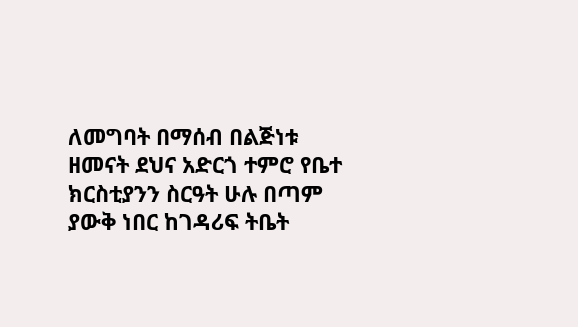ለመግባት በማሰብ በልጅነቱ ዘመናት ደህና አድርጎ ተምሮ የቤተ ክርስቲያንን ስርዓት ሁሉ በጣም ያውቅ ነበር ከገዳሪፍ ትቤት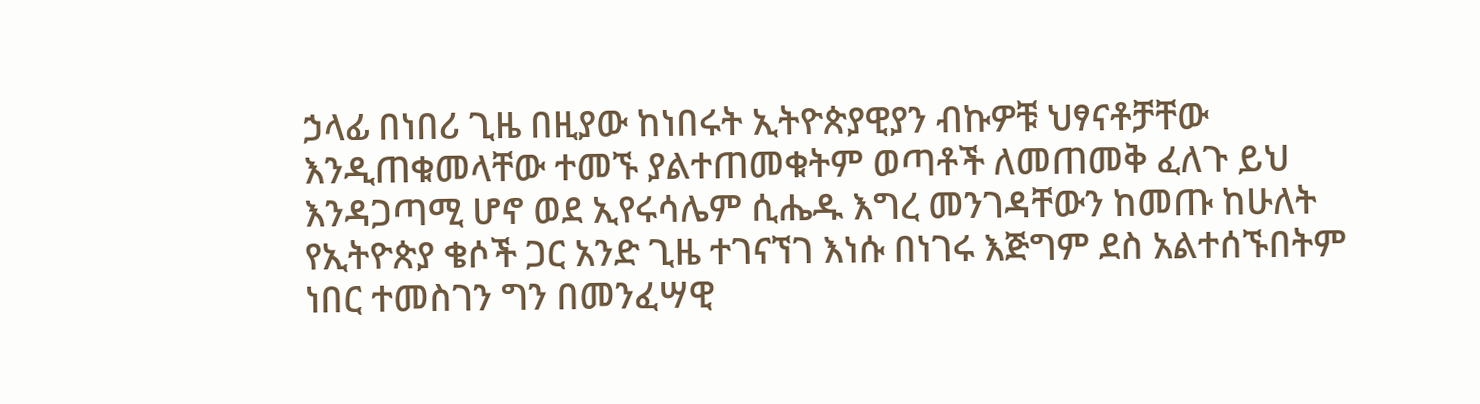ኃላፊ በነበሪ ጊዜ በዚያው ከነበሩት ኢትዮጵያዊያን ብኩዎቹ ህፃናቶቻቸው እንዲጠቁመላቸው ተመኙ ያልተጠመቁትም ወጣቶች ለመጠመቅ ፈለጉ ይህ እንዳጋጣሚ ሆኖ ወደ ኢየሩሳሌም ሲሔዱ እግረ መንገዳቸውን ከመጡ ከሁለት የኢትዮጵያ ቄሶች ጋር አንድ ጊዜ ተገናኘገ እነሱ በነገሩ እጅግም ደስ አልተሰኙበትም ነበር ተመስገን ግን በመንፈሣዊ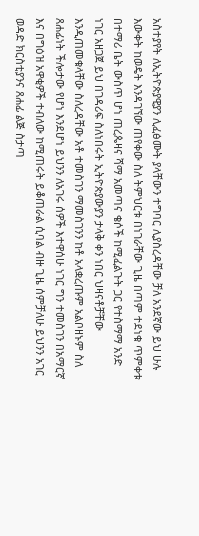አስተያየት ለኢትዮጵያዊያን ሊፈፅሙት ያላቸውን ተግባር ሊያስረዳቸው ቻለ አንደኛው ይህ ሁሉ እውቀት ከወዴት እንዳገኘው ጠየቀው ስለ ትምህርቱ በነገራቸው ጊዜ በጣም ተደነቁ ጥምቀቱ በተማሪ ቤት ውስጥ ሆነ ጠረጴዛና ሻማ አመጣና ቄሶች ከሚፈልጉት ጋር የተስማማ አንድ ነገር አዘጋጀ ይህ በገዳሪፍ ስለነበሩት ኢትዮጵያውያን ታላቅ ቀን ነበር ህዛናቶቻቸው እንዲጠመቁላቸው ስለረዳቸው አቶ ተመስገን ማመስገንን ከቶ አላቋረጡም አልቦዘኑም ስለ ጸሐፊነት ችሎታው የሆነ እንደሆነ ይህንን ለአገሩ ሰዎች እተዋሰሁ ነገር ግን ተመስገን በአማርኛ እና በግዕዝ አዋቂዎች ተብለው ከሚጠሩት ይቆጠራል ሲባል ብዙ ጊዜ ሰምቻለሁ ይህንን አገር ወዳድ ክርስቲያንና ጸሐፊ ልጅ ስታጣ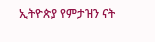ኢትዮጵያ የምታዝን ናት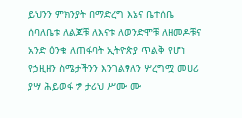ይህንን ምክንያት በማድረግ እኔና ቤተሰቤ ሰባለቤቱ ለልጆቹ ለእናቱ ለወንድሞቹ ለዘመዶቹና አንድ ዕንቁ ለጠፋባት ኢትዮጵያ ጥልቅ የሆነ የኃዚዘን ስሜታችንን እንገልፃለን ሦረግሟ መሀሪ ያሣ ሕይወፋ ፇ ታሪህ ሥሙ ሙ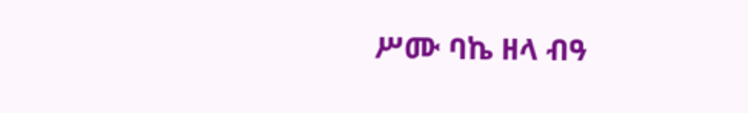ሥሙ ባኬ ዘላ ብዓ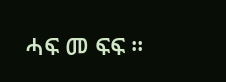ሓፍ መ ፍፍ ።